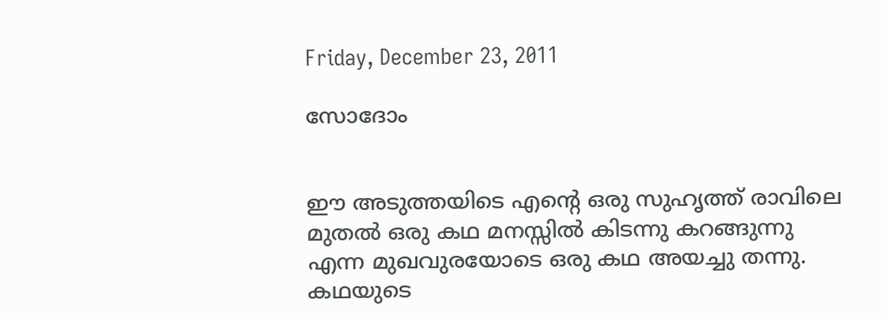Friday, December 23, 2011

സോദോം


ഈ അടുത്തയിടെ എന്റെ ഒരു സുഹൃത്ത് രാവിലെ മുതല്‍ ഒരു കഥ മനസ്സില്‍ കിടന്നു കറങ്ങുന്നു എന്ന മുഖവുരയോടെ ഒരു കഥ അയച്ചു തന്നു. കഥയുടെ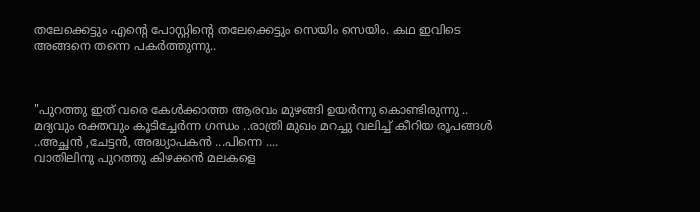തലേക്കെട്ടും എന്റെ പോസ്റ്റിന്റെ തലേക്കെട്ടും സെയിം സെയിം. കഥ ഇവിടെ അങ്ങനെ തന്നെ പകര്‍ത്തുന്നു..



"പുറത്തു ഇത് വരെ കേള്‍ക്കാത്ത ആരവം മുഴങ്ങി ഉയര്‍ന്നു കൊണ്ടിരുന്നു ..
മദ്യവും രക്തവും കൂടിച്ചേര്‍ന്ന ഗന്ധം ..രാത്രി മുഖം മറച്ചു വലിച്ച് കീറിയ രൂപങ്ങള്‍ ..അച്ഛന്‍ ,ചേട്ടന്‍, അദ്ധ്യാപകന്‍ ...പിന്നെ ....
വാതിലിനു പുറത്തു കിഴക്കന്‍ മലകളെ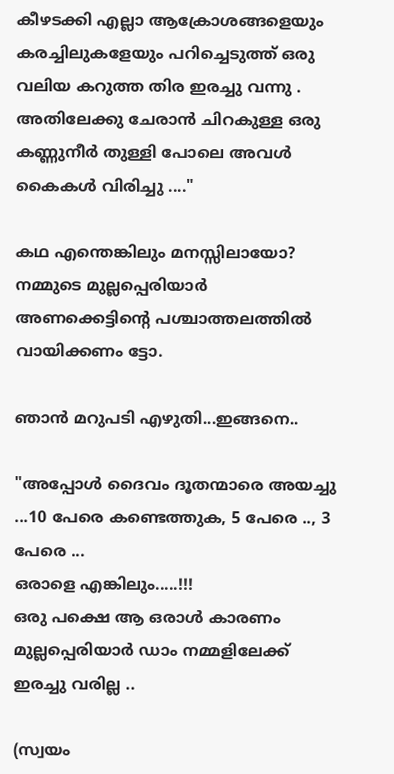കീഴടക്കി എല്ലാ ആക്രോശങ്ങളെയും കരച്ചിലുകളേയും പറിച്ചെടുത്ത് ഒരു വലിയ കറുത്ത തിര ഇരച്ചു വന്നു .
അതിലേക്കു ചേരാന്‍ ചിറകുള്ള ഒരു കണ്ണുനീര്‍ തുള്ളി പോലെ അവള്‍ കൈകള്‍ വിരിച്ചു ...."

കഥ എന്തെങ്കിലും മനസ്സിലായോ? നമ്മുടെ മുല്ലപ്പെരിയാര്‍ അണക്കെട്ടിന്റെ പശ്ചാത്തലത്തില്‍ വായിക്കണം ട്ടോ.

ഞാന്‍ മറുപടി എഴുതി...ഇങ്ങനെ..

"അപ്പോള്‍ ദൈവം ദൂതന്മാരെ അയച്ചു ...10 പേരെ കണ്ടെത്തുക, 5 പേരെ .., 3 പേരെ ...
ഒരാളെ എങ്കിലും.....!!!
ഒരു പക്ഷെ ആ ഒരാള്‍ കാരണം മുല്ലപ്പെരിയാര്‍ ഡാം നമ്മളിലേക്ക് ഇരച്ചു വരില്ല ..

(സ്വയം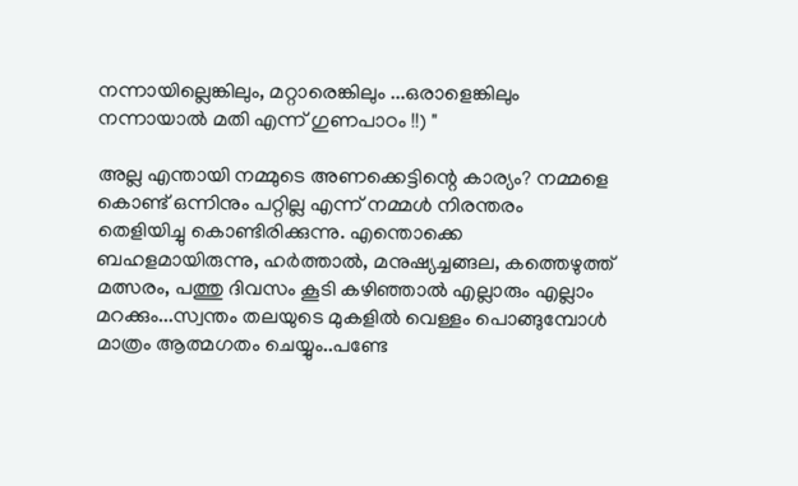നന്നായില്ലെങ്കിലും, മറ്റാരെങ്കിലും ...ഒരാളെങ്കിലും നന്നായാല്‍ മതി എന്ന് ഗുണപാഠം !!) "

അല്ല എന്തായി നമ്മുടെ അണക്കെട്ടിന്റെ കാര്യം? നമ്മളെ കൊണ്ട് ഒന്നിനും പറ്റില്ല എന്ന് നമ്മള്‍ നിരന്തരം തെളിയിച്ചു കൊണ്ടിരിക്കുന്നു. എന്തൊക്കെ ബഹളമായിരുന്നു, ഹര്‍ത്താല്‍, മനുഷ്യച്ചങ്ങല, കത്തെഴുത്ത് മത്സരം, പത്തു ദിവസം കൂടി കഴിഞ്ഞാല്‍ എല്ലാരും എല്ലാം മറക്കും...സ്വന്തം തലയുടെ മുകളില്‍ വെള്ളം പൊങ്ങുമ്പോള്‍ മാത്രം ആത്മഗതം ചെയ്യും..പണ്ടേ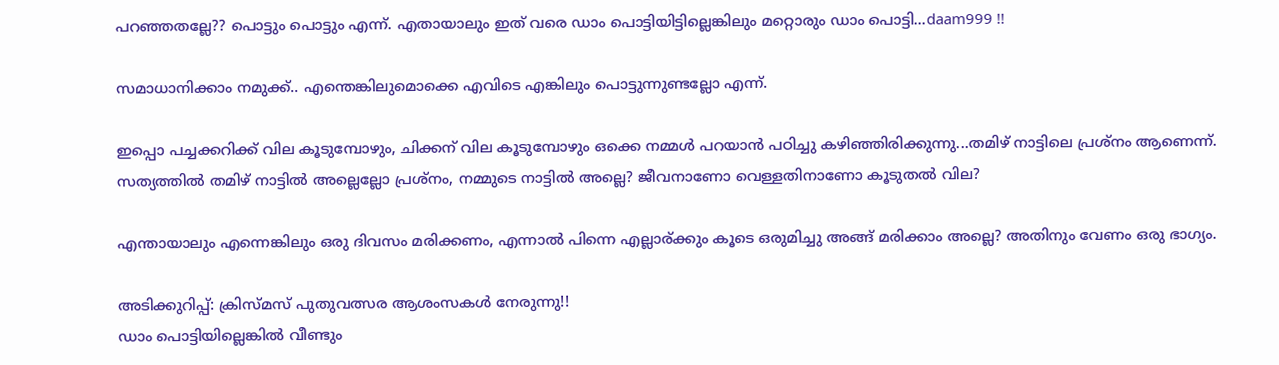പറഞ്ഞതല്ലേ?? പൊട്ടും പൊട്ടും എന്ന്. എതായാലും ഇത് വരെ ഡാം പൊട്ടിയിട്ടില്ലെങ്കിലും മറ്റൊരും ഡാം പൊട്ടി...daam999 !!

സമാധാനിക്കാം നമുക്ക്.. എന്തെങ്കിലുമൊക്കെ എവിടെ എങ്കിലും പൊട്ടുന്നുണ്ടല്ലോ എന്ന്.

ഇപ്പൊ പച്ചക്കറിക്ക് വില കൂടുമ്പോഴും, ചിക്കന് വില കൂടുമ്പോഴും ഒക്കെ നമ്മള്‍ പറയാന്‍ പഠിച്ചു കഴിഞ്ഞിരിക്കുന്നു...തമിഴ് നാട്ടിലെ പ്രശ്നം ആണെന്ന്.
സത്യത്തില്‍ തമിഴ് നാട്ടില്‍ അല്ലെല്ലോ പ്രശ്നം, നമ്മുടെ നാട്ടില്‍ അല്ലെ? ജീവനാണോ വെള്ളതിനാണോ കൂടുതല്‍ വില?

എന്തായാലും എന്നെങ്കിലും ഒരു ദിവസം മരിക്കണം, എന്നാല്‍ പിന്നെ എല്ലാര്ക്കും കൂടെ ഒരുമിച്ചു അങ്ങ് മരിക്കാം അല്ലെ? അതിനും വേണം ഒരു ഭാഗ്യം.

അടിക്കുറിപ്പ്: ക്രിസ്മസ് പുതുവത്സര ആശംസകള്‍ നേരുന്നു!!
ഡാം പൊട്ടിയില്ലെങ്കില്‍ വീണ്ടും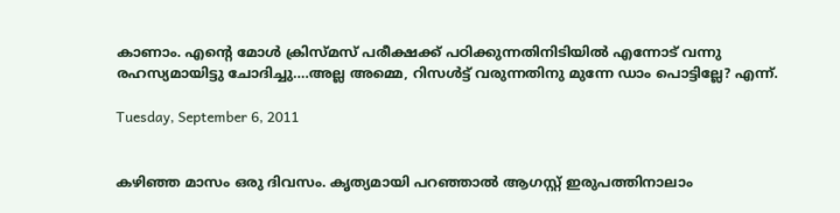കാണാം. എന്റെ മോള്‍ ക്രിസ്മസ് പരീക്ഷക്ക്‌ പഠിക്കുന്നതിനിടിയില്‍ എന്നോട് വന്നു രഹസ്യമായിട്ടു ചോദിച്ചു....അല്ല അമ്മെ, റിസള്‍ട്ട്‌ വരുന്നതിനു മുന്നേ ഡാം പൊട്ടില്ലേ? എന്ന്.

Tuesday, September 6, 2011


കഴിഞ്ഞ മാസം ഒരു ദിവസം. കൃത്യമായി പറഞ്ഞാല്‍ ആഗസ്റ്റ്‌ ഇരുപത്തിനാലാം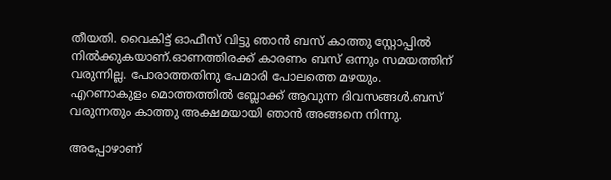തീയതി. വൈകിട്ട് ഓഫീസ് വിട്ടു ഞാന്‍ ബസ്‌ കാത്തു സ്റ്റോപ്പില്‍ നില്‍ക്കുകയാണ്.ഓണത്തിരക്ക് കാരണം ബസ്‌ ഒന്നും സമയത്തിന് വരുന്നില്ല. പോരാത്തതിനു പേമാരി പോലത്തെ മഴയും. എറണാകുളം മൊത്തത്തില്‍ ബ്ലോക്ക്‌ ആവുന്ന ദിവസങ്ങള്‍.ബസ്‌ വരുന്നതും കാത്തു അക്ഷമയായി ഞാന്‍ അങ്ങനെ നിന്നു.

അപ്പോഴാണ്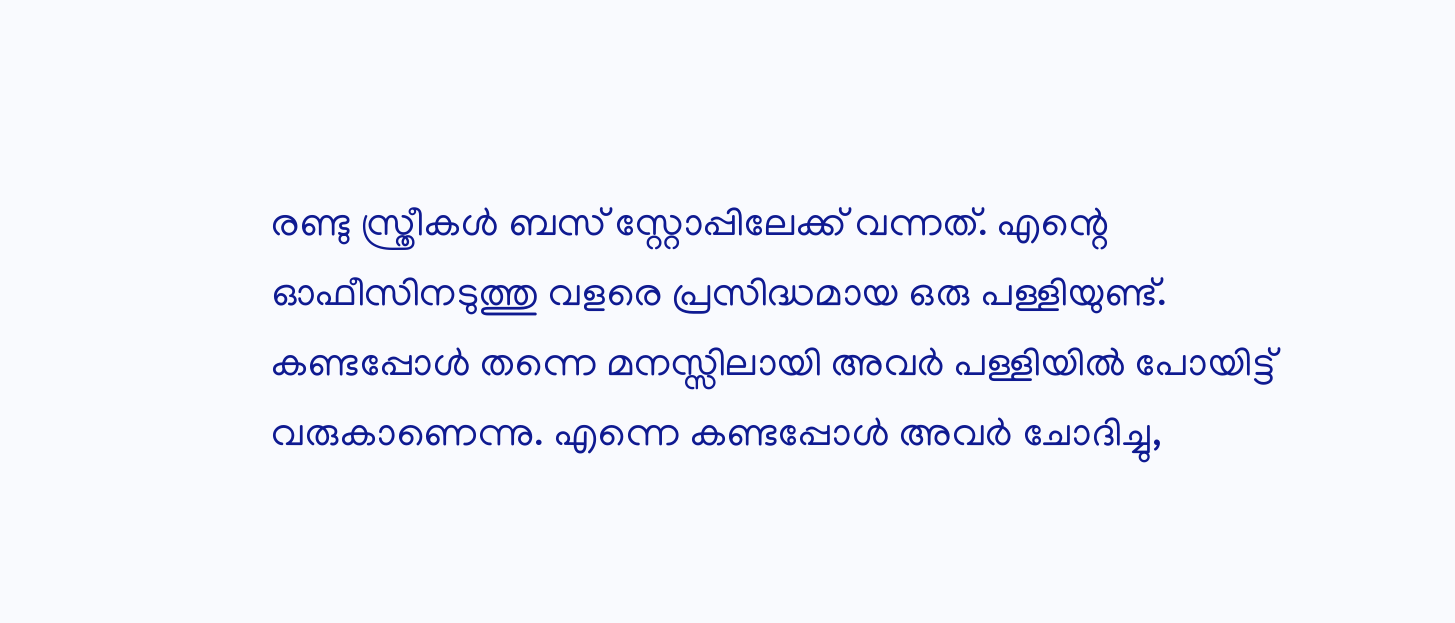രണ്ടു സ്ത്രീകള്‍ ബസ്‌ സ്റ്റോപ്പിലേക്ക് വന്നത്. എന്റെ ഓഫീസിനടുത്തു വളരെ പ്രസിദ്ധമായ ഒരു പള്ളിയുണ്ട്. കണ്ടപ്പോള്‍ തന്നെ മനസ്സിലായി അവര്‍ പള്ളിയില്‍ പോയിട്ട് വരുകാണെന്നു. എന്നെ കണ്ടപ്പോള്‍ അവര്‍ ചോദിച്ചു,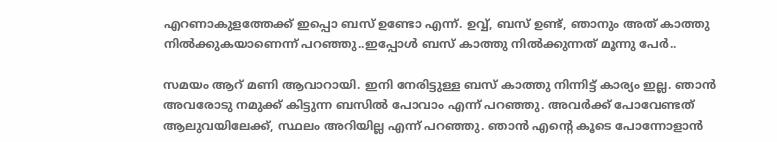എറണാകുളത്തേക്ക് ഇപ്പൊ ബസ്‌ ഉണ്ടോ എന്ന്. ഉവ്വ്, ബസ്‌ ഉണ്ട്, ഞാനും അത് കാത്തു നില്‍ക്കുകയാണെന്ന് പറഞ്ഞു..ഇപ്പോള്‍ ബസ്‌ കാത്തു നില്‍ക്കുന്നത് മൂന്നു പേര്‍..

സമയം ആറ് മണി ആവാറായി. ഇനി നേരിട്ടുള്ള ബസ്‌ കാത്തു നിന്നിട്ട് കാര്യം ഇല്ല. ഞാന്‍ അവരോടു നമുക്ക് കിട്ടുന്ന ബസില്‍ പോവാം എന്ന് പറഞ്ഞു. അവര്‍ക്ക് പോവേണ്ടത് ആലുവയിലേക്ക്, സ്ഥലം അറിയില്ല എന്ന് പറഞ്ഞു. ഞാന്‍ എന്റെ കൂടെ പോന്നോളാന്‍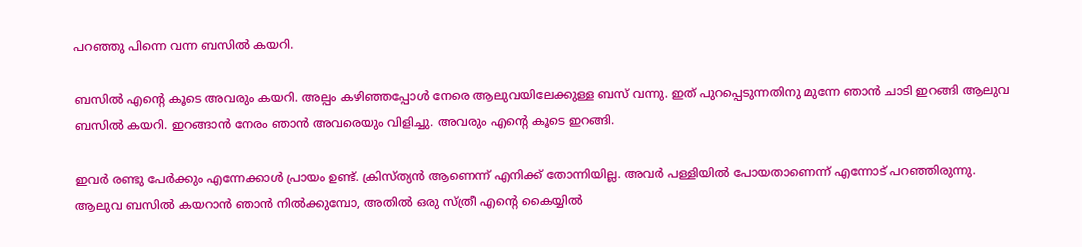പറഞ്ഞു പിന്നെ വന്ന ബസില്‍ കയറി.

ബസില്‍ എന്റെ കൂടെ അവരും കയറി. അല്പം കഴിഞ്ഞപ്പോള്‍ നേരെ ആലുവയിലേക്കുള്ള ബസ്‌ വന്നു. ഇത് പുറപ്പെടുന്നതിനു മുന്നേ ഞാന്‍ ചാടി ഇറങ്ങി ആലുവ ബസില്‍ കയറി. ഇറങ്ങാന്‍ നേരം ഞാന്‍ അവരെയും വിളിച്ചു. അവരും എന്റെ കൂടെ ഇറങ്ങി.

ഇവര്‍ രണ്ടു പേര്‍ക്കും എന്നേക്കാള്‍ പ്രായം ഉണ്ട്. ക്രിസ്ത്യന്‍ ആണെന്ന് എനിക്ക് തോന്നിയില്ല. അവര്‍ പള്ളിയില്‍ പോയതാണെന്ന് എന്നോട് പറഞ്ഞിരുന്നു. ആലുവ ബസില്‍ കയറാന്‍ ഞാന്‍ നില്‍ക്കുമ്പോ, അതില്‍ ഒരു സ്ത്രീ എന്റെ കൈയ്യില്‍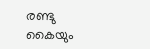രണ്ടു കൈയും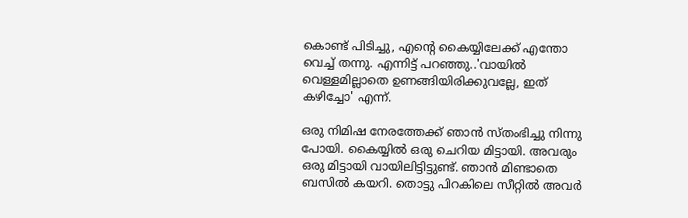കൊണ്ട് പിടിച്ചു, എന്റെ കൈയ്യിലേക്ക് എന്തോ വെച്ച് തന്നു. എന്നിട്ട് പറഞ്ഞു..'വായില്‍ വെള്ളമില്ലാതെ ഉണങ്ങിയിരിക്കുവല്ലേ, ഇത് കഴിച്ചോ' എന്ന്.

ഒരു നിമിഷ നേരത്തേക്ക് ഞാന്‍ സ്തംഭിച്ചു നിന്നു പോയി. കൈയ്യില്‍ ഒരു ചെറിയ മിട്ടായി. അവരും ഒരു മിട്ടായി വായിലിട്ടിട്ടുണ്ട്. ഞാന്‍ മിണ്ടാതെ ബസില്‍ കയറി. തൊട്ടു പിറകിലെ സീറ്റില്‍ അവര്‍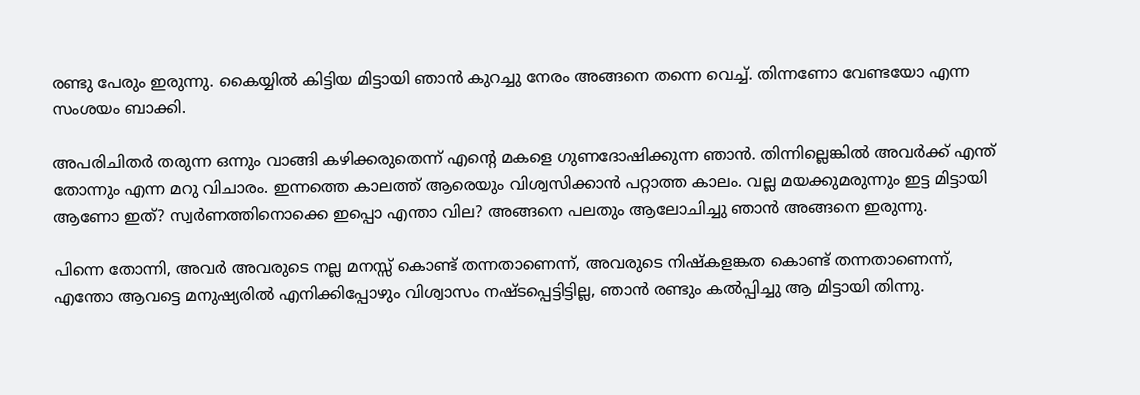രണ്ടു പേരും ഇരുന്നു. കൈയ്യില്‍ കിട്ടിയ മിട്ടായി ഞാന്‍ കുറച്ചു നേരം അങ്ങനെ തന്നെ വെച്ച്. തിന്നണോ വേണ്ടയോ എന്ന സംശയം ബാക്കി.

അപരിചിതര്‍ തരുന്ന ഒന്നും വാങ്ങി കഴിക്കരുതെന്ന് എന്റെ മകളെ ഗുണദോഷിക്കുന്ന ഞാന്‍. തിന്നില്ലെങ്കില്‍ അവര്‍ക്ക് എന്ത് തോന്നും എന്ന മറു വിചാരം. ഇന്നത്തെ കാലത്ത് ആരെയും വിശ്വസിക്കാന്‍ പറ്റാത്ത കാലം. വല്ല മയക്കുമരുന്നും ഇട്ട മിട്ടായി ആണോ ഇത്? സ്വര്‍ണത്തിനൊക്കെ ഇപ്പൊ എന്താ വില? അങ്ങനെ പലതും ആലോചിച്ചു ഞാന്‍ അങ്ങനെ ഇരുന്നു.

പിന്നെ തോന്നി, അവര്‍ അവരുടെ നല്ല മനസ്സ് കൊണ്ട് തന്നതാണെന്ന്, അവരുടെ നിഷ്കളങ്കത കൊണ്ട് തന്നതാണെന്ന്, എന്തോ ആവട്ടെ മനുഷ്യരില്‍ എനിക്കിപ്പോഴും വിശ്വാസം നഷ്ടപ്പെട്ടിട്ടില്ല, ഞാന്‍ രണ്ടും കല്‍പ്പിച്ചു ആ മിട്ടായി തിന്നു.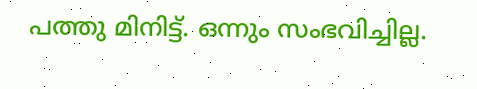പത്തു മിനിട്ട്. ഒന്നും സംഭവിച്ചില്ല.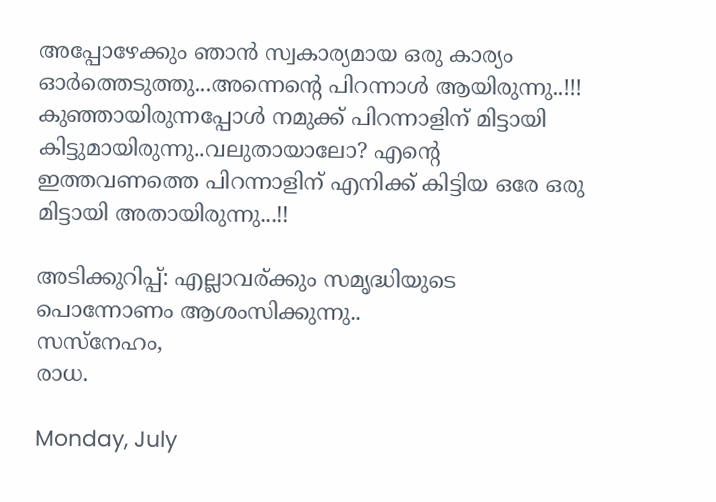അപ്പോഴേക്കും ഞാന്‍ സ്വകാര്യമായ ഒരു കാര്യം ഓര്‍ത്തെടുത്തു...അന്നെന്റെ പിറന്നാള്‍ ആയിരുന്നു..!!! കുഞ്ഞായിരുന്നപ്പോള്‍ നമുക്ക് പിറന്നാളിന് മിട്ടായി കിട്ടുമായിരുന്നു..വലുതായാലോ? എന്റെ ഇത്തവണത്തെ പിറന്നാളിന് എനിക്ക് കിട്ടിയ ഒരേ ഒരു മിട്ടായി അതായിരുന്നു...!!

അടിക്കുറിപ്പ്: എല്ലാവര്ക്കും സമൃദ്ധിയുടെ പൊന്നോണം ആശംസിക്കുന്നു..
സസ്നേഹം,
രാധ.

Monday, July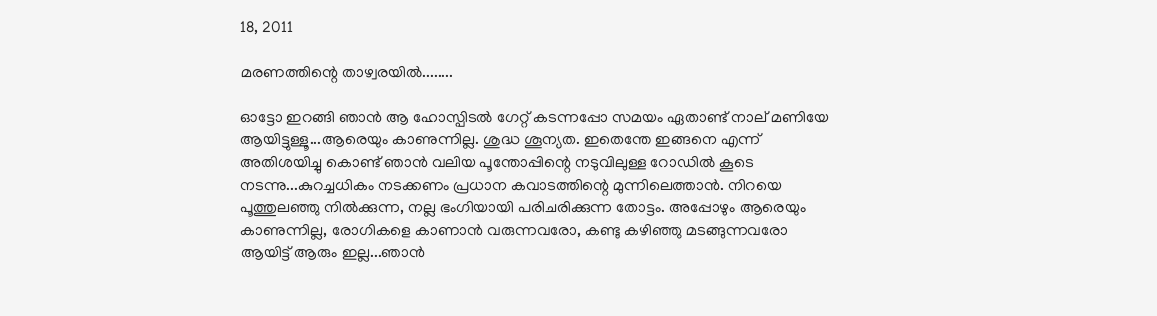18, 2011

മരണത്തിന്റെ താഴ്വരയില്‍........

ഓട്ടോ ഇറങ്ങി ഞാന്‍ ആ ഹോസ്പിടല്‍ ഗേറ്റ് കടന്നപ്പോ സമയം ഏതാണ്ട് നാല് മണിയേ ആയിട്ടുള്ളൂ...ആരെയും കാണുന്നില്ല. ശുദ്ധ ശൂന്യത. ഇതെന്തേ ഇങ്ങനെ എന്ന് അതിശയിച്ചു കൊണ്ട് ഞാന്‍ വലിയ പൂന്തോപ്പിന്റെ നടുവിലുള്ള റോഡില്‍ കൂടെ നടന്നു...കുറച്ചധികം നടക്കണം പ്രധാന കവാടത്തിന്റെ മുന്നിലെത്താന്‍. നിറയെ പൂത്തുലഞ്ഞു നില്‍ക്കുന്ന, നല്ല ഭംഗിയായി പരിചരിക്കുന്ന തോട്ടം. അപ്പോഴും ആരെയും കാണുന്നില്ല, രോഗികളെ കാണാന്‍ വരുന്നവരോ, കണ്ടു കഴിഞ്ഞു മടങ്ങുന്നവരോ ആയിട്ട് ആരും ഇല്ല...ഞാന്‍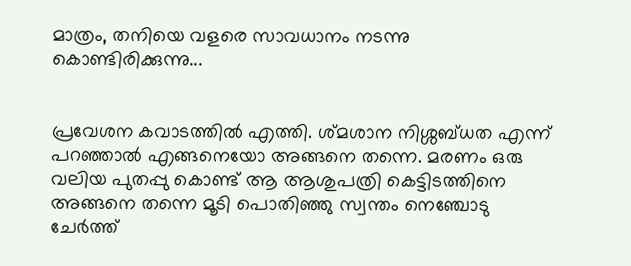മാത്രം, തനിയെ വളരെ സാവധാനം നടന്നു കൊണ്ടിരിക്കുന്നു...


പ്രവേശന കവാടത്തില്‍ എത്തി. ശ്മശാന നിശ്ശബ്ധത എന്ന് പറഞ്ഞാല്‍ എങ്ങനെയോ അങ്ങനെ തന്നെ. മരണം ഒരു വലിയ പുതപ്പു കൊണ്ട് ആ ആശുപത്രി കെട്ടിടത്തിനെ അങ്ങനെ തന്നെ മൂടി പൊതിഞ്ഞു സ്വന്തം നെഞ്ചോടു ചേര്‍ത്ത്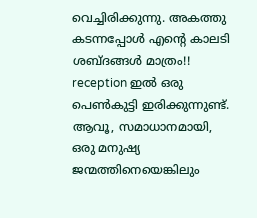വെച്ചിരിക്കുന്നു. അകത്തു കടന്നപ്പോള്‍ എന്റെ കാലടി ശബ്ദങ്ങള്‍ മാത്രം!! reception ഇല്‍ ഒരു പെണ്‍കുട്ടി ഇരിക്കുന്നുണ്ട്. ആവൂ, സമാധാനമായി, ഒരു മനുഷ്യ ജന്മത്തിനെയെങ്കിലും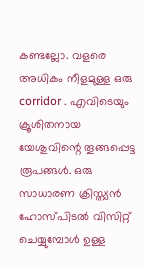കണ്ടല്ലോ. വളരെ അധികം നീളമുള്ള ഒരു corridor . എവിടെയും ക്രൂശിതനായ യേശുവിന്റെ തൂങ്ങപ്പെട്ട രൂപങ്ങള്‍. ഒരു സാധാരണ ക്രിസ്ത്യന്‍ ഹോസ്പിടല്‍ വിസിറ്റ് ചെയ്യുമ്പോള്‍ ഉള്ള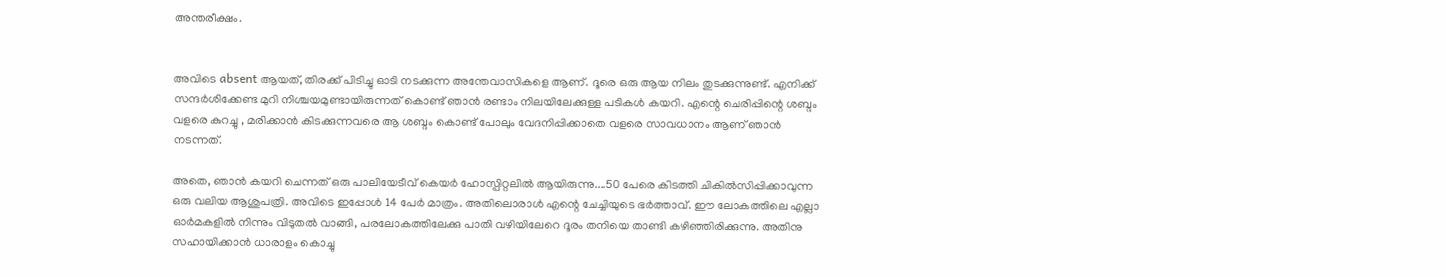അന്തരീക്ഷം.


അവിടെ absent ആയത്, തിരക്ക് പിടിച്ചു ഓടി നടക്കുന്ന അന്തേവാസികളെ ആണ്. ദൂരെ ഒരു ആയ നിലം തുടക്കുന്നുണ്ട്. എനിക്ക് സന്ദര്‍ശിക്കേണ്ട മുറി നിശ്ചയമുണ്ടായിരുന്നത് കൊണ്ട് ഞാന്‍ രണ്ടാം നിലയിലേക്കുള്ള പടികള്‍ കയറി. എന്റെ ചെരിപ്പിന്റെ ശബ്ദം വളരെ കുറച്ചു , മരിക്കാന്‍ കിടക്കുന്നവരെ ആ ശബ്ദം കൊണ്ട് പോലും വേദനിപ്പിക്കാതെ വളരെ സാവധാനം ആണ് ഞാന്‍ നടന്നത്.

അതെ, ഞാന്‍ കയറി ചെന്നത് ഒരു പാലിയേടീവ് കെയര്‍ ഹോസ്പിറ്റലില്‍ ആയിരുന്നു....50 പേരെ കിടത്തി ചികില്‍സിപ്പിക്കാവുന്ന ഒരു വലിയ ആശുപത്രി. അവിടെ ഇപ്പോള്‍ 14 പേര്‍ മാത്രം. അതിലൊരാള്‍ എന്റെ ചേച്ചിയുടെ ഭര്‍ത്താവ്. ഈ ലോകത്തിലെ എല്ലാ ഓര്‍മകളില്‍ നിന്നും വിടുതല്‍ വാങ്ങി, പരലോകത്തിലേക്കു പാതി വഴിയിലേറെ ദൂരം തനിയെ താണ്ടി കഴിഞ്ഞിരിക്കുന്നു. അതിനു സഹായിക്കാന്‍ ധാരാളം കൊച്ചു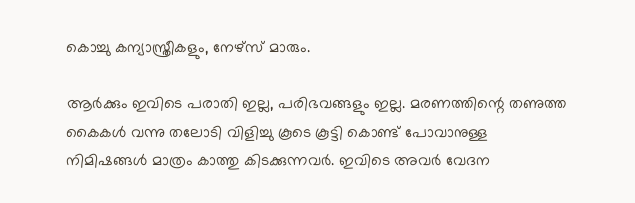കൊച്ചു കന്യാസ്ത്രീകളും, നേഴ്സ് മാരും.

ആര്‍ക്കും ഇവിടെ പരാതി ഇല്ല, പരിഭവങ്ങളും ഇല്ല. മരണത്തിന്റെ തണുത്ത കൈകള്‍ വന്നു തലോടി വിളിച്ചു കൂടെ കൂട്ടി കൊണ്ട് പോവാനുള്ള നിമിഷങ്ങള്‍ മാത്രം കാത്തു കിടക്കുന്നവര്‍. ഇവിടെ അവര്‍ വേദന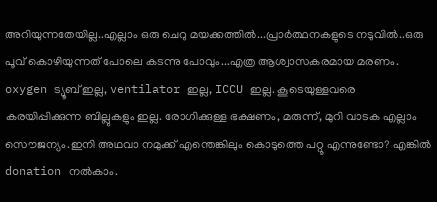അറിയുന്നതേയില്ല..എല്ലാം ഒരു ചെറു മയക്കത്തില്‍...പ്രാര്‍ത്ഥനകളുടെ നടുവില്‍..ഒരു പൂവ് കൊഴിയുന്നത് പോലെ കടന്നു പോവും...എത്ര ആശ്വാസകരമായ മരണം. oxygen ട്യൂബ് ഇല്ല, ventilator ഇല്ല, ICCU ഇല്ല. കൂടെയുള്ളവരെ കരയിപ്പിക്കുന്ന ബില്ലുകളും ഇല്ല. രോഗിക്കുള്ള ഭക്ഷണം, മരുന്ന്, മുറി വാടക എല്ലാം സൌജന്യം.ഇനി അഥവാ നമുക്ക് എന്തെങ്കിലും കൊടുത്തെ പറ്റൂ എന്നുണ്ടോ? എങ്കില്‍ donation നല്‍കാം.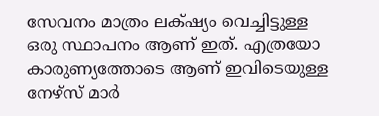സേവനം മാത്രം ലക്‌ഷ്യം വെച്ചിട്ടുള്ള ഒരു സ്ഥാപനം ആണ് ഇത്. എത്രയോ കാരുണ്യത്തോടെ ആണ് ഇവിടെയുള്ള നേഴ്സ് മാര്‍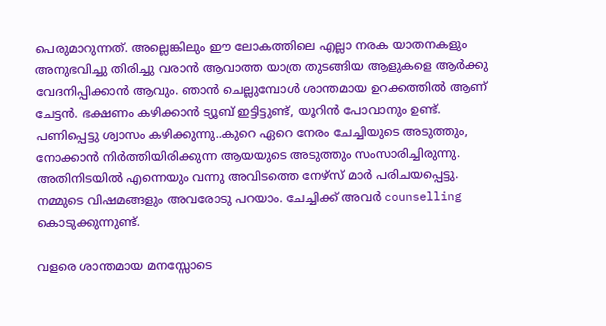പെരുമാറുന്നത്. അല്ലെങ്കിലും ഈ ലോകത്തിലെ എല്ലാ നരക യാതനകളും അനുഭവിച്ചു തിരിച്ചു വരാന്‍ ആവാത്ത യാത്ര തുടങ്ങിയ ആളുകളെ ആര്‍ക്കു വേദനിപ്പിക്കാന്‍ ആവും. ഞാന്‍ ചെല്ലുമ്പോള്‍ ശാന്തമായ ഉറക്കത്തില്‍ ആണ് ചേട്ടന്‍. ഭക്ഷണം കഴിക്കാന്‍ ട്യൂബ് ഇട്ടിട്ടുണ്ട്, യൂറിന്‍ പോവാനും ഉണ്ട്. പണിപ്പെട്ടു ശ്വാസം കഴിക്കുന്നു..കുറെ ഏറെ നേരം ചേച്ചിയുടെ അടുത്തും, നോക്കാന്‍ നിര്‍ത്തിയിരിക്കുന്ന ആയയുടെ അടുത്തും സംസാരിച്ചിരുന്നു. അതിനിടയില്‍ എന്നെയും വന്നു അവിടത്തെ നേഴ്സ് മാര്‍ പരിചയപ്പെട്ടു. നമ്മുടെ വിഷമങ്ങളും അവരോടു പറയാം. ചേച്ചിക്ക് അവര്‍ counselling കൊടുക്കുന്നുണ്ട്.

വളരെ ശാന്തമായ മനസ്സോടെ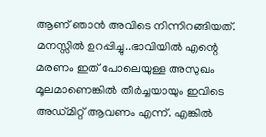ആണ് ഞാന്‍ അവിടെ നിന്നിറങ്ങിയത്. മനസ്സില്‍ ഉറപ്പിച്ചു..ഭാവിയില്‍ എന്റെ മരണം ഇത് പോലെയുള്ള അസുഖം മൂലമാണെങ്കില്‍ തീര്‍ച്ചയായും ഇവിടെ അഡ്മിറ്റ്‌ ആവണം എന്ന്. എങ്കില്‍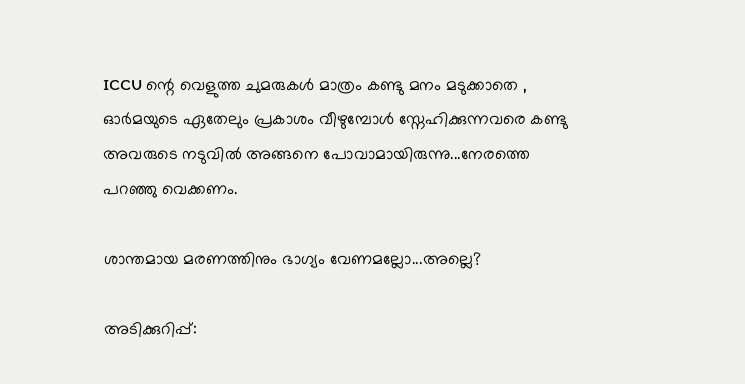ICCU ന്റെ വെളുത്ത ചുമരുകള്‍ മാത്രം കണ്ടു മനം മടുക്കാതെ , ഓര്‍മയുടെ ഏതേലും പ്രകാശം വീഴുമ്പോള്‍ സ്നേഹിക്കുന്നവരെ കണ്ടു അവരുടെ നടുവില്‍ അങ്ങനെ പോവാമായിരുന്നു...നേരത്തെ പറഞ്ഞു വെക്കണം.

ശാന്തമായ മരണത്തിനും ഭാഗ്യം വേണമല്ലോ...അല്ലെ?

അടിക്കുറിപ്പ്: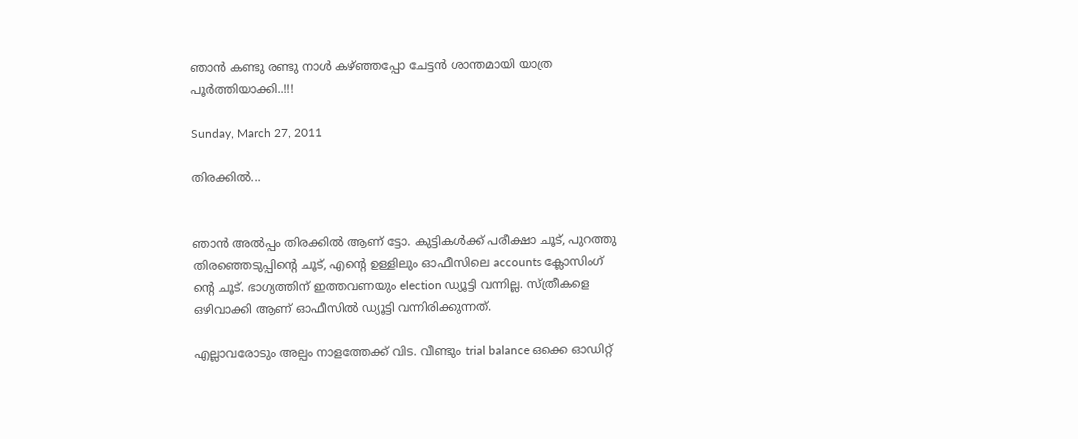ഞാന്‍ കണ്ടു രണ്ടു നാള്‍ കഴ്ഞ്ഞപ്പോ ചേട്ടന്‍ ശാന്തമായി യാത്ര പൂര്‍ത്തിയാക്കി..!!!

Sunday, March 27, 2011

തിരക്കില്‍...


ഞാന്‍ അല്‍പ്പം തിരക്കില്‍ ആണ് ട്ടോ. കുട്ടികള്‍ക്ക് പരീക്ഷാ ചൂട്, പുറത്തു തിരഞ്ഞെടുപ്പിന്റെ ചൂട്, എന്റെ ഉള്ളിലും ഓഫീസിലെ accounts ക്ലോസിംഗ് ന്റെ ചൂട്. ഭാഗ്യത്തിന് ഇത്തവണയും election ഡ്യൂട്ടി വന്നില്ല. സ്ത്രീകളെ ഒഴിവാക്കി ആണ് ഓഫീസില്‍ ഡ്യൂട്ടി വന്നിരിക്കുന്നത്.

എല്ലാവരോടും അല്പം നാളത്തേക്ക് വിട. വീണ്ടും trial balance ഒക്കെ ഓഡിറ്റ്‌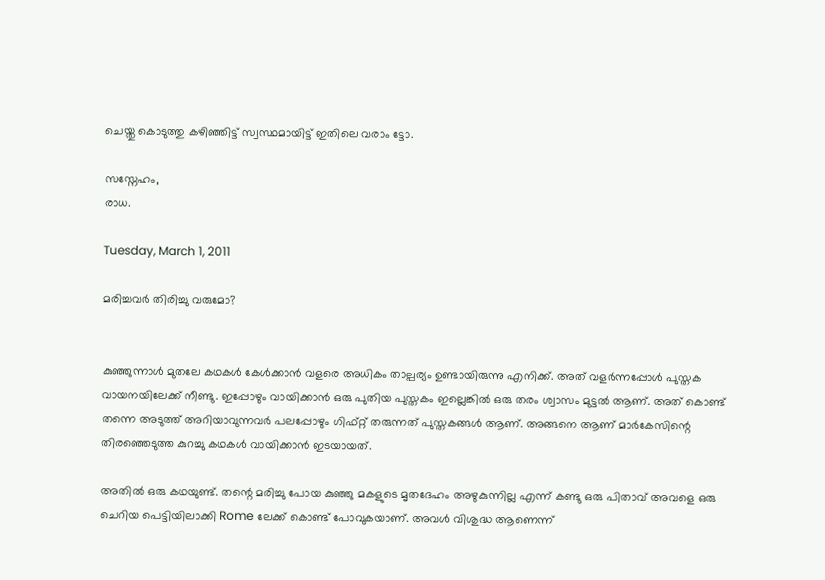ചെയ്തു കൊടുത്തു കഴിഞ്ഞിട്ട് സ്വസ്ഥമായിട്ട് ഇതിലെ വരാം ട്ടോ.

സസ്നേഹം,
രാധ.

Tuesday, March 1, 2011

മരിച്ചവര്‍ തിരിച്ചു വരുമോ?


കുഞ്ഞുന്നാള്‍ മുതലേ കഥകള്‍ കേള്‍ക്കാന്‍ വളരെ അധികം താല്പര്യം ഉണ്ടായിരുന്നു എനിക്ക്. അത് വളര്‍ന്നപ്പോള്‍ പുസ്തക വായനയിലേക്ക് നീണ്ടു. ഇപ്പോഴും വായിക്കാന്‍ ഒരു പുതിയ പുസ്തകം ഇല്ലെങ്കില്‍ ഒരു തരം ശ്വാസം മുട്ടല്‍ ആണ്. അത് കൊണ്ട് തന്നെ അടുത്ത് അറിയാവുന്നവര്‍ പലപ്പോഴും ഗിഫ്റ്റ് തരുന്നത് പുസ്തകങ്ങള്‍ ആണ്. അങ്ങനെ ആണ് മാര്‍കേസിന്റെ തിരഞ്ഞെടുത്ത കുറച്ചു കഥകള്‍ വായിക്കാന്‍ ഇടയായത്.

അതില്‍ ഒരു കഥയുണ്ട്. തന്റെ മരിച്ചു പോയ കുഞ്ഞു മകളുടെ മൃതദേഹം അഴുകുന്നില്ല എന്ന് കണ്ടു ഒരു പിതാവ് അവളെ ഒരു ചെറിയ പെട്ടിയിലാക്കി Rome ലേക്ക് കൊണ്ട് പോവുകയാണ്. അവള്‍ വിശുദ്ധ ആണെന്ന്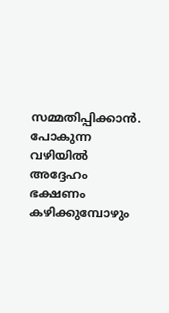സമ്മതിപ്പിക്കാന്‍. പോകുന്ന വഴിയില്‍ അദ്ദേഹം ഭക്ഷണം കഴിക്കുമ്പോഴും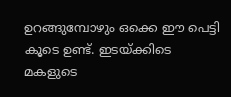ഉറങ്ങുമ്പോഴും ഒക്കെ ഈ പെട്ടി കൂടെ ഉണ്ട്. ഇടയ്ക്കിടെ മകളുടെ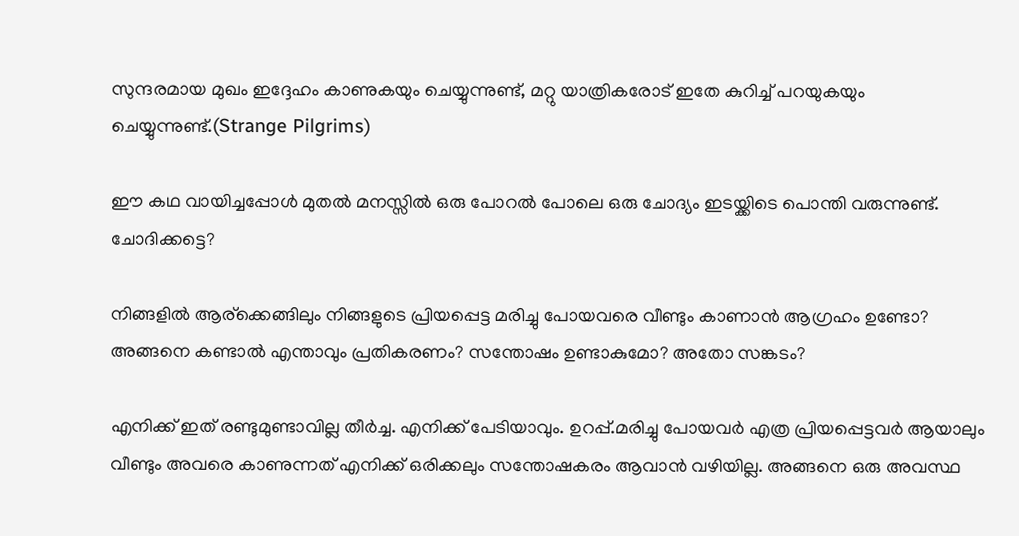സുന്ദരമായ മുഖം ഇദ്ദേഹം കാണുകയും ചെയ്യുന്നുണ്ട്, മറ്റു യാത്രികരോട് ഇതേ കുറിച്ച് പറയുകയും ചെയ്യുന്നുണ്ട്.(Strange Pilgrims)

ഈ കഥ വായിച്ചപ്പോള്‍ മുതല്‍ മനസ്സില്‍ ഒരു പോറല്‍ പോലെ ഒരു ചോദ്യം ഇടയ്ക്കിടെ പൊന്തി വരുന്നുണ്ട്. ചോദിക്കട്ടെ?

നിങ്ങളില്‍ ആര്ക്കെങ്ങിലും നിങ്ങളുടെ പ്രിയപ്പെട്ട മരിച്ചു പോയവരെ വീണ്ടും കാണാന്‍ ആഗ്രഹം ഉണ്ടോ? അങ്ങനെ കണ്ടാല്‍ എന്താവും പ്രതികരണം? സന്തോഷം ഉണ്ടാകുമോ? അതോ സങ്കടം?

എനിക്ക് ഇത് രണ്ടുമുണ്ടാവില്ല തീര്‍ച്ച. എനിക്ക് പേടിയാവും. ഉറപ്പ്.മരിച്ചു പോയവര്‍ എത്ര പ്രിയപ്പെട്ടവര്‍ ആയാലും വീണ്ടും അവരെ കാണുന്നത് എനിക്ക് ഒരിക്കലും സന്തോഷകരം ആവാന്‍ വഴിയില്ല. അങ്ങനെ ഒരു അവസ്ഥ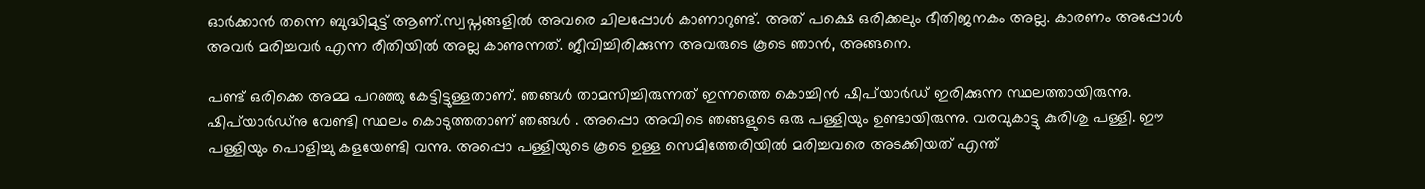ഓര്‍ക്കാന്‍ തന്നെ ബുദ്ധിമുട്ട് ആണ്.സ്വപ്നങ്ങളില്‍ അവരെ ചിലപ്പോള്‍ കാണാറുണ്ട്. അത് പക്ഷെ ഒരിക്കലും ഭീതിജനകം അല്ല. കാരണം അപ്പോള്‍ അവര്‍ മരിച്ചവര്‍ എന്ന രീതിയില്‍ അല്ല കാണുന്നത്. ജീവിച്ചിരിക്കുന്ന അവരുടെ കൂടെ ഞാന്‍, അങ്ങനെ.

പണ്ട് ഒരിക്കെ അമ്മ പറഞ്ഞു കേട്ടിട്ടുള്ളതാണ്. ഞങ്ങള്‍ താമസിച്ചിരുന്നത് ഇന്നത്തെ കൊച്ചിന്‍ ഷിപ്‌യാര്‍ഡ്‌ ഇരിക്കുന്ന സ്ഥലത്തായിരുന്നു. ഷിപ്‌യാര്‍ഡ്‌നു വേണ്ടി സ്ഥലം കൊടുത്തതാണ് ഞങ്ങള്‍ . അപ്പൊ അവിടെ ഞങ്ങളുടെ ഒരു പള്ളിയും ഉണ്ടായിരുന്നു. വരവുകാട്ടു കുരിശു പള്ളി. ഈ പള്ളിയും പൊളിച്ചു കളയേണ്ടി വന്നു. അപ്പൊ പള്ളിയുടെ കൂടെ ഉള്ള സെമിത്തേരിയില്‍ മരിച്ചവരെ അടക്കിയത് എന്ത്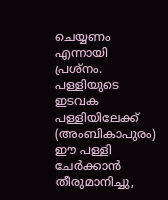ചെയ്യണം എന്നായി പ്രശ്നം. പള്ളിയുടെ ഇടവക പള്ളിയിലേക്ക് (അംബികാപുരം) ഈ പള്ളി ചേര്‍ക്കാന്‍ തീരുമാനിച്ചു,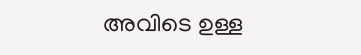അവിടെ ഉള്ള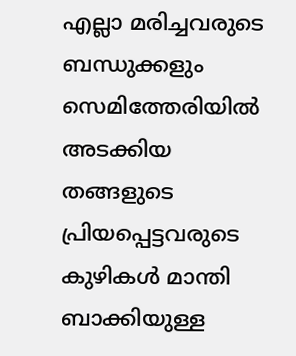എല്ലാ മരിച്ചവരുടെ ബന്ധുക്കളും സെമിത്തേരിയില്‍ അടക്കിയ തങ്ങളുടെ പ്രിയപ്പെട്ടവരുടെ കുഴികള്‍ മാന്തി ബാക്കിയുള്ള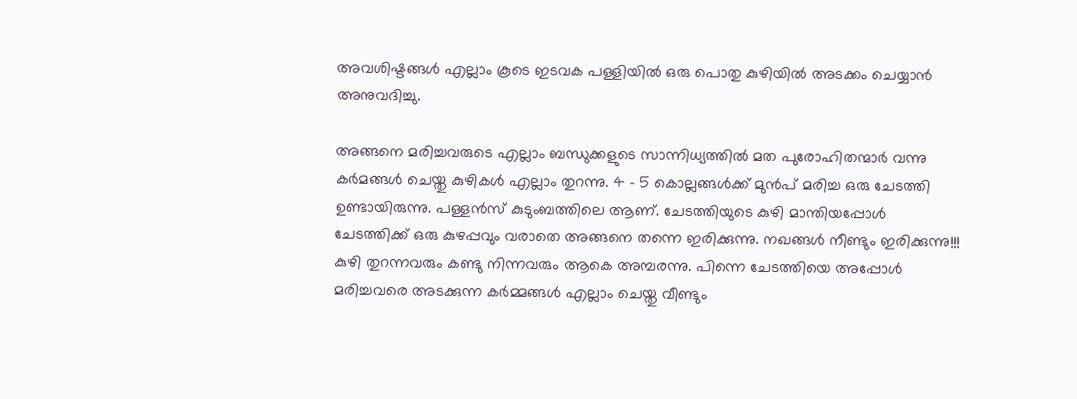അവശിഷ്ടങ്ങള്‍ എല്ലാം കൂടെ ഇടവക പള്ളിയില്‍ ഒരു പൊതു കുഴിയില്‍ അടക്കം ചെയ്യാന്‍ അനുവദിച്ചു.

അങ്ങനെ മരിച്ചവരുടെ എല്ലാം ബന്ധുക്കളുടെ സാന്നിധ്യത്തില്‍ മത പുരോഹിതന്മാര്‍ വന്നു കര്‍മങ്ങള്‍ ചെയ്തു കുഴികള്‍ എല്ലാം തുറന്നു. 4 - 5 കൊല്ലങ്ങള്‍ക്ക് മുന്‍പ് മരിച്ച ഒരു ചേടത്തി ഉണ്ടായിരുന്നു. പള്ളന്‍സ്‌ കുടുംബത്തിലെ ആണ്. ചേടത്തിയുടെ കുഴി മാന്തിയപ്പോള്‍ ചേടത്തിക്ക് ഒരു കുഴപ്പവും വരാതെ അങ്ങനെ തന്നെ ഇരിക്കുന്നു. നഖങ്ങള്‍ നീണ്ടും ഇരിക്കുന്നു!!! കുഴി തുറന്നവരും കണ്ടു നിന്നവരും ആകെ അമ്പരന്നു. പിന്നെ ചേടത്തിയെ അപ്പോള്‍ മരിച്ചവരെ അടക്കുന്ന കര്‍മ്മങ്ങള്‍ എല്ലാം ചെയ്തു വീണ്ടും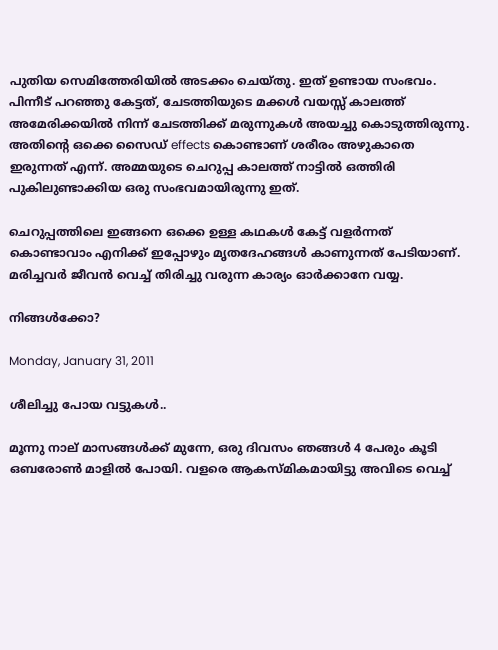പുതിയ സെമിത്തേരിയില്‍ അടക്കം ചെയ്തു. ഇത് ഉണ്ടായ സംഭവം. പിന്നീട് പറഞ്ഞു കേട്ടത്, ചേടത്തിയുടെ മക്കള്‍ വയസ്സ് കാലത്ത് അമേരിക്കയില്‍ നിന്ന് ചേടത്തിക്ക് മരുന്നുകള്‍ അയച്ചു കൊടുത്തിരുന്നു. അതിന്റെ ഒക്കെ സൈഡ് effects കൊണ്ടാണ് ശരീരം അഴുകാതെ ഇരുന്നത് എന്ന്. അമ്മയുടെ ചെറുപ്പ കാലത്ത് നാട്ടില്‍ ഒത്തിരി പുകിലുണ്ടാക്കിയ ഒരു സംഭവമായിരുന്നു ഇത്.

ചെറുപ്പത്തിലെ ഇങ്ങനെ ഒക്കെ ഉള്ള കഥകള്‍ കേട്ട് വളര്‍ന്നത്‌ കൊണ്ടാവാം എനിക്ക് ഇപ്പോഴും മൃതദേഹങ്ങള്‍ കാണുന്നത് പേടിയാണ്. മരിച്ചവര്‍ ജീവന്‍ വെച്ച് തിരിച്ചു വരുന്ന കാര്യം ഓര്‍ക്കാനേ വയ്യ.

നിങ്ങള്‍ക്കോ?

Monday, January 31, 2011

ശീലിച്ചു പോയ വട്ടുകള്‍..

മൂന്നു നാല് മാസങ്ങള്‍ക്ക് മുന്നേ, ഒരു ദിവസം ഞങ്ങള്‍ 4 പേരും കൂടി ഒബരോണ്‍ മാളില്‍ പോയി. വളരെ ആകസ്മികമായിട്ടു അവിടെ വെച്ച്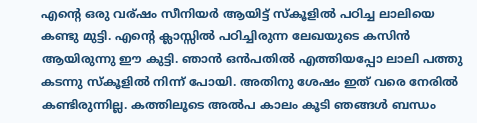എന്റെ ഒരു വര്ഷം സീനിയര്‍ ആയിട്ട് സ്കൂളില്‍ പഠിച്ച ലാലിയെ കണ്ടു മുട്ടി. എന്റെ ക്ലാസ്സില്‍ പഠിച്ചിരുന്ന ലേഖയുടെ കസിന്‍ ആയിരുന്നു ഈ കുട്ടി. ഞാന്‍ ഒന്‍പതില്‍ എത്തിയപ്പോ ലാലി പത്തു കടന്നു സ്കൂളില്‍ നിന്ന് പോയി. അതിനു ശേഷം ഇത് വരെ നേരില്‍ കണ്ടിരുന്നില്ല. കത്തിലൂടെ അല്‍പ കാലം കൂടി ഞങ്ങള്‍ ബന്ധം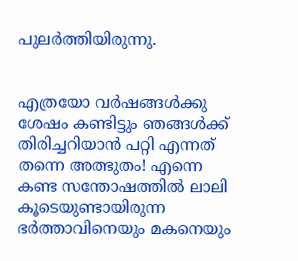പുലര്‍ത്തിയിരുന്നു.


എത്രയോ വര്‍ഷങ്ങള്‍ക്കു ശേഷം കണ്ടിട്ടും ഞങ്ങള്‍ക്ക് തിരിച്ചറിയാന്‍ പറ്റി എന്നത് തന്നെ അത്ഭുതം! എന്നെ കണ്ട സന്തോഷത്തില്‍ ലാലി കൂടെയുണ്ടായിരുന്ന ഭര്‍ത്താവിനെയും മകനെയും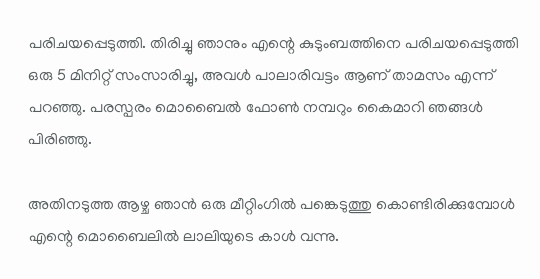പരിചയപ്പെടുത്തി. തിരിച്ചു ഞാനും എന്റെ കുടുംബത്തിനെ പരിചയപ്പെടുത്തി ഒരു 5 മിനിറ്റ് സംസാരിച്ചു, അവള്‍ പാലാരിവട്ടം ആണ് താമസം എന്ന് പറഞ്ഞു. പരസ്പരം മൊബൈല്‍ ഫോണ്‍ നമ്പറും കൈമാറി ഞങ്ങള്‍ പിരിഞ്ഞു.

അതിനടുത്ത ആഴ്ച ഞാന്‍ ഒരു മീറ്റിംഗില്‍ പങ്കെടുത്തു കൊണ്ടിരിക്കുമ്പോള്‍ എന്റെ മൊബൈലില്‍ ലാലിയുടെ കാള്‍ വന്നു.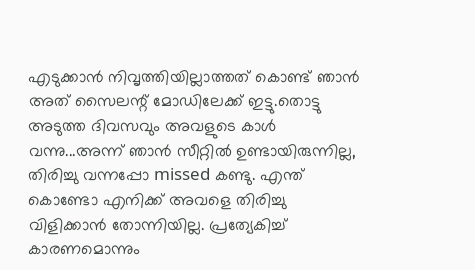എടുക്കാന്‍ നിവൃത്തിയില്ലാത്തത് കൊണ്ട് ഞാന്‍ അത് സൈലന്റ് മോഡിലേക്ക് ഇട്ടു.തൊട്ടു അടുത്ത ദിവസവും അവളുടെ കാള്‍ വന്നു...അന്ന് ഞാന്‍ സീറ്റില്‍ ഉണ്ടായിരുന്നില്ല, തിരിച്ചു വന്നപ്പോ missed കണ്ടു. എന്ത് കൊണ്ടോ എനിക്ക് അവളെ തിരിച്ചു വിളിക്കാന്‍ തോന്നിയില്ല. പ്രത്യേകിച്ച് കാരണമൊന്നും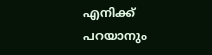എനിക്ക് പറയാനും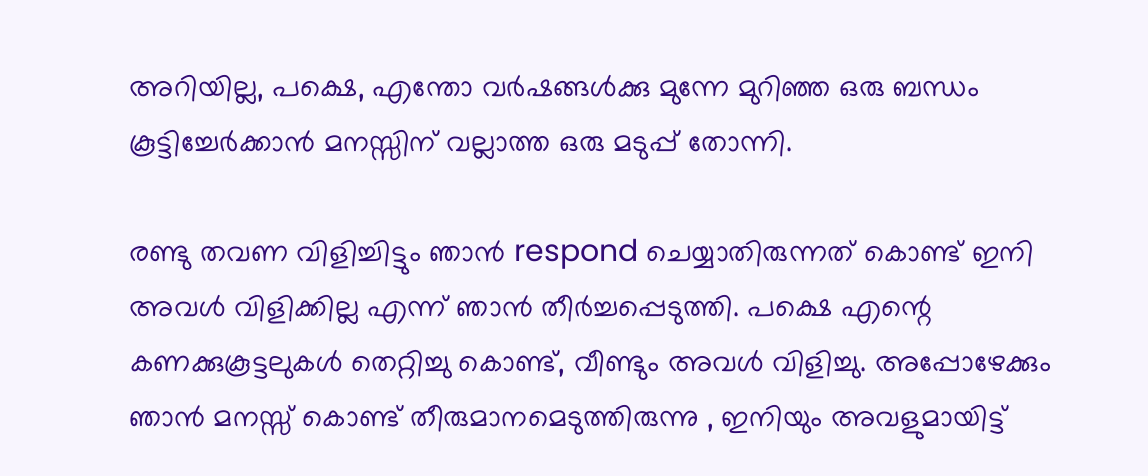അറിയില്ല, പക്ഷെ, എന്തോ വര്‍ഷങ്ങള്‍ക്കു മുന്നേ മുറിഞ്ഞ ഒരു ബന്ധം കൂട്ടിച്ചേര്‍ക്കാന്‍ മനസ്സിന് വല്ലാത്ത ഒരു മടുപ്പ് തോന്നി.

രണ്ടു തവണ വിളിച്ചിട്ടും ഞാന്‍ respond ചെയ്യാതിരുന്നത് കൊണ്ട് ഇനി അവള്‍ വിളിക്കില്ല എന്ന് ഞാന്‍ തീര്‍ച്ചപ്പെടുത്തി. പക്ഷെ എന്റെ കണക്കുകൂട്ടലുകള്‍ തെറ്റിച്ചു കൊണ്ട്, വീണ്ടും അവള്‍ വിളിച്ചു. അപ്പോഴേക്കും ഞാന്‍ മനസ്സ് കൊണ്ട് തീരുമാനമെടുത്തിരുന്നു , ഇനിയും അവളുമായിട്ട്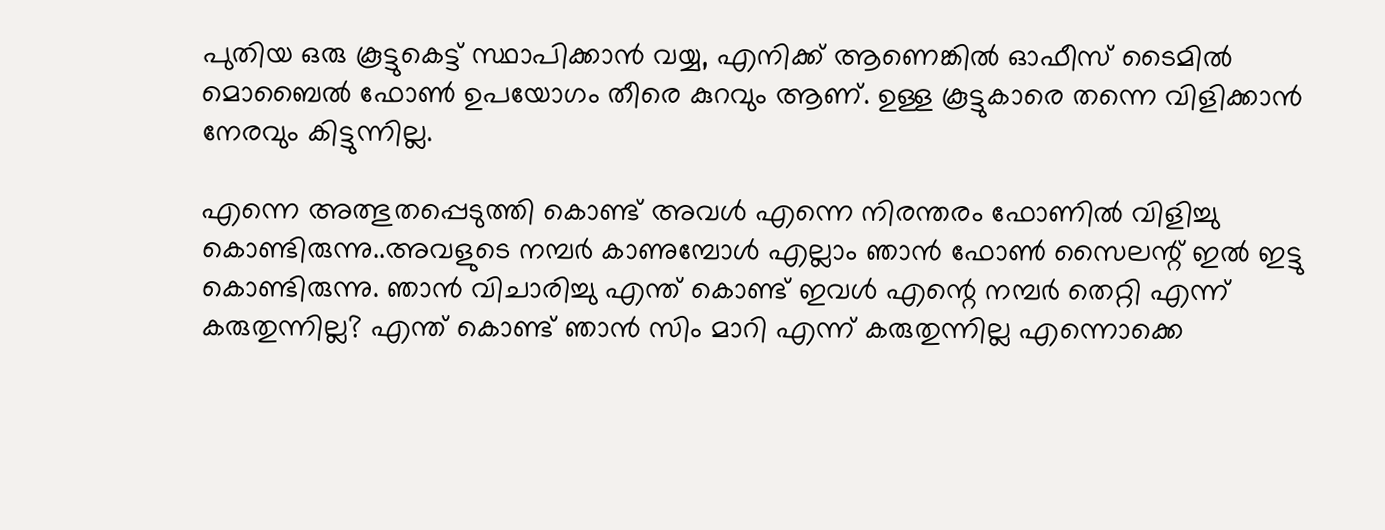പുതിയ ഒരു കൂട്ടുകെട്ട് സ്ഥാപിക്കാന്‍ വയ്യ, എനിക്ക് ആണെങ്കില്‍ ഓഫീസ് ടൈമില്‍ മൊബൈല്‍ ഫോണ്‍ ഉപയോഗം തീരെ കുറവും ആണ്. ഉള്ള കൂട്ടുകാരെ തന്നെ വിളിക്കാന്‍ നേരവും കിട്ടുന്നില്ല.

എന്നെ അത്ഭുതപ്പെടുത്തി കൊണ്ട് അവള്‍ എന്നെ നിരന്തരം ഫോണില്‍ വിളിച്ചു കൊണ്ടിരുന്നു..അവളുടെ നമ്പര്‍ കാണുമ്പോള്‍ എല്ലാം ഞാന്‍ ഫോണ്‍ സൈലന്റ് ഇല്‍ ഇട്ടു കൊണ്ടിരുന്നു. ഞാന്‍ വിചാരിച്ചു എന്ത് കൊണ്ട് ഇവള്‍ എന്റെ നമ്പര്‍ തെറ്റി എന്ന് കരുതുന്നില്ല? എന്ത് കൊണ്ട് ഞാന്‍ സിം മാറി എന്ന് കരുതുന്നില്ല എന്നൊക്കെ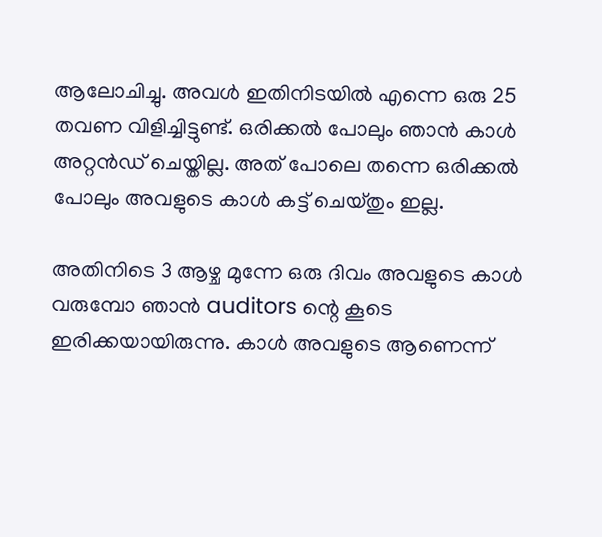ആലോചിച്ചു. അവള്‍ ഇതിനിടയില്‍ എന്നെ ഒരു 25 തവണ വിളിച്ചിട്ടുണ്ട്. ഒരിക്കല്‍ പോലും ഞാന്‍ കാള്‍ അറ്റന്‍ഡ് ചെയ്തില്ല. അത് പോലെ തന്നെ ഒരിക്കല്‍ പോലും അവളുടെ കാള്‍ കട്ട്‌ ചെയ്തും ഇല്ല.

അതിനിടെ 3 ആഴ്ച മുന്നേ ഒരു ദിവം അവളുടെ കാള്‍ വരുമ്പോ ഞാന്‍ auditors ന്റെ കൂടെ ഇരിക്കയായിരുന്നു. കാള്‍ അവളുടെ ആണെന്ന്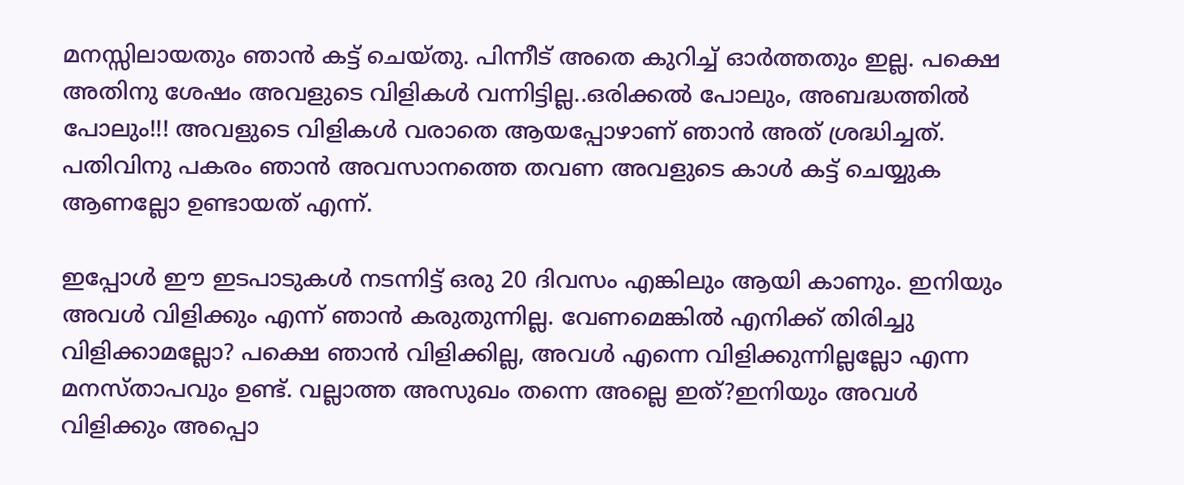മനസ്സിലായതും ഞാന്‍ കട്ട്‌ ചെയ്തു. പിന്നീട് അതെ കുറിച്ച് ഓര്‍ത്തതും ഇല്ല. പക്ഷെ അതിനു ശേഷം അവളുടെ വിളികള്‍ വന്നിട്ടില്ല..ഒരിക്കല്‍ പോലും, അബദ്ധത്തില്‍ പോലും!!! അവളുടെ വിളികള്‍ വരാതെ ആയപ്പോഴാണ് ഞാന്‍ അത് ശ്രദ്ധിച്ചത്. പതിവിനു പകരം ഞാന്‍ അവസാനത്തെ തവണ അവളുടെ കാള്‍ കട്ട്‌ ചെയ്യുക ആണല്ലോ ഉണ്ടായത് എന്ന്.

ഇപ്പോള്‍ ഈ ഇടപാടുകള്‍ നടന്നിട്ട് ഒരു 20 ദിവസം എങ്കിലും ആയി കാണും. ഇനിയും അവള്‍ വിളിക്കും എന്ന് ഞാന്‍ കരുതുന്നില്ല. വേണമെങ്കില്‍ എനിക്ക് തിരിച്ചു വിളിക്കാമല്ലോ? പക്ഷെ ഞാന്‍ വിളിക്കില്ല, അവള്‍ എന്നെ വിളിക്കുന്നില്ലല്ലോ എന്ന മനസ്താപവും ഉണ്ട്. വല്ലാത്ത അസുഖം തന്നെ അല്ലെ ഇത്?ഇനിയും അവള്‍ വിളിക്കും അപ്പൊ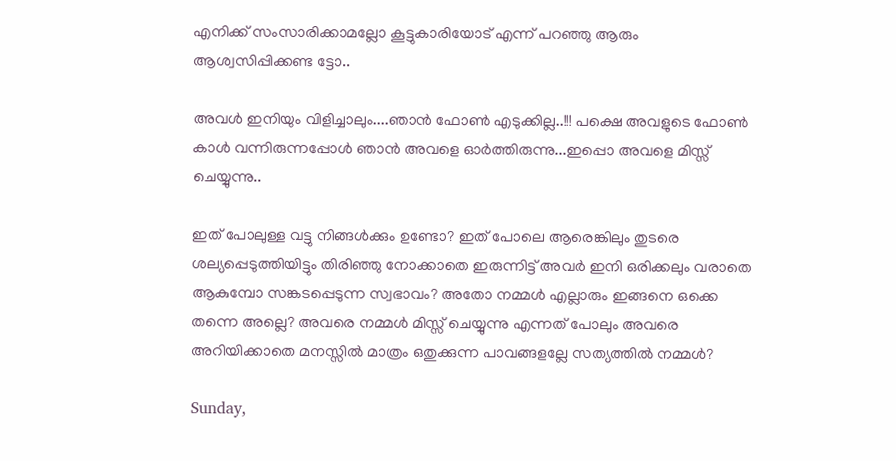എനിക്ക് സംസാരിക്കാമല്ലോ കൂട്ടുകാരിയോട് എന്ന് പറഞ്ഞു ആരും ആശ്വസിപ്പിക്കണ്ട ട്ടോ..

അവള്‍ ഇനിയും വിളിച്ചാലും....ഞാന്‍ ഫോണ്‍ എടുക്കില്ല..!!! പക്ഷെ അവളുടെ ഫോണ്‍ കാള്‍ വന്നിരുന്നപ്പോള്‍ ഞാന്‍ അവളെ ഓര്‍ത്തിരുന്നു...ഇപ്പൊ അവളെ മിസ്സ്‌ ചെയ്യുന്നു..

ഇത് പോലുള്ള വട്ടു നിങ്ങള്‍ക്കും ഉണ്ടോ? ഇത് പോലെ ആരെങ്കിലും തുടരെ ശല്യപ്പെടുത്തിയിട്ടും തിരിഞ്ഞു നോക്കാതെ ഇരുന്നിട്ട് അവര്‍ ഇനി ഒരിക്കലും വരാതെ ആകുമ്പോ സങ്കടപ്പെടുന്ന സ്വഭാവം? അതോ നമ്മള്‍ എല്ലാരും ഇങ്ങനെ ഒക്കെ തന്നെ അല്ലെ? അവരെ നമ്മള്‍ മിസ്സ്‌ ചെയ്യുന്നു എന്നത് പോലും അവരെ അറിയിക്കാതെ മനസ്സില്‍ മാത്രം ഒതുക്കുന്ന പാവങ്ങളല്ലേ സത്യത്തില്‍ നമ്മള്‍?

Sunday,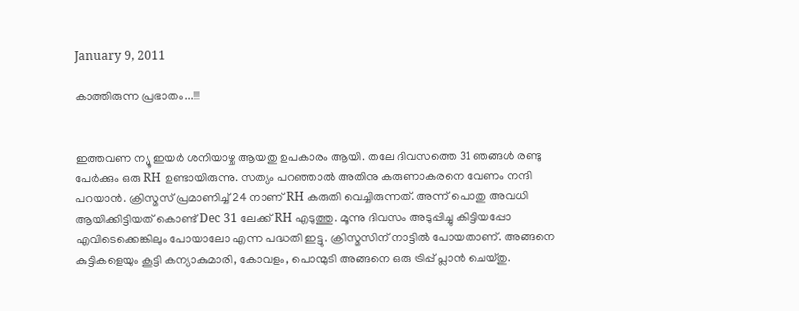January 9, 2011

കാത്തിരുന്ന പ്രഭാതം...!!!


ഇത്തവണ ന്യൂ ഇയര്‍ ശനിയാഴ്ച ആയതു ഉപകാരം ആയി. തലേ ദിവസത്തെ 31 ഞങ്ങള്‍ രണ്ടു പേര്‍ക്കും ഒരു RH ഉണ്ടായിരുന്നു. സത്യം പറഞ്ഞാല്‍ അതിനു കരുണാകരനെ വേണം നന്ദി പറയാന്‍. ക്രിസ്മസ് പ്രമാണിച്ച് 24 നാണ് RH കരുതി വെച്ചിരുന്നത്. അന്ന് പൊതു അവധി ആയിക്കിട്ടിയത് കൊണ്ട് Dec 31 ലേക്ക് RH എടുത്തു. മൂന്നു ദിവസം അടുപ്പിച്ചു കിട്ടിയപ്പോ എവിടെക്കെങ്കിലും പോയാലോ എന്ന പദ്ധതി ഇട്ടു. ക്രിസ്മസിന് നാട്ടില്‍ പോയതാണ്. അങ്ങനെ കുട്ടികളെയും കൂട്ടി കന്യാകുമാരി, കോവളം, പൊന്മുടി അങ്ങനെ ഒരു ട്രിപ്പ്‌ പ്ലാന്‍ ചെയ്തു.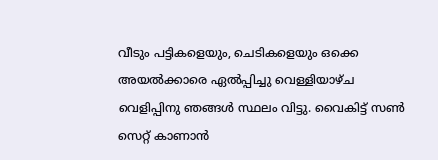വീടും പട്ടികളെയും, ചെടികളെയും ഒക്കെ അയല്‍ക്കാരെ ഏല്‍പ്പിച്ചു വെള്ളിയാഴ്ച വെളിപ്പിനു ഞങ്ങള്‍ സ്ഥലം വിട്ടു. വൈകിട്ട് സണ്‍ സെറ്റ് കാണാന്‍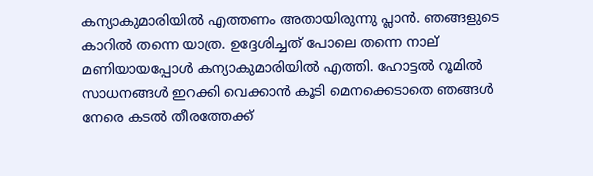കന്യാകുമാരിയില്‍ എത്തണം അതായിരുന്നു പ്ലാന്‍. ഞങ്ങളുടെ കാറില്‍ തന്നെ യാത്ര. ഉദ്ദേശിച്ചത് പോലെ തന്നെ നാല് മണിയായപ്പോള്‍ കന്യാകുമാരിയില്‍ എത്തി. ഹോട്ടല്‍ റൂമില്‍ സാധനങ്ങള്‍ ഇറക്കി വെക്കാന്‍ കൂടി മെനക്കെടാതെ ഞങ്ങള്‍ നേരെ കടല്‍ തീരത്തേക്ക്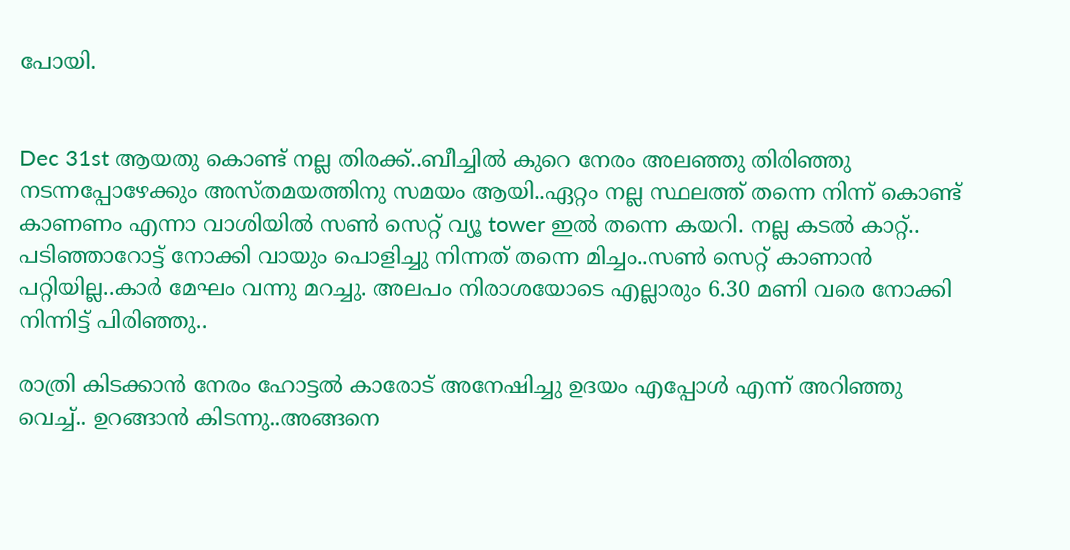പോയി.


Dec 31st ആയതു കൊണ്ട് നല്ല തിരക്ക്..ബീച്ചില്‍ കുറെ നേരം അലഞ്ഞു തിരിഞ്ഞു നടന്നപ്പോഴേക്കും അസ്തമയത്തിനു സമയം ആയി..ഏറ്റം നല്ല സ്ഥലത്ത് തന്നെ നിന്ന് കൊണ്ട് കാണണം എന്നാ വാശിയില്‍ സണ്‍ സെറ്റ് വ്യൂ tower ഇല്‍ തന്നെ കയറി. നല്ല കടല്‍ കാറ്റ്.. പടിഞ്ഞാറോട്ട് നോക്കി വായും പൊളിച്ചു നിന്നത് തന്നെ മിച്ചം..സണ്‍ സെറ്റ് കാണാന്‍ പറ്റിയില്ല..കാര്‍ മേഘം വന്നു മറച്ചു. അലപം നിരാശയോടെ എല്ലാരും 6.30 മണി വരെ നോക്കി നിന്നിട്ട് പിരിഞ്ഞു..

രാത്രി കിടക്കാന്‍ നേരം ഹോട്ടല്‍ കാരോട് അനേഷിച്ചു ഉദയം എപ്പോള്‍ എന്ന് അറിഞ്ഞു വെച്ച്.. ഉറങ്ങാന്‍ കിടന്നു..അങ്ങനെ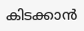കിടക്കാന്‍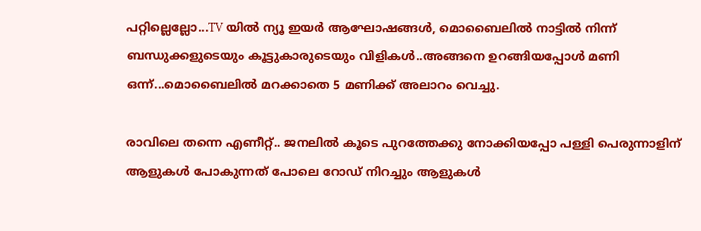പറ്റില്ലെല്ലോ...TV യില്‍ ന്യൂ ഇയര്‍ ആഘോഷങ്ങള്‍, മൊബൈലില്‍ നാട്ടില്‍ നിന്ന് ബന്ധുക്കളുടെയും കൂട്ടുകാരുടെയും വിളികള്‍..അങ്ങനെ ഉറങ്ങിയപ്പോള്‍ മണി ഒന്ന്...മൊബൈലില്‍ മറക്കാതെ 5 മണിക്ക് അലാറം വെച്ചു.

രാവിലെ തന്നെ എണീറ്റ്‌.. ജനലില്‍ കൂടെ പുറത്തേക്കു നോക്കിയപ്പോ പള്ളി പെരുന്നാളിന് ആളുകള്‍ പോകുന്നത് പോലെ റോഡ്‌ നിറച്ചും ആളുകള്‍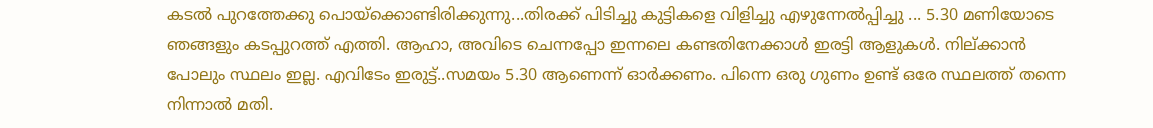കടല്‍ പുറത്തേക്കു പൊയ്ക്കൊണ്ടിരിക്കുന്നു...തിരക്ക് പിടിച്ചു കുട്ടികളെ വിളിച്ചു എഴുന്നേല്‍പ്പിച്ചു ... 5.30 മണിയോടെ ഞങ്ങളും കടപ്പുറത്ത് എത്തി. ആഹാ, അവിടെ ചെന്നപ്പോ ഇന്നലെ കണ്ടതിനേക്കാള്‍ ഇരട്ടി ആളുകള്‍. നില്ക്കാന്‍ പോലും സ്ഥലം ഇല്ല. എവിടേം ഇരുട്ട്..സമയം 5.30 ആണെന്ന് ഓര്‍ക്കണം. പിന്നെ ഒരു ഗുണം ഉണ്ട് ഒരേ സ്ഥലത്ത് തന്നെ നിന്നാല്‍ മതി.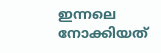ഇന്നലെ നോക്കിയത്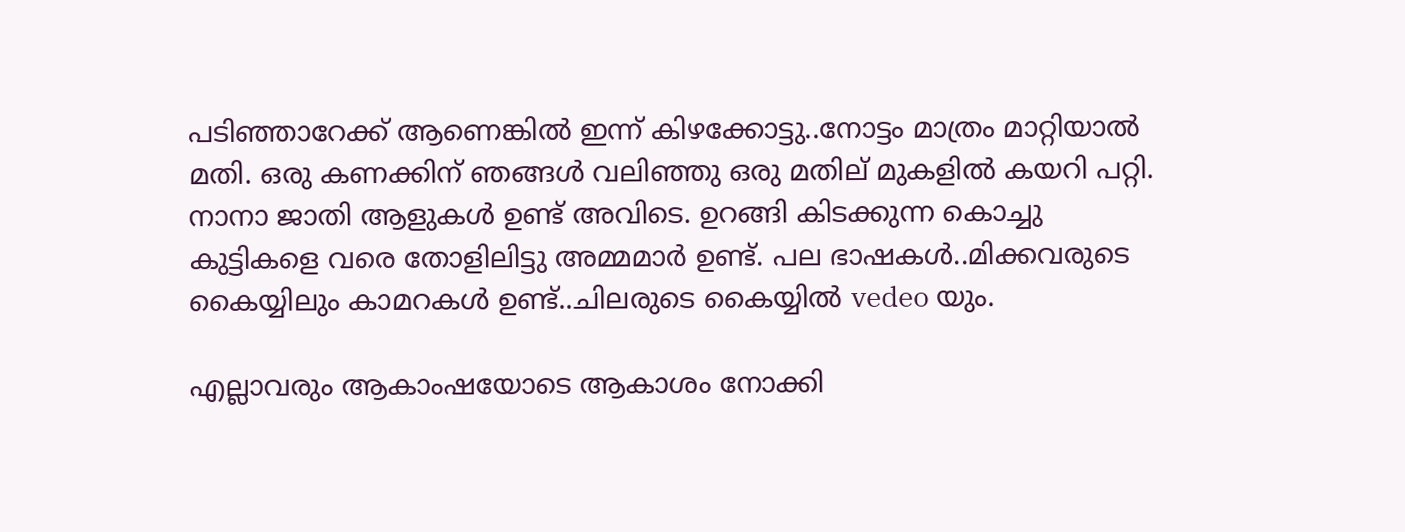പടിഞ്ഞാറേക്ക്‌ ആണെങ്കില്‍ ഇന്ന് കിഴക്കോട്ടു..നോട്ടം മാത്രം മാറ്റിയാല്‍ മതി. ഒരു കണക്കിന് ഞങ്ങള്‍ വലിഞ്ഞു ഒരു മതില് മുകളില്‍ കയറി പറ്റി. നാനാ ജാതി ആളുകള്‍ ഉണ്ട് അവിടെ. ഉറങ്ങി കിടക്കുന്ന കൊച്ചു കുട്ടികളെ വരെ തോളിലിട്ടു അമ്മമാര്‍ ഉണ്ട്. പല ഭാഷകള്‍..മിക്കവരുടെ കൈയ്യിലും കാമറകള്‍ ഉണ്ട്..ചിലരുടെ കൈയ്യില്‍ vedeo യും.

എല്ലാവരും ആകാംഷയോടെ ആകാശം നോക്കി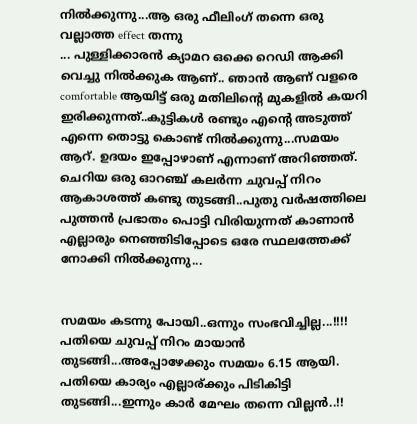നില്‍ക്കുന്നു...ആ ഒരു ഫീലിംഗ് തന്നെ ഒരു വല്ലാത്ത effect തന്നു
... പുള്ളിക്കാരന്‍ ക്യാമറ ഒക്കെ റെഡി ആക്കി വെച്ചു നില്‍ക്കുക ആണ്.. ഞാന്‍ ആണ് വളരെ comfortable ആയിട്ട് ഒരു മതിലിന്റെ മുകളില്‍ കയറി ഇരിക്കുന്നത്..കുട്ടികള്‍ രണ്ടും എന്റെ അടുത്ത് എന്നെ തൊട്ടു കൊണ്ട് നില്‍ക്കുന്നു...സമയം ആറ്. ഉദയം ഇപ്പോഴാണ് എന്നാണ് അറിഞ്ഞത്‌. ചെറിയ ഒരു ഓറഞ്ച് കലര്‍ന്ന ചുവപ്പ് നിറം ആകാശത്ത് കണ്ടു തുടങ്ങി..പുതു വര്‍ഷത്തിലെ പുത്തന്‍ പ്രഭാതം പൊട്ടി വിരിയുന്നത് കാണാന്‍ എല്ലാരും നെഞ്ഞിടിപ്പോടെ ഒരേ സ്ഥലത്തേക്ക് നോക്കി നില്‍ക്കുന്നു...


സമയം കടന്നു പോയി..ഒന്നും സംഭവിച്ചില്ല...!!!! പതിയെ ചുവപ്പ് നിറം മായാന്‍ തുടങ്ങി...അപ്പോഴേക്കും സമയം 6.15 ആയി. പതിയെ കാര്യം എല്ലാര്ക്കും പിടികിട്ടി തുടങ്ങി...ഇന്നും കാര്‍ മേഘം തന്നെ വില്ലന്‍..!!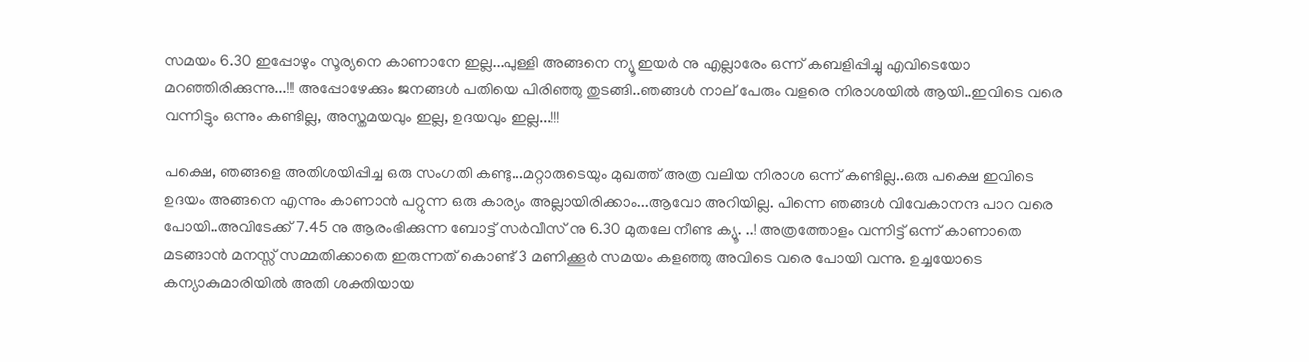സമയം 6.30 ഇപ്പോഴും സൂര്യനെ കാണാനേ ഇല്ല...പുള്ളി അങ്ങനെ ന്യൂ ഇയര്‍ നു എല്ലാരേം ഒന്ന് കബളിപ്പിച്ചു എവിടെയോ മറഞ്ഞിരിക്കുന്നു...!!! അപ്പോഴേക്കും ജനങ്ങള്‍ പതിയെ പിരിഞ്ഞു തുടങ്ങി..ഞങ്ങള്‍ നാല് പേരും വളരെ നിരാശയില്‍ ആയി..ഇവിടെ വരെ വന്നിട്ടും ഒന്നും കണ്ടില്ല, അസ്തമയവും ഇല്ല, ഉദയവും ഇല്ല...!!!

പക്ഷെ, ഞങ്ങളെ അതിശയിപ്പിച്ച ഒരു സംഗതി കണ്ടു...മറ്റാരുടെയും മുഖത്ത് അത്ര വലിയ നിരാശ ഒന്ന് കണ്ടില്ല..ഒരു പക്ഷെ ഇവിടെ ഉദയം അങ്ങനെ എന്നും കാണാന്‍ പറ്റുന്ന ഒരു കാര്യം അല്ലായിരിക്കാം...ആവോ അറിയില്ല. പിന്നെ ഞങ്ങള്‍ വിവേകാനന്ദ പാറ വരെ പോയി..അവിടേക്ക് 7.45 നു ആരംഭിക്കുന്ന ബോട്ട് സര്‍വീസ് നു 6.30 മുതലേ നീണ്ട ക്യൂ. ..! അത്രത്തോളം വന്നിട്ട് ഒന്ന് കാണാതെ മടങ്ങാന്‍ മനസ്സ് സമ്മതിക്കാതെ ഇരുന്നത് കൊണ്ട് 3 മണിക്കൂര്‍ സമയം കളഞ്ഞു അവിടെ വരെ പോയി വന്നു. ഉച്ചയോടെ കന്യാകുമാരിയില്‍ അതി ശക്തിയായ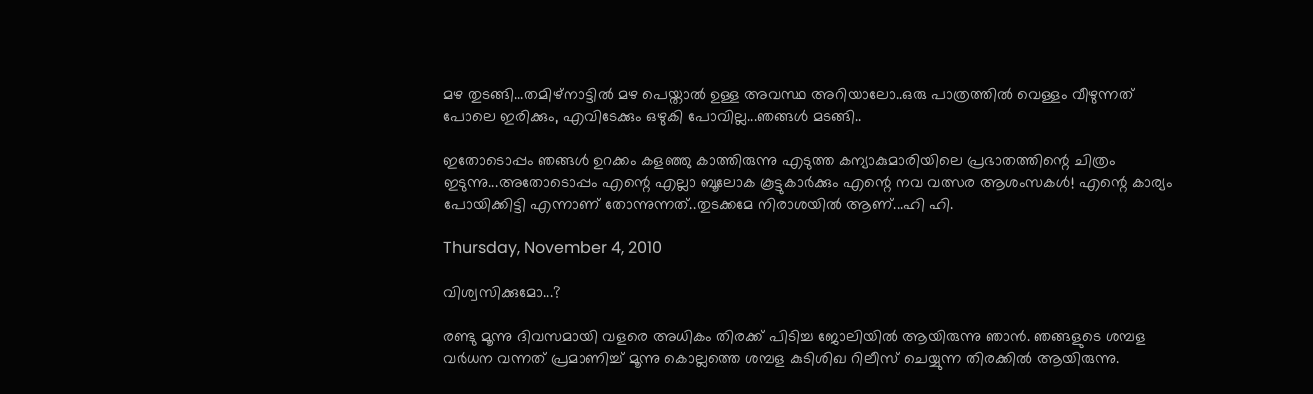മഴ തുടങ്ങി...തമിഴ്നാട്ടില്‍ മഴ പെയ്താല്‍ ഉള്ള അവസ്ഥ അറിയാലോ..ഒരു പാത്രത്തില്‍ വെള്ളം വീഴുന്നത് പോലെ ഇരിക്കും, എവിടേക്കും ഒഴുകി പോവില്ല...ഞങ്ങള്‍ മടങ്ങി..

ഇതോടൊപ്പം ഞങ്ങള്‍ ഉറക്കം കളഞ്ഞു കാത്തിരുന്നു എടുത്ത കന്യാകുമാരിയിലെ പ്രഭാതത്തിന്റെ ചിത്രം ഇടുന്നു...അതോടൊപ്പം എന്റെ എല്ലാ ബൂലോക കൂട്ടുകാര്‍ക്കും എന്റെ നവ വത്സര ആശംസകള്‍! എന്റെ കാര്യം പോയിക്കിട്ടി എന്നാണ് തോന്നുന്നത്..തുടക്കമേ നിരാശയില്‍ ആണ്...ഹി ഹി.

Thursday, November 4, 2010

വിശ്വസിക്കുമോ...?

രണ്ടു മൂന്നു ദിവസമായി വളരെ അധികം തിരക്ക് പിടിച്ച ജോലിയില്‍ ആയിരുന്നു ഞാന്‍. ഞങ്ങളുടെ ശമ്പള വര്‍ധന വന്നത് പ്രമാണിച്ച് മൂന്നു കൊല്ലത്തെ ശമ്പള കുടിശിഖ റിലീസ് ചെയ്യുന്ന തിരക്കില്‍ ആയിരുന്നു.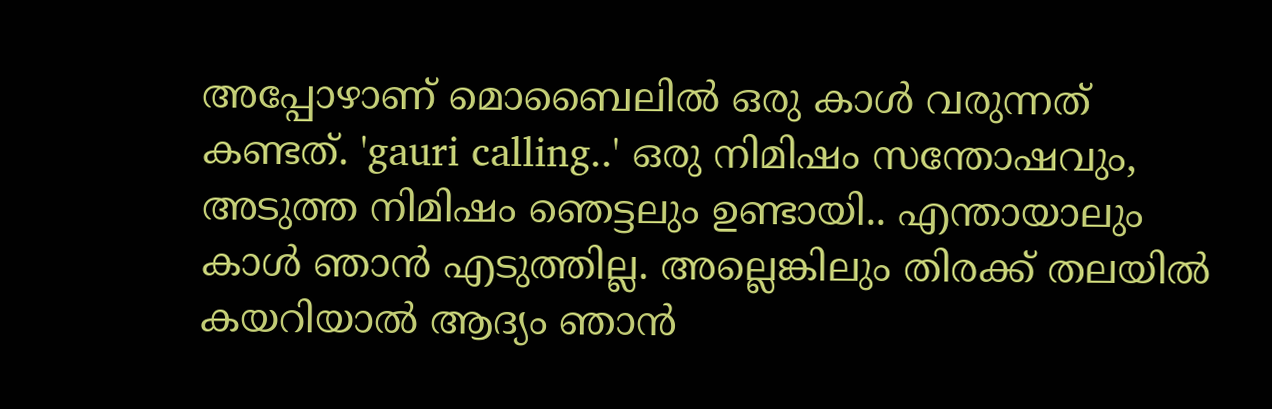അപ്പോഴാണ്‌ മൊബൈലില്‍ ഒരു കാള്‍ വരുന്നത് കണ്ടത്. 'gauri calling..' ഒരു നിമിഷം സന്തോഷവും, അടുത്ത നിമിഷം ഞെട്ടലും ഉണ്ടായി.. എന്തായാലും കാള്‍ ഞാന്‍ എടുത്തില്ല. അല്ലെങ്കിലും തിരക്ക് തലയില്‍ കയറിയാല്‍ ആദ്യം ഞാന്‍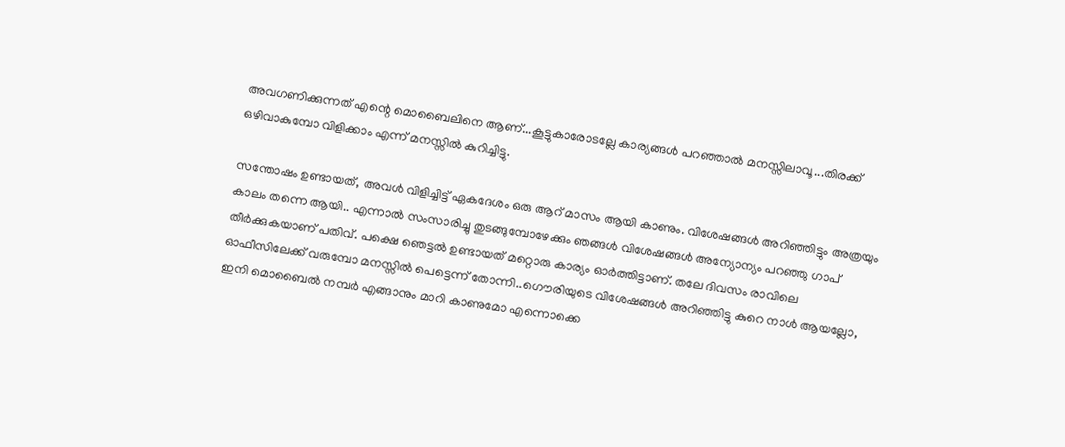അവഗണിക്കുന്നത് എന്റെ മൊബൈലിനെ ആണ്...കൂട്ടുകാരോടല്ലേ കാര്യങ്ങള്‍ പറഞ്ഞാല്‍ മനസ്സിലാവൂ...തിരക്ക് ഒഴിവാകുമ്പോ വിളിക്കാം എന്ന് മനസ്സില്‍ കുറിച്ചിട്ടു.

സന്തോഷം ഉണ്ടായത്, അവള്‍ വിളിച്ചിട്ട് ഏകദേശം ഒരു ആറ് മാസം ആയി കാണും. വിശേഷങ്ങള്‍ അറിഞ്ഞിട്ടും അത്രയും കാലം തന്നെ ആയി.. എന്നാല്‍ സംസാരിച്ചു തുടങ്ങുമ്പോഴേക്കും ഞങ്ങള്‍ വിശേഷങ്ങള്‍ അന്യോന്യം പറഞ്ഞു ഗാപ്‌ തീര്‍ക്കുകയാണ് പതിവ്. പക്ഷെ ഞെട്ടല്‍ ഉണ്ടായത് മറ്റൊരു കാര്യം ഓര്‍ത്തിട്ടാണ്. തലേ ദിവസം രാവിലെ ഓഫീസിലേക്ക് വരുമ്പോ മനസ്സില്‍ പെട്ടെന്ന് തോന്നി..ഗൌരിയുടെ വിശേഷങ്ങള്‍ അറിഞ്ഞിട്ടു കുറെ നാള്‍ ആയല്ലോ, ഇനി മൊബൈല്‍ നമ്പര്‍ എങ്ങാനും മാറി കാണുമോ എന്നൊക്കെ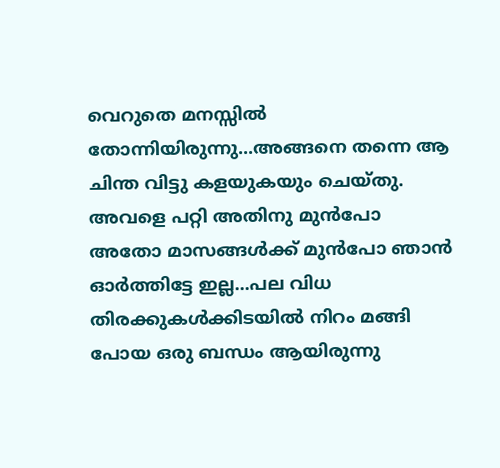വെറുതെ മനസ്സില്‍ തോന്നിയിരുന്നു...അങ്ങനെ തന്നെ ആ ചിന്ത വിട്ടു കളയുകയും ചെയ്തു. അവളെ പറ്റി അതിനു മുന്‍പോ അതോ മാസങ്ങള്‍ക്ക് മുന്‍പോ ഞാന്‍ ഓര്‍ത്തിട്ടേ ഇല്ല...പല വിധ തിരക്കുകള്‍ക്കിടയില്‍ നിറം മങ്ങി പോയ ഒരു ബന്ധം ആയിരുന്നു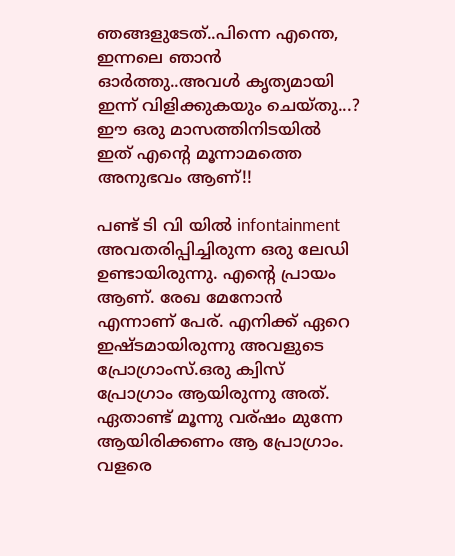ഞങ്ങളുടേത്..പിന്നെ എന്തെ, ഇന്നലെ ഞാന്‍ ഓര്‍ത്തു..അവള്‍ കൃത്യമായി ഇന്ന് വിളിക്കുകയും ചെയ്തു...? ഈ ഒരു മാസത്തിനിടയില്‍ ഇത് എന്റെ മൂന്നാമത്തെ അനുഭവം ആണ്!!

പണ്ട് ടി വി യില്‍ infontainment അവതരിപ്പിച്ചിരുന്ന ഒരു ലേഡി ഉണ്ടായിരുന്നു. എന്റെ പ്രായം ആണ്. രേഖ മേനോന്‍ എന്നാണ് പേര്. എനിക്ക് ഏറെ ഇഷ്ടമായിരുന്നു അവളുടെ പ്രോഗ്രാംസ്.ഒരു ക്വിസ് പ്രോഗ്രാം ആയിരുന്നു അത്. ഏതാണ്ട് മൂന്നു വര്ഷം മുന്നേ ആയിരിക്കണം ആ പ്രോഗ്രാം. വളരെ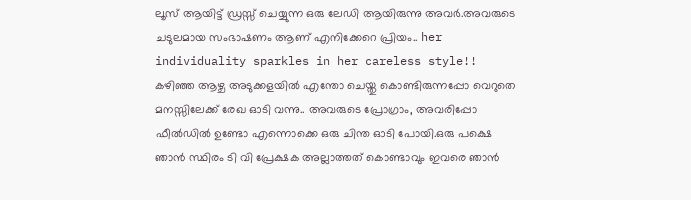ലൂസ്‌ ആയിട്ട് ഡ്രസ്സ്‌ ചെയ്യുന്ന ഒരു ലേഡി ആയിരുന്നു അവര്‍.അവരുടെ ചടുലമായ സംഭാഷണം ആണ് എനിക്കേറെ പ്രിയം.. her individuality sparkles in her careless style!! കഴിഞ്ഞ ആഴ്ച അടുക്കളയില്‍ എന്തോ ചെയ്തു കൊണ്ടിരുന്നപ്പോ വെറുതെ മനസ്സിലേക്ക് രേഖ ഓടി വന്നു.. അവരുടെ പ്രോഗ്രാം, അവരിപ്പോ ഫീല്‍ഡില്‍ ഉണ്ടോ എന്നൊക്കെ ഒരു ചിന്ത ഓടി പോയി.ഒരു പക്ഷെ ഞാന്‍ സ്ഥിരം ടി വി പ്രേക്ഷക അല്ലാത്തത് കൊണ്ടാവും ഇവരെ ഞാന്‍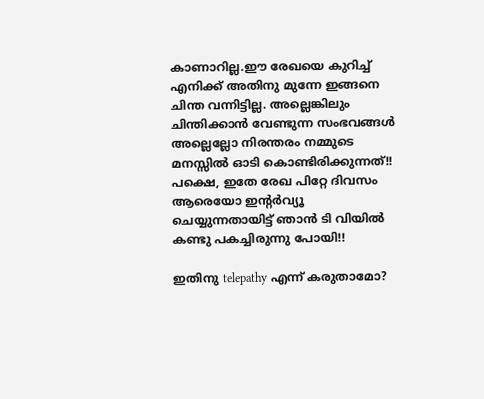കാണാറില്ല.ഈ രേഖയെ കുറിച്ച് എനിക്ക് അതിനു മുന്നേ ഇങ്ങനെ ചിന്ത വന്നിട്ടില്ല. അല്ലെങ്കിലും ചിന്തിക്കാന്‍ വേണ്ടുന്ന സംഭവങ്ങള്‍ അല്ലെല്ലോ നിരന്തരം നമ്മുടെ മനസ്സില്‍ ഓടി കൊണ്ടിരിക്കുന്നത്!! പക്ഷെ, ഇതേ രേഖ പിറ്റേ ദിവസം ആരെയോ ഇന്റര്‍വ്യൂ ചെയ്യുന്നതായിട്ട്‌ ഞാന്‍ ടി വിയില്‍ കണ്ടു പകച്ചിരുന്നു പോയി!!

ഇതിനു telepathy എന്ന് കരുതാമോ?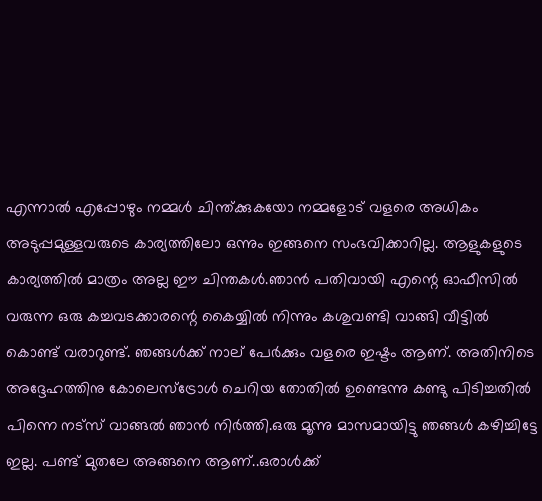എന്നാല്‍ എപ്പോഴും നമ്മള്‍ ചിന്ത്ക്കുകയോ നമ്മളോട് വളരെ അധികം അടുപ്പമുള്ളവരുടെ കാര്യത്തിലോ ഒന്നും ഇങ്ങനെ സംഭവിക്കാറില്ല. ആളുകളുടെ കാര്യത്തില്‍ മാത്രം അല്ല ഈ ചിന്തകള്‍.ഞാന്‍ പതിവായി എന്റെ ഓഫീസില്‍ വരുന്ന ഒരു കച്ചവടക്കാരന്റെ കൈയ്യില്‍ നിന്നും കശുവണ്ടി വാങ്ങി വീട്ടില്‍ കൊണ്ട് വരാറുണ്ട്. ഞങ്ങള്‍ക്ക് നാല് പേര്‍ക്കും വളരെ ഇഷ്ടം ആണ്. അതിനിടെ അദ്ദേഹത്തിനു കോലെസ്ട്രോള്‍ ചെറിയ തോതില്‍ ഉണ്ടെന്നു കണ്ടു പിടിച്ചതില്‍ പിന്നെ നട്സ് വാങ്ങല്‍ ഞാന്‍ നിര്‍ത്തി.ഒരു മൂന്നു മാസമായിട്ടു ഞങ്ങള്‍ കഴിച്ചിട്ടേ ഇല്ല. പണ്ട് മുതലേ അങ്ങനെ ആണ്..ഒരാള്‍ക്ക്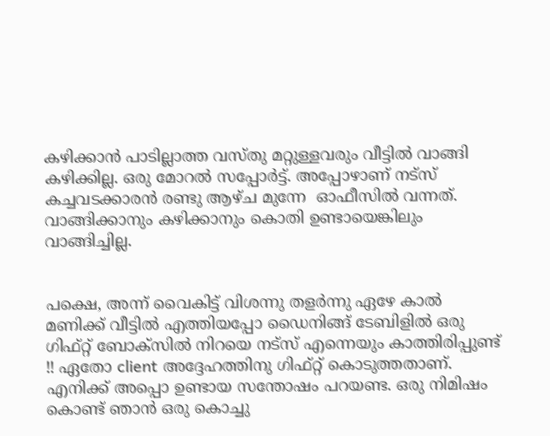കഴിക്കാന്‍ പാടില്ലാത്ത വസ്തു മറ്റുള്ളവരും വീട്ടില്‍ വാങ്ങി കഴിക്കില്ല. ഒരു മോറല്‍ സപ്പോര്‍ട്ട്. അപ്പോഴാണ്‌ നട്സ് കച്ചവടക്കാരന്‍ രണ്ടു ആഴ്ച മുന്നേ ‍ ഓഫീസില്‍ വന്നത്. വാങ്ങിക്കാനും കഴിക്കാനും കൊതി ഉണ്ടായെങ്കിലും വാങ്ങിച്ചില്ല.


പക്ഷെ, അന്ന് വൈകിട്ട് വിശന്നു തളര്‍ന്നു ഏഴേ കാല്‍ മണിക്ക് വീട്ടില്‍ എത്തിയപ്പോ ഡൈനിങ്ങ്‌ ടേബിളില്‍ ഒരു ഗിഫ്റ്റ് ബോക്സില്‍ നിറയെ നട്സ് എന്നെയും കാത്തിരിപ്പുണ്ട്‌ !! ഏതോ client അദ്ദേഹത്തിനു ഗിഫ്റ്റ് കൊടുത്തതാണ്. എനിക്ക് അപ്പൊ ഉണ്ടായ സന്തോഷം പറയണ്ട. ഒരു നിമിഷം കൊണ്ട് ഞാന്‍ ഒരു കൊച്ചു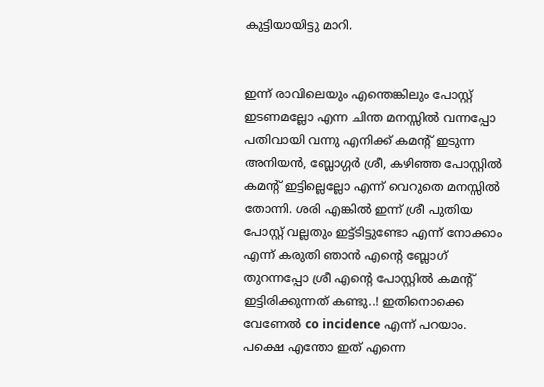കുട്ടിയായിട്ടു മാറി.


ഇന്ന് രാവിലെയും എന്തെങ്കിലും പോസ്റ്റ്‌ ഇടണമല്ലോ എന്ന ചിന്ത മനസ്സില്‍ വന്നപ്പോ പതിവായി വന്നു എനിക്ക് കമന്റ്‌ ഇടുന്ന അനിയന്‍, ബ്ലോഗ്ഗര്‍ ശ്രീ, കഴിഞ്ഞ പോസ്റ്റില്‍ കമന്റ്‌ ഇട്ടില്ലെല്ലോ എന്ന് വെറുതെ മനസ്സില്‍ തോന്നി. ശരി എങ്കില്‍ ഇന്ന് ശ്രീ പുതിയ പോസ്റ്റ്‌ വല്ലതും ഇട്ട്ടിട്ടുണ്ടോ എന്ന് നോക്കാം എന്ന് കരുതി ഞാന്‍ എന്റെ ബ്ലോഗ്‌ തുറന്നപ്പോ ശ്രീ എന്റെ പോസ്റ്റില്‍ കമന്റ്‌ ഇട്ടിരിക്കുന്നത് കണ്ടു..! ഇതിനൊക്കെ വേണേല്‍ co incidence എന്ന് പറയാം. പക്ഷെ എന്തോ ഇത് എന്നെ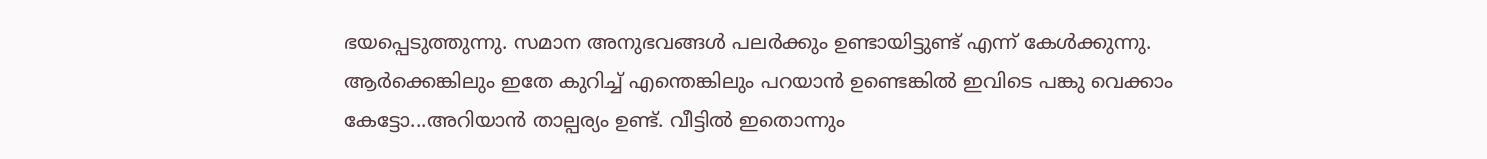ഭയപ്പെടുത്തുന്നു. സമാന അനുഭവങ്ങള്‍ പലര്‍ക്കും ഉണ്ടായിട്ടുണ്ട് എന്ന് കേള്‍ക്കുന്നു. ആര്‍ക്കെങ്കിലും ഇതേ കുറിച്ച് എന്തെങ്കിലും പറയാന്‍ ഉണ്ടെങ്കില്‍ ഇവിടെ പങ്കു വെക്കാം കേട്ടോ...അറിയാന്‍ താല്പര്യം ഉണ്ട്. വീട്ടില്‍ ഇതൊന്നും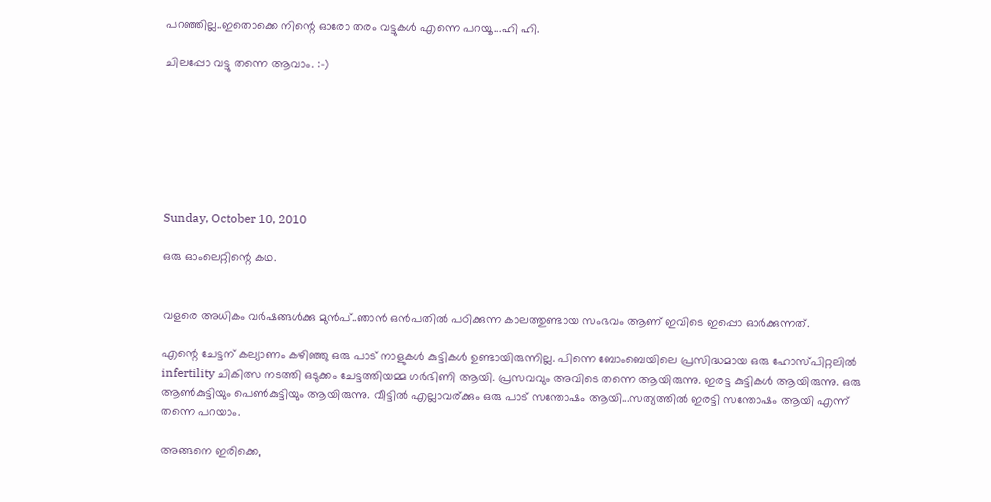പറഞ്ഞില്ല..ഇതൊക്കെ നിന്റെ ഓരോ തരം വട്ടുകള്‍ എന്നെ പറയൂ...ഹി ഹി.

ചിലപ്പോ വട്ടു തന്നെ ആവാം. :-)







Sunday, October 10, 2010

ഒരു ഓംലെറ്റിന്റെ കഥ.


വളരെ അധികം വര്‍ഷങ്ങള്‍ക്കു മുന്‍പ്..ഞാന്‍ ഒന്‍പതില്‍ പഠിക്കുന്ന കാലത്തുണ്ടായ സംഭവം ആണ് ഇവിടെ ഇപ്പൊ ഓര്‍ക്കുന്നത്.

എന്റെ ചേട്ടന് കല്യാണം കഴിഞ്ഞു ഒരു പാട് നാളുകള്‍ കുട്ടികള്‍ ഉണ്ടായിരുന്നില്ല. പിന്നെ ബോംബെയിലെ പ്രസിദ്ധമായ ഒരു ഹോസ്പിറ്റലില്‍ infertility ചികിത്സ നടത്തി ഒടുക്കം ചേട്ടത്തിയമ്മ ഗര്‍ഭിണി ആയി. പ്രസവവും അവിടെ തന്നെ ആയിരുന്നു. ഇരട്ട കുട്ടികള്‍ ആയിരുന്നു. ഒരു ആണ്‍കുട്ടിയും പെണ്‍കുട്ടിയും ആയിരുന്നു. വീട്ടില്‍ എല്ലാവര്ക്കും ഒരു പാട് സന്തോഷം ആയി...സത്യത്തില്‍ ഇരട്ടി സന്തോഷം ആയി എന്ന് തന്നെ പറയാം.

അങ്ങനെ ഇരിക്കെ,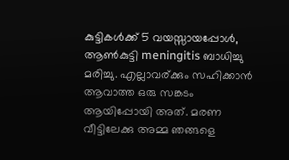കുട്ടികള്‍ക്ക് 5 വയസ്സായപ്പോള്‍, ആണ്‍കുട്ടി meningitis ബാധിച്ചു മരിച്ചു. എല്ലാവര്ക്കും സഹിക്കാന്‍ ആവാത്ത ഒരു സങ്കടം ആയിപ്പോയി അത്. മരണ വീട്ടിലേക്കു അമ്മ ഞങ്ങളെ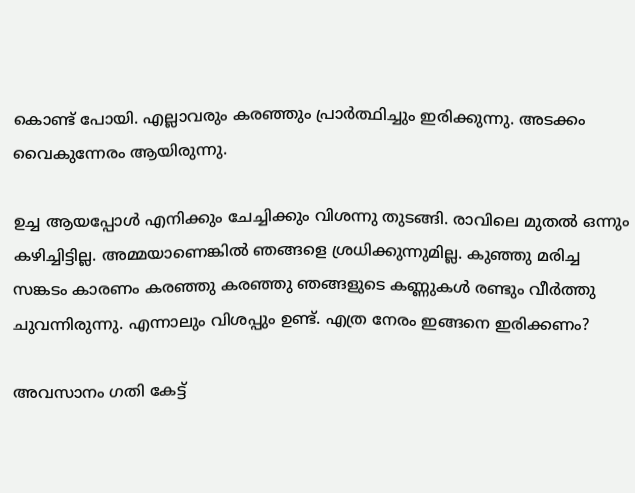കൊണ്ട് പോയി. എല്ലാവരും കരഞ്ഞും പ്രാര്‍ത്ഥിച്ചും ഇരിക്കുന്നു. അടക്കം വൈകുന്നേരം ആയിരുന്നു.

ഉച്ച ആയപ്പോള്‍ എനിക്കും ചേച്ചിക്കും വിശന്നു തുടങ്ങി. രാവിലെ മുതല്‍ ഒന്നും കഴിച്ചിട്ടില്ല. അമ്മയാണെങ്കില്‍ ഞങ്ങളെ ശ്രധിക്കുന്നുമില്ല. കുഞ്ഞു മരിച്ച സങ്കടം കാരണം കരഞ്ഞു കരഞ്ഞു ഞങ്ങളുടെ കണ്ണുകള്‍ രണ്ടും വീര്‍ത്തു ചുവന്നിരുന്നു. എന്നാലും വിശപ്പും ഉണ്ട്. എത്ര നേരം ഇങ്ങനെ ഇരിക്കണം?

അവസാനം ഗതി കേട്ട്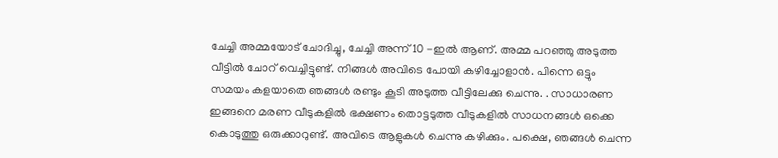ചേച്ചി അമ്മയോട് ചോദിച്ചു, ചേച്ചി അന്ന് 10 -ഇല്‍ ആണ്. അമ്മ പറഞ്ഞു അടുത്ത വീട്ടില്‍ ചോറ് വെച്ചിട്ടുണ്ട്. നിങ്ങള്‍ അവിടെ പോയി കഴിച്ചോളാന്‍. പിന്നെ ഒട്ടും സമയം കളയാതെ ഞങ്ങള്‍ രണ്ടും കൂടി അടുത്ത വീട്ടിലേക്കു ചെന്നു. . സാധാരണ ഇങ്ങനെ മരണ വീടുകളില്‍ ഭക്ഷണം തൊട്ടടുത്ത വീടുകളില്‍ സാധനങ്ങള്‍ ഒക്കെ കൊടുത്തു ഒരുക്കാറുണ്ട്. അവിടെ ആളുകള്‍ ചെന്നു കഴിക്കും. പക്ഷെ, ഞങ്ങള്‍ ചെന്ന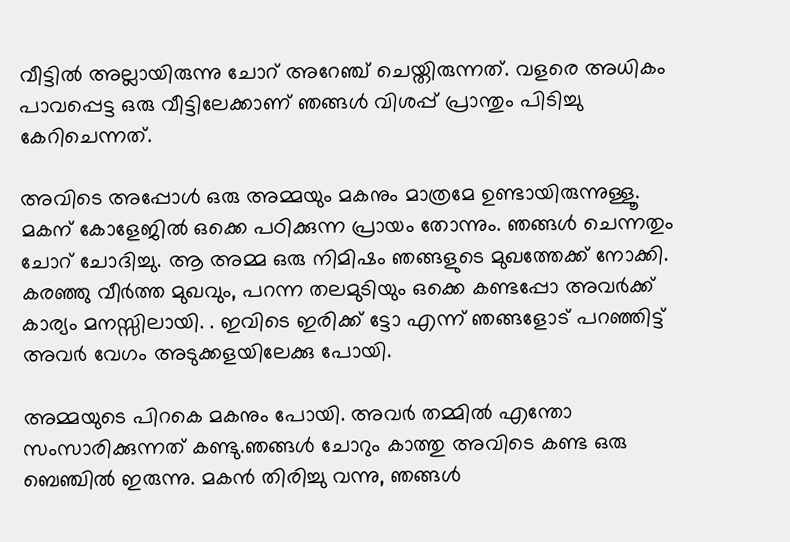വീട്ടില്‍ അല്ലായിരുന്നു ചോറ് അറേഞ്ച് ചെയ്തിരുന്നത്. വളരെ അധികം പാവപ്പെട്ട ഒരു വീട്ടിലേക്കാണ് ഞങ്ങള്‍ വിശപ്പ്‌ പ്രാന്തും പിടിച്ചു കേറിചെന്നത്.

അവിടെ അപ്പോള്‍ ഒരു അമ്മയും മകനും മാത്രമേ ഉണ്ടായിരുന്നുള്ളൂ. മകന് കോളേജില്‍ ഒക്കെ പഠിക്കുന്ന പ്രായം തോന്നും. ഞങ്ങള്‍ ചെന്നതും ചോറ് ചോദിച്ചു. ആ അമ്മ ഒരു നിമിഷം ഞങ്ങളുടെ മുഖത്തേക്ക് നോക്കി. കരഞ്ഞു വീര്‍ത്ത മുഖവും, പറന്ന തലമുടിയും ഒക്കെ കണ്ടപ്പോ അവര്‍ക്ക് കാര്യം മനസ്സിലായി. . ഇവിടെ ഇരിക്ക് ട്ടോ എന്ന് ഞങ്ങളോട് പറഞ്ഞിട്ട് അവര്‍ വേഗം അടുക്കളയിലേക്കു പോയി.

അമ്മയുടെ പിറകെ മകനും പോയി. അവര്‍ തമ്മില്‍ എന്തോ സംസാരിക്കുന്നത് കണ്ടു.ഞങ്ങള്‍ ചോറും കാത്തു അവിടെ കണ്ട ഒരു ബെഞ്ചില്‍ ഇരുന്നു. മകന്‍ തിരിച്ചു വന്നു, ഞങ്ങള്‍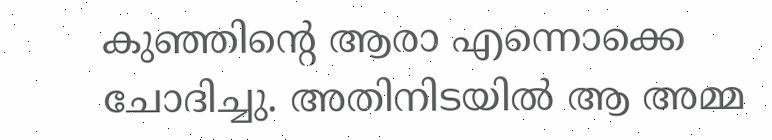കുഞ്ഞിന്റെ ആരാ എന്നൊക്കെ ചോദിച്ചു. അതിനിടയില്‍ ആ അമ്മ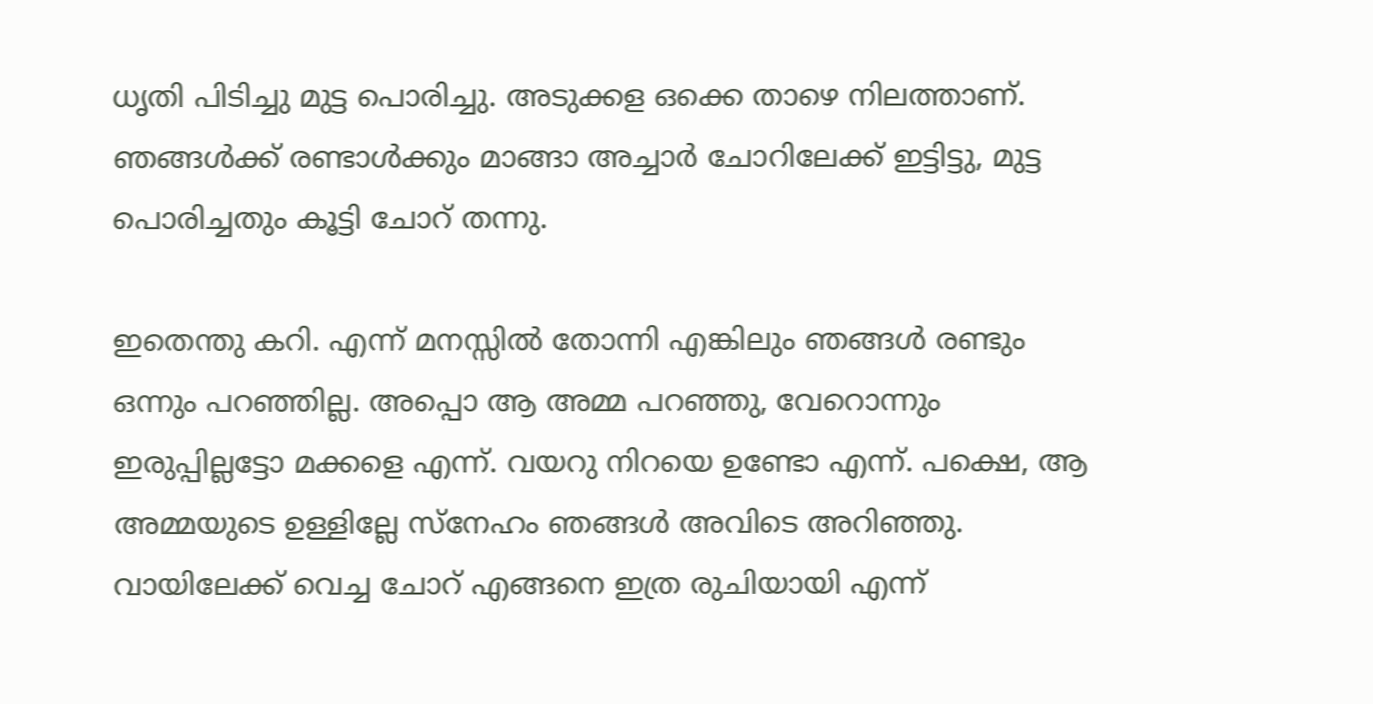ധൃതി പിടിച്ചു മുട്ട പൊരിച്ചു. അടുക്കള ഒക്കെ താഴെ നിലത്താണ്. ഞങ്ങള്‍ക്ക് രണ്ടാള്‍ക്കും മാങ്ങാ അച്ചാര്‍ ചോറിലേക്ക്‌ ഇട്ടിട്ടു, മുട്ട പൊരിച്ചതും കൂട്ടി ചോറ് തന്നു.

ഇതെന്തു കറി. എന്ന് മനസ്സില്‍ തോന്നി എങ്കിലും ഞങ്ങള്‍ രണ്ടും ഒന്നും പറഞ്ഞില്ല. അപ്പൊ ആ അമ്മ പറഞ്ഞു, വേറൊന്നും ഇരുപ്പില്ലട്ടോ മക്കളെ എന്ന്. വയറു നിറയെ ഉണ്ടോ എന്ന്. പക്ഷെ, ആ അമ്മയുടെ ഉള്ളില്ലേ സ്നേഹം ഞങ്ങള്‍ അവിടെ അറിഞ്ഞു. വായിലേക്ക് വെച്ച ചോറ് എങ്ങനെ ഇത്ര രുചിയായി എന്ന്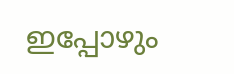ഇപ്പോഴും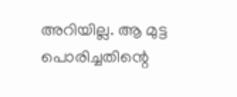അറിയില്ല. ആ മുട്ട പൊരിച്ചതിന്റെ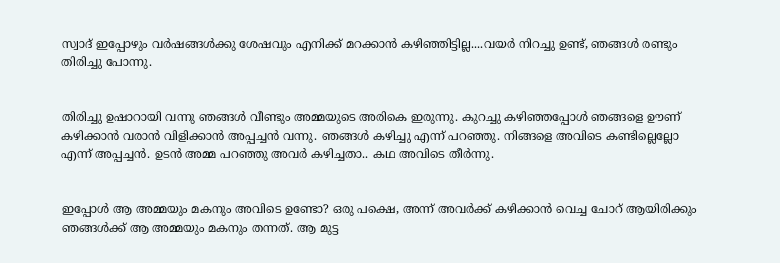സ്വാദ് ഇപ്പോഴും വര്‍ഷങ്ങള്‍ക്കു ശേഷവും എനിക്ക് മറക്കാന്‍ കഴിഞ്ഞിട്ടില്ല....വയര്‍ നിറച്ചു ഉണ്ട്, ഞങ്ങള്‍ രണ്ടും തിരിച്ചു പോന്നു.


തിരിച്ചു ഉഷാറായി വന്നു ഞങ്ങള്‍ വീണ്ടും അമ്മയുടെ അരികെ ഇരുന്നു. കുറച്ചു കഴിഞ്ഞപ്പോള്‍ ഞങ്ങളെ ഊണ് കഴിക്കാന്‍ വരാന്‍ വിളിക്കാന്‍ അപ്പച്ചന്‍ വന്നു. ഞങ്ങള്‍ കഴിച്ചു എന്ന് പറഞ്ഞു. നിങ്ങളെ അവിടെ കണ്ടില്ലെല്ലോ എന്ന് അപ്പച്ചന്‍. ഉടന്‍ അമ്മ പറഞ്ഞു അവര്‍ കഴിച്ചതാ.. കഥ അവിടെ തീര്‍ന്നു.


ഇപ്പോള്‍ ആ അമ്മയും മകനും അവിടെ ഉണ്ടോ? ഒരു പക്ഷെ, അന്ന് അവര്‍ക്ക് കഴിക്കാന്‍ വെച്ച ചോറ് ആയിരിക്കും ഞങ്ങള്‍ക്ക് ആ അമ്മയും മകനും തന്നത്. ആ മുട്ട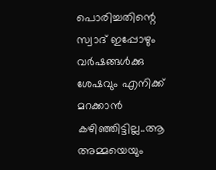പൊരിച്ചതിന്റെ സ്വാദ് ഇപ്പോഴും വര്‍ഷങ്ങള്‍ക്കു ശേഷവും എനിക്ക് മറക്കാന്‍ കഴിഞ്ഞിട്ടില്ല..ആ അമ്മയെയും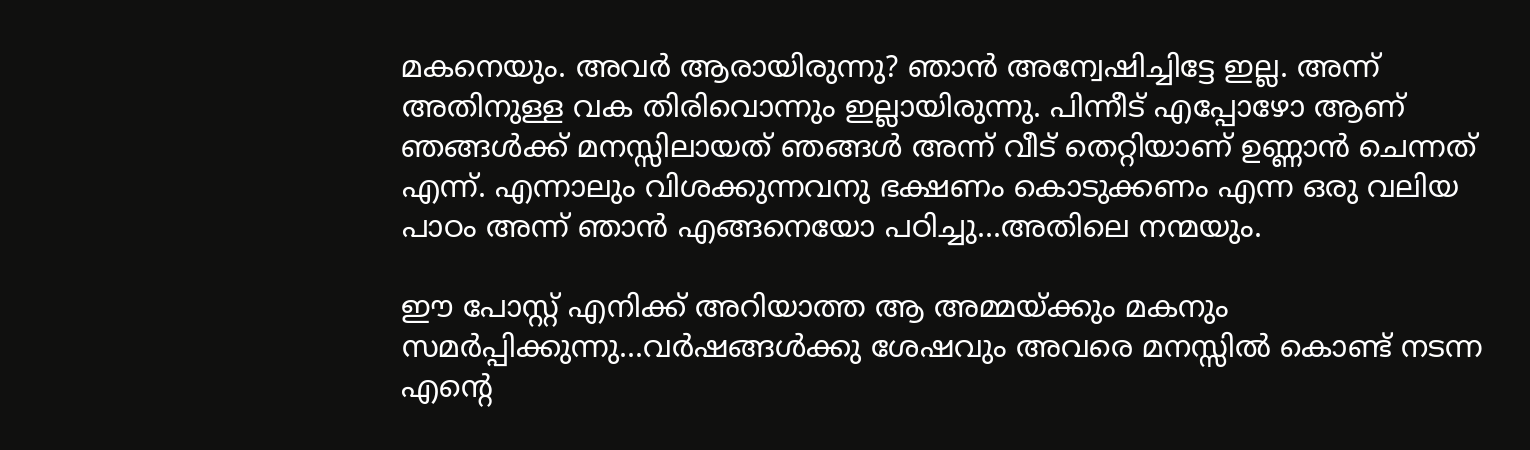മകനെയും. അവര്‍ ആരായിരുന്നു? ഞാന്‍ അന്വേഷിച്ചിട്ടേ ഇല്ല. അന്ന് അതിനുള്ള വക തിരിവൊന്നും ഇല്ലായിരുന്നു. പിന്നീട് എപ്പോഴോ ആണ് ഞങ്ങള്‍ക്ക് മനസ്സിലായത്‌ ഞങ്ങള്‍ അന്ന് വീട് തെറ്റിയാണ് ഉണ്ണാന്‍ ചെന്നത് എന്ന്. എന്നാലും വിശക്കുന്നവനു ഭക്ഷണം കൊടുക്കണം എന്ന ഒരു വലിയ പാഠം അന്ന് ഞാന്‍ എങ്ങനെയോ പഠിച്ചു...അതിലെ നന്മയും.

ഈ പോസ്റ്റ്‌ എനിക്ക് അറിയാത്ത ആ അമ്മയ്ക്കും മകനും സമര്‍പ്പിക്കുന്നു...വര്‍ഷങ്ങള്‍ക്കു ശേഷവും അവരെ മനസ്സില്‍ കൊണ്ട് നടന്ന എന്റെ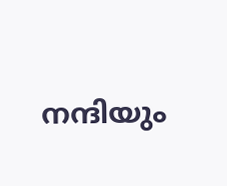നന്ദിയും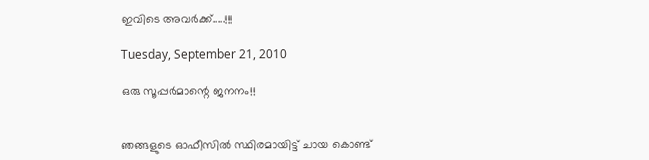ഇവിടെ അവര്‍ക്ക്.....!!!

Tuesday, September 21, 2010

ഒരു സൂപ്പര്‍മാന്റെ ജനനം!!


ഞങ്ങളുടെ ഓഫീസില്‍ സ്ഥിരമായിട്ട് ചായ കൊണ്ട്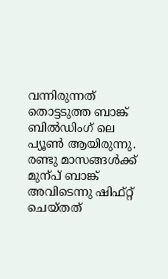വന്നിരുന്നത് തൊട്ടടുത്ത ബാങ്ക് ബില്‍ഡിംഗ്‌ ലെ പ്യൂണ്‍ ആയിരുന്നു. രണ്ടു മാസങ്ങള്‍ക്ക് മുന്പ് ബാങ്ക് അവിടെന്നു ഷിഫ്റ്റ്‌ ചെയ്തത്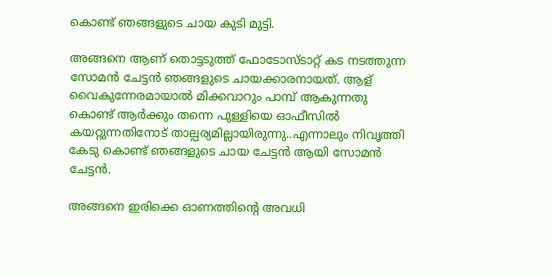കൊണ്ട് ഞങ്ങളുടെ ചായ കുടി മുട്ടി.

അങ്ങനെ ആണ് തൊട്ടടുത്ത് ഫോടോസ്ടാറ്റ് കട നടത്തുന്ന സോമന്‍ ചേട്ടന്‍ ഞങ്ങളുടെ ചായക്കാരനായത്. ആള് വൈകുന്നേരമായാല്‍ മിക്കവാറും പാമ്പ്‌ ആകുന്നതു കൊണ്ട് ആര്‍ക്കും തന്നെ പുള്ളിയെ ഓഫീസില്‍ കയറ്റുന്നതിനോട് താല്പര്യമില്ലായിരുന്നു..എന്നാലും നിവൃത്തി കേടു കൊണ്ട് ഞങ്ങളുടെ ചായ ചേട്ടന്‍ ആയി സോമന്‍ ചേട്ടന്‍.

അങ്ങനെ ഇരിക്കെ ഓണത്തിന്റെ അവധി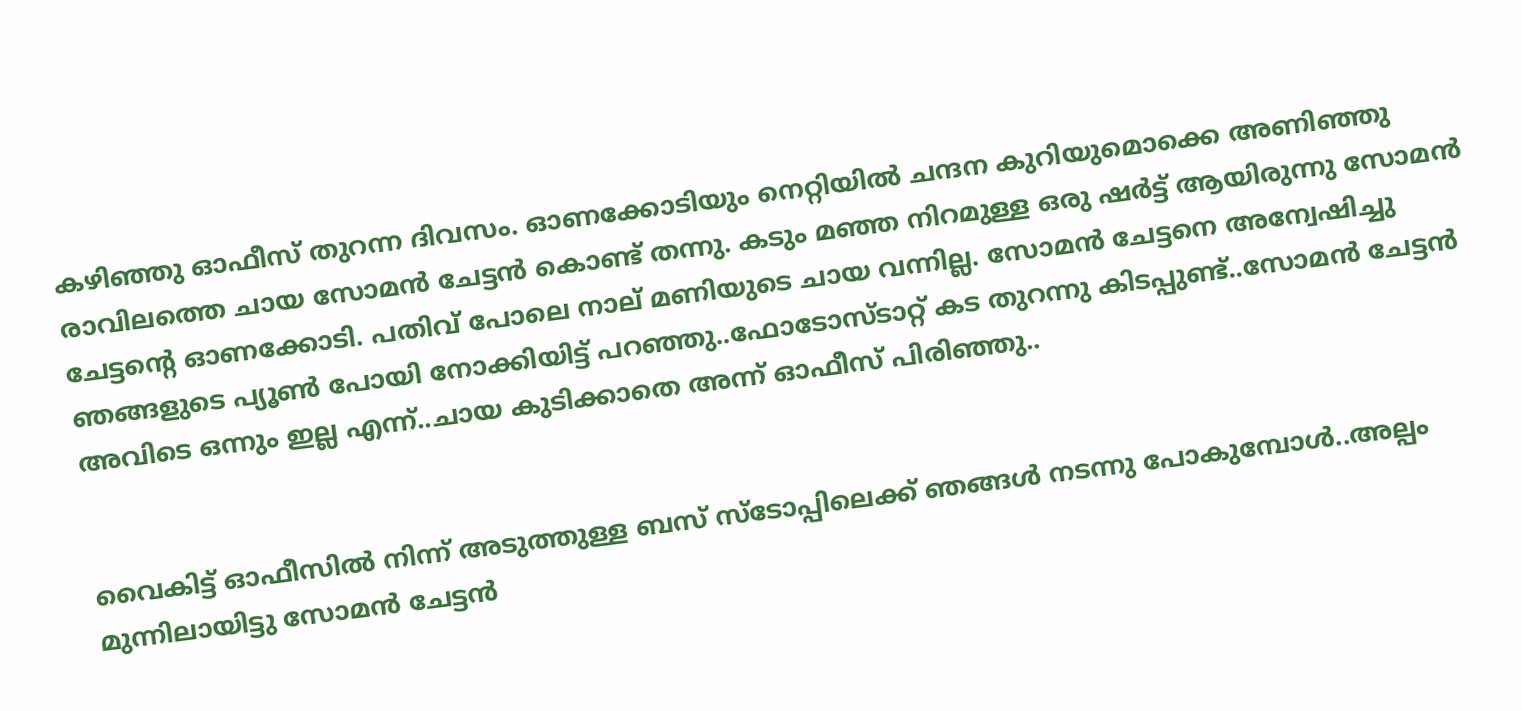കഴിഞ്ഞു ഓഫീസ് തുറന്ന ദിവസം. ഓണക്കോടിയും നെറ്റിയില്‍ ചന്ദന കുറിയുമൊക്കെ അണിഞ്ഞു രാവിലത്തെ ചായ സോമന്‍ ചേട്ടന്‍ കൊണ്ട് തന്നു. കടും മഞ്ഞ നിറമുള്ള ഒരു ഷര്‍ട്ട്‌ ആയിരുന്നു സോമന്‍ ചേട്ടന്റെ ഓണക്കോടി. പതിവ് പോലെ നാല് മണിയുടെ ചായ വന്നില്ല. സോമന്‍ ചേട്ടനെ അന്വേഷിച്ചു ഞങ്ങളുടെ പ്യൂണ്‍ പോയി നോക്കിയിട്ട് പറഞ്ഞു..ഫോടോസ്ടാറ്റ് കട തുറന്നു കിടപ്പുണ്ട്..സോമന്‍ ചേട്ടന്‍ അവിടെ ഒന്നും ഇല്ല എന്ന്..ചായ കുടിക്കാതെ അന്ന് ഓഫീസ് പിരിഞ്ഞു..


വൈകിട്ട് ഓഫീസില്‍ നിന്ന് അടുത്തുള്ള ബസ്‌ സ്ടോപ്പിലെക്ക് ഞങ്ങള്‍ നടന്നു പോകുമ്പോള്‍..അല്പം മുന്നിലായിട്ടു സോമന്‍ ചേട്ടന്‍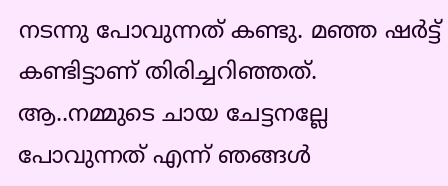നടന്നു പോവുന്നത് കണ്ടു. മഞ്ഞ ഷര്‍ട്ട്‌ കണ്ടിട്ടാണ് തിരിച്ചറിഞ്ഞത്. ആ..നമ്മുടെ ചായ ചേട്ടനല്ലേ പോവുന്നത് എന്ന് ഞങ്ങള്‍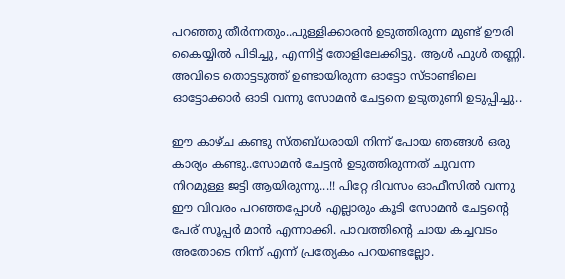പറഞ്ഞു തീര്‍ന്നതും..പുള്ളിക്കാരന്‍ ഉടുത്തിരുന്ന മുണ്ട് ഊരി കൈയ്യില്‍ പിടിച്ചു, എന്നിട്ട് തോളിലേക്കിട്ടു. ആള്‍ ഫുള്‍ തണ്ണി. അവിടെ തൊട്ടടുത്ത്‌ ഉണ്ടായിരുന്ന ഓട്ടോ സ്ടാണ്ടിലെ ഓട്ടോക്കാര്‍ ഓടി വന്നു സോമന്‍ ചേട്ടനെ ഉടുതുണി ഉടുപ്പിച്ചു..

ഈ കാഴ്ച കണ്ടു സ്തബ്ധരായി നിന്ന് പോയ ഞങ്ങള്‍ ഒരു കാര്യം കണ്ടു..സോമന്‍ ചേട്ടന്‍ ഉടുത്തിരുന്നത് ചുവന്ന നിറമുള്ള ജട്ടി ആയിരുന്നു...!! പിറ്റേ ദിവസം ഓഫീസില്‍ വന്നു ഈ വിവരം പറഞ്ഞപ്പോള്‍ എല്ലാരും കൂടി സോമന്‍ ചേട്ടന്റെ പേര് സൂപ്പര്‍ മാന്‍ എന്നാക്കി. പാവത്തിന്റെ ചായ കച്ചവടം അതോടെ നിന്ന് എന്ന് പ്രത്യേകം പറയണ്ടല്ലോ.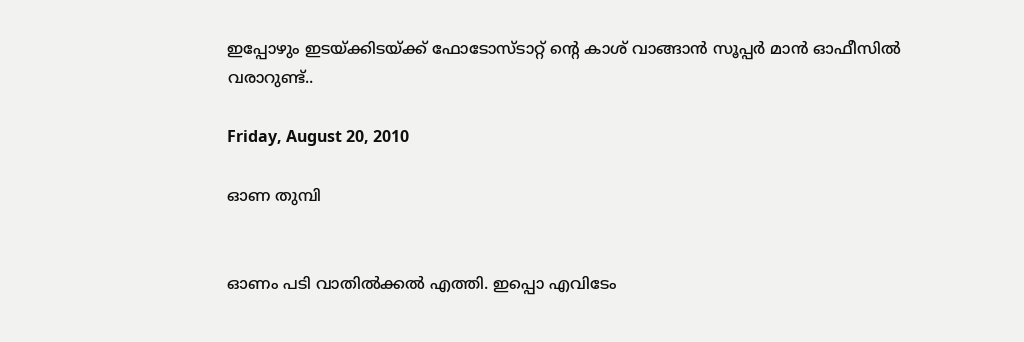ഇപ്പോഴും ഇടയ്ക്കിടയ്ക്ക് ഫോടോസ്ടാറ്റ് ന്റെ കാശ് വാങ്ങാന്‍ സൂപ്പര്‍ മാന്‍ ഓഫീസില്‍ വരാറുണ്ട്..

Friday, August 20, 2010

ഓണ തുമ്പി


ഓണം പടി വാതില്‍ക്കല്‍ എത്തി. ഇപ്പൊ എവിടേം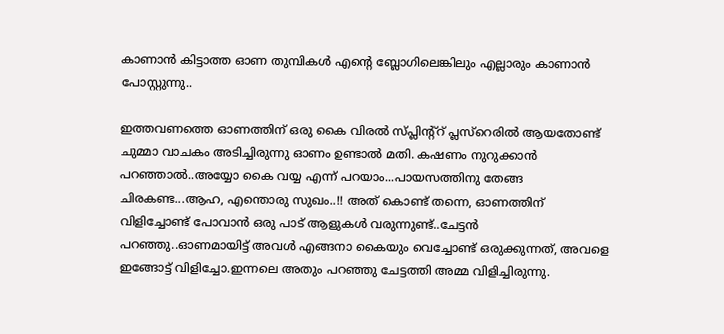കാണാന്‍ കിട്ടാത്ത ഓണ തുമ്പികള്‍ എന്റെ ബ്ലോഗിലെങ്കിലും എല്ലാരും കാണാന്‍ പോസ്റ്റുന്നു..

ഇത്തവണത്തെ ഓണത്തിന് ഒരു കൈ വിരല്‍ സ്പ്ലിന്റ്റ് പ്ലസ്റെരില്‍ ആയതോണ്ട് ചുമ്മാ വാചകം അടിച്ചിരുന്നു ഓണം ഉണ്ടാല്‍ മതി. കഷണം നുറുക്കാന്‍ പറഞ്ഞാല്‍..അയ്യോ കൈ വയ്യ എന്ന് പറയാം...പായസത്തിനു തേങ്ങ ചിരകണ്ട...ആഹ, എന്തൊരു സുഖം..!! അത് കൊണ്ട് തന്നെ, ഓണത്തിന് വിളിച്ചോണ്ട് പോവാന്‍ ഒരു പാട് ആളുകള്‍ വരുന്നുണ്ട്..ചേട്ടന്‍ പറഞ്ഞു..ഓണമായിട്ട് അവള്‍ എങ്ങനാ കൈയും വെച്ചോണ്ട് ഒരുക്കുന്നത്, അവളെ ഇങ്ങോട്ട് വിളിച്ചോ.ഇന്നലെ അതും പറഞ്ഞു ചേട്ടത്തി അമ്മ വിളിച്ചിരുന്നു.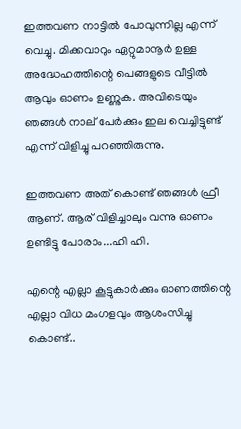ഇത്തവണ നാട്ടില്‍ പോവുന്നില്ല എന്ന് വെച്ചു. മിക്കവാറും ഏറ്റുമാനൂര്‍ ഉള്ള അദ്ധേഹത്തിന്റെ പെങ്ങളുടെ വീട്ടില്‍ ആവും ഓണം ഉണ്ണുക. അവിടെയും ഞങ്ങള്‍ നാല് പേര്‍ക്കും ഇല വെച്ചിട്ടുണ്ട് എന്ന് വിളിച്ചു പറഞ്ഞിരുന്നു.

ഇത്തവണ അത് കൊണ്ട് ഞങ്ങള്‍ ഫ്രീ ആണ്. ആര് വിളിച്ചാലും വന്നു ഓണം ഉണ്ടിട്ടു പോരാം...ഹി ഹി.

എന്റെ എല്ലാ കൂട്ടുകാര്‍ക്കും ഓണത്തിന്റെ എല്ലാ വിധ മംഗളവും ആശംസിച്ചു കൊണ്ട്..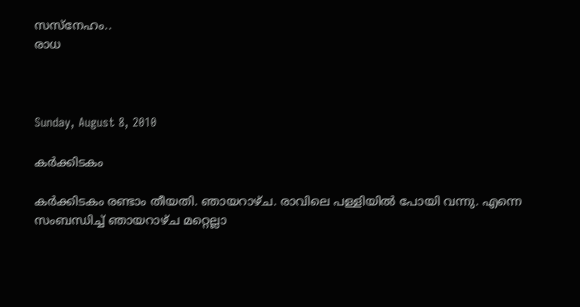സസ്നേഹം..
രാധ



Sunday, August 8, 2010

കര്‍ക്കിടകം

കര്‍ക്കിടകം രണ്ടാം തീയതി. ഞായറാഴ്ച. രാവിലെ പള്ളിയില്‍ പോയി വന്നു. എന്നെ സംബന്ധിച്ച് ഞായറാഴ്ച മറ്റെല്ലാ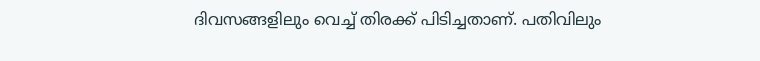ദിവസങ്ങളിലും വെച്ച് തിരക്ക് പിടിച്ചതാണ്. പതിവിലും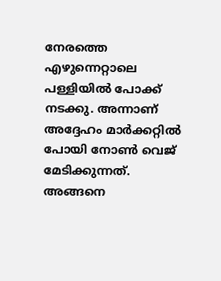നേരത്തെ എഴുന്നെറ്റാലെ പള്ളിയില്‍ പോക്ക് നടക്കു. അന്നാണ് അദ്ദേഹം മാര്‍ക്കറ്റില്‍ പോയി നോണ്‍ വെജ് മേടിക്കുന്നത്. അങ്ങനെ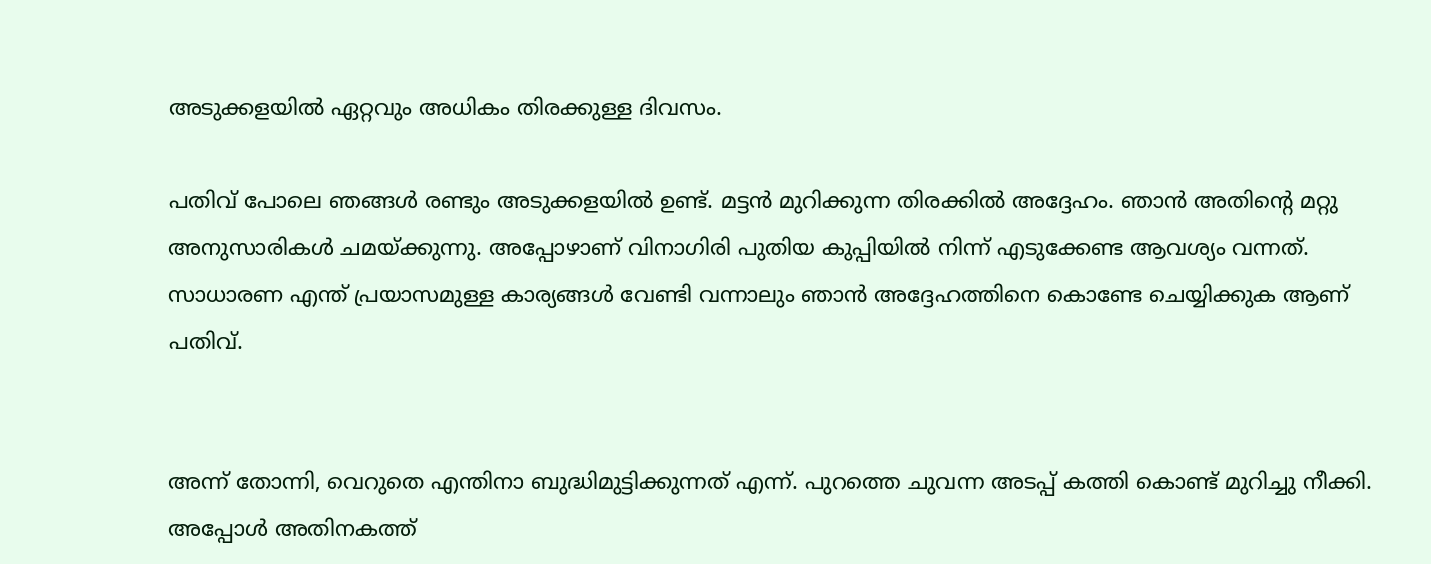അടുക്കളയില്‍ ഏറ്റവും അധികം തിരക്കുള്ള ദിവസം.

പതിവ് പോലെ ഞങ്ങള്‍ രണ്ടും അടുക്കളയില്‍ ഉണ്ട്. മട്ടന്‍ മുറിക്കുന്ന തിരക്കില്‍ അദ്ദേഹം. ഞാന്‍ അതിന്റെ മറ്റു അനുസാരികള്‍ ചമയ്ക്കുന്നു. അപ്പോഴാണ് വിനാഗിരി പുതിയ കുപ്പിയില്‍ നിന്ന് എടുക്കേണ്ട ആവശ്യം വന്നത്. സാധാരണ എന്ത് പ്രയാസമുള്ള കാര്യങ്ങള്‍ വേണ്ടി വന്നാലും ഞാന്‍ അദ്ദേഹത്തിനെ കൊണ്ടേ ചെയ്യിക്കുക ആണ് പതിവ്.


അന്ന് തോന്നി, വെറുതെ എന്തിനാ ബുദ്ധിമുട്ടിക്കുന്നത് എന്ന്. പുറത്തെ ചുവന്ന അടപ്പ് കത്തി കൊണ്ട് മുറിച്ചു നീക്കി. അപ്പോള്‍ അതിനകത്ത്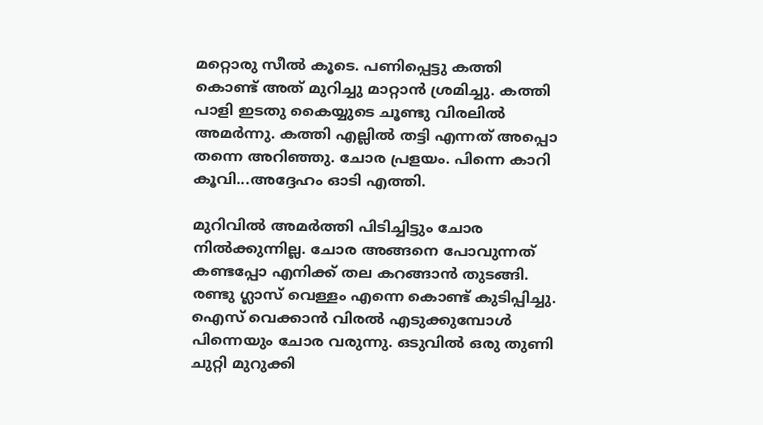മറ്റൊരു സീല്‍ കൂടെ. പണിപ്പെട്ടു കത്തി കൊണ്ട് അത് മുറിച്ചു മാറ്റാന്‍ ശ്രമിച്ചു. കത്തി പാളി ഇടതു കൈയ്യുടെ ചൂണ്ടു വിരലില്‍ അമര്‍ന്നു. കത്തി എല്ലില്‍ തട്ടി എന്നത് അപ്പൊ തന്നെ അറിഞ്ഞു. ചോര പ്രളയം. പിന്നെ കാറി കൂവി...അദ്ദേഹം ഓടി എത്തി.

മുറിവില്‍ അമര്‍ത്തി പിടിച്ചിട്ടും ചോര നില്‍ക്കുന്നില്ല. ചോര അങ്ങനെ പോവുന്നത് കണ്ടപ്പോ എനിക്ക് തല കറങ്ങാന്‍ തുടങ്ങി. രണ്ടു ഗ്ലാസ്‌ വെള്ളം എന്നെ കൊണ്ട് കുടിപ്പിച്ചു. ഐസ് വെക്കാന്‍ വിരല്‍ എടുക്കുമ്പോള്‍ പിന്നെയും ചോര വരുന്നു. ഒടുവില്‍ ഒരു തുണി ചുറ്റി മുറുക്കി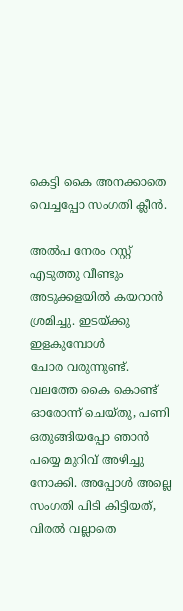കെട്ടി കൈ അനക്കാതെ വെച്ചപ്പോ സംഗതി ക്ലീന്‍.

അല്‍പ നേരം റസ്റ്റ്‌ എടുത്തു വീണ്ടും അടുക്കളയില്‍ കയറാന്‍ ശ്രമിച്ചു. ഇടയ്ക്കു ഇളകുമ്പോള്‍
ചോര വരുന്നുണ്ട്. വലത്തേ കൈ കൊണ്ട് ഓരോന്ന് ചെയ്തു, പണി ഒതുങ്ങിയപ്പോ ഞാന്‍ പയ്യെ മുറിവ് അഴിച്ചു നോക്കി. അപ്പോള്‍ അല്ലെ സംഗതി പിടി കിട്ടിയത്, വിരല്‍ വല്ലാതെ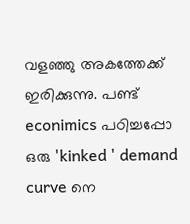വളഞ്ഞു അകത്തേക്ക് ഇരിക്കുന്നു. പണ്ട് econimics പഠിച്ചപ്പോ
ഒരു 'kinked ' demand curve നെ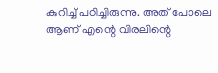കുറിച്ച് പഠിച്ചിരുന്നു. അത് പോലെ ആണ് എന്റെ വിരലിന്റെ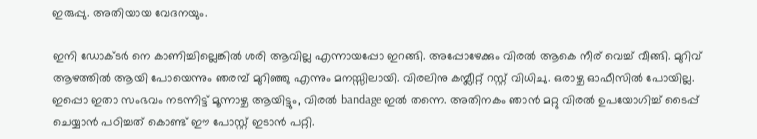ഇരുപ്പു. അതിയായ വേദനയും.

ഇനി ഡോക്ടര്‍ നെ കാണിച്ചില്ലെങ്കില്‍ ശരി ആവില്ല എന്നായപ്പോ ഇറങ്ങി. അപ്പോഴേക്കും വിരല്‍ ആകെ നീര് വെച്ച് വീങ്ങി. മുറിവ് ആഴത്തില്‍ ആയി പോയെന്നും ഞരമ്പ് മുറിഞ്ഞു എന്നും മനസ്സിലായി. വിരലിനു കമ്പ്ലീറ്റ്‌ റസ്റ്റ്‌ വിധിചു. ഒരാഴ്ച ഓഫീസില്‍ പോയില്ല. ഇപ്പൊ ഇതാ സംഭവം നടന്നിട്ട് മൂന്നാഴ്ച ആയിട്ടും, വിരല്‍ bandage ഇല്‍ തന്നെ. അതിനകം ഞാന്‍ മറ്റു വിരല്‍ ഉപയോഗിച്ച് ടൈപ്പ് ചെയ്യാന്‍ പഠിച്ചത് കൊണ്ട് ഈ പോസ്റ്റ്‌ ഇടാന്‍ പറ്റി.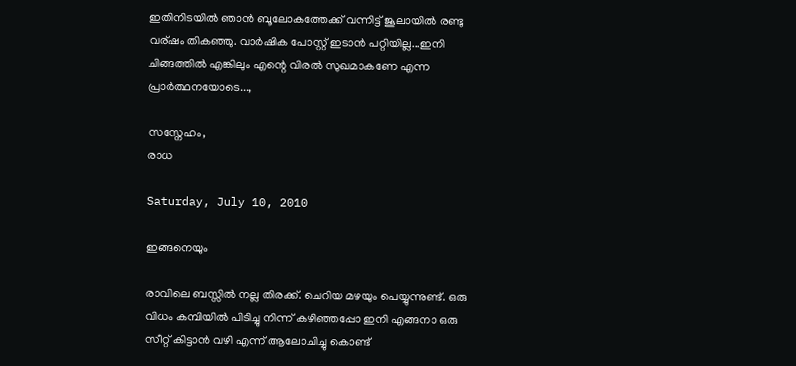ഇതിനിടയില്‍ ഞാന്‍ ബൂലോകത്തേക്ക് വന്നിട്ട് ജൂലായില്‍ രണ്ടു വര്ഷം തികഞ്ഞു. വാര്‍ഷിക പോസ്റ്റ്‌ ഇടാന്‍ പറ്റിയില്ല...ഇനി ചിങ്ങത്തില്‍ എങ്കിലും എന്റെ വിരല്‍ സുഖമാകണേ എന്ന പ്രാര്‍ത്ഥനയോടെ...,

സസ്നേഹം,
രാധ

Saturday, July 10, 2010

ഇങ്ങനെയും

രാവിലെ ബസ്സില്‍ നല്ല തിരക്ക്. ചെറിയ മഴയും പെയ്യുന്നുണ്ട്. ഒരു വിധം കമ്പിയില്‍ പിടിച്ചു നിന്ന് കഴിഞ്ഞപ്പോ ഇനി എങ്ങനാ ഒരു സീറ്റ്‌ കിട്ടാന്‍ വഴി എന്ന് ആലോചിച്ചു കൊണ്ട്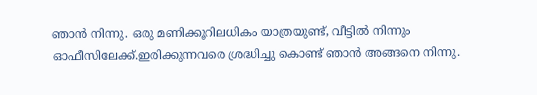ഞാന്‍ നിന്നു. ഒരു മണിക്കൂറിലധികം യാത്രയുണ്ട്, വീട്ടില്‍ നിന്നും ഓഫീസിലേക്ക്.ഇരിക്കുന്നവരെ ശ്രദ്ധിച്ചു കൊണ്ട് ഞാന്‍ അങ്ങനെ നിന്നു.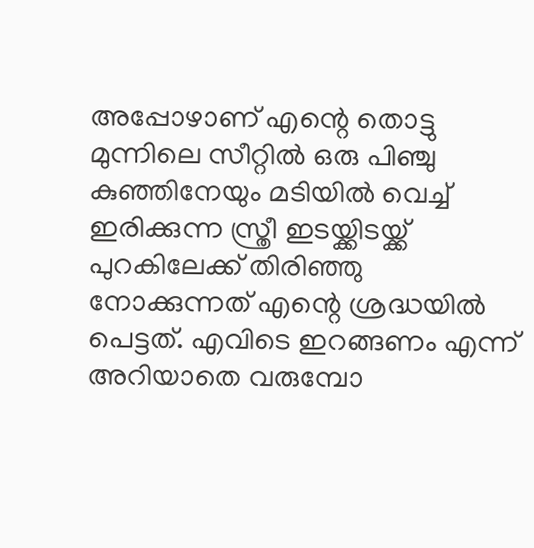അപ്പോഴാണ്‌ എന്റെ തൊട്ടു മുന്നിലെ സീറ്റില്‍ ഒരു പിഞ്ചു കുഞ്ഞിനേയും മടിയില്‍ വെച്ച് ഇരിക്കുന്ന സ്ത്രീ ഇടയ്ക്കിടയ്ക്ക് പുറകിലേക്ക് തിരിഞ്ഞു നോക്കുന്നത് എന്റെ ശ്രദ്ധയില്‍ പെട്ടത്. എവിടെ ഇറങ്ങണം എന്ന് അറിയാതെ വരുമ്പോ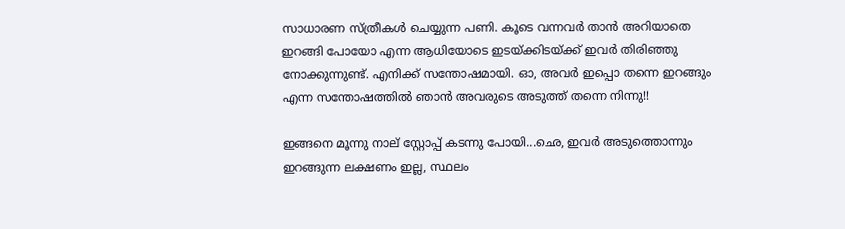സാധാരണ സ്ത്രീകള്‍ ചെയ്യുന്ന പണി. കൂടെ വന്നവര്‍ താന്‍ അറിയാതെ ഇറങ്ങി പോയോ എന്ന ആധിയോടെ ഇടയ്ക്കിടയ്ക്ക് ഇവര്‍ തിരിഞ്ഞു നോക്കുന്നുണ്ട്. എനിക്ക് സന്തോഷമായി. ഓ, അവര്‍ ഇപ്പൊ തന്നെ ഇറങ്ങും എന്ന സന്തോഷത്തില്‍ ഞാന്‍ അവരുടെ അടുത്ത് തന്നെ നിന്നു!!

ഇങ്ങനെ മൂന്നു നാല് സ്റ്റോപ്പ്‌ കടന്നു പോയി...ഛെ, ഇവര്‍ അടുത്തൊന്നും ഇറങ്ങുന്ന ലക്ഷണം ഇല്ല, സ്ഥലം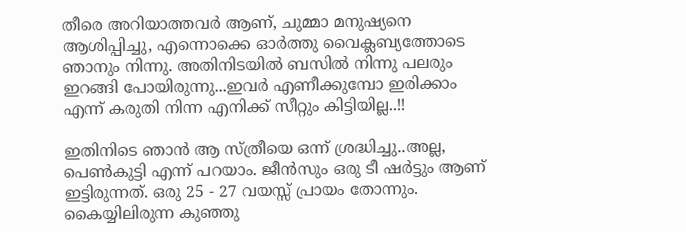തീരെ അറിയാത്തവര്‍ ആണ്, ചുമ്മാ മനുഷ്യനെ ആശിപ്പിച്ചു, എന്നൊക്കെ ഓര്‍ത്തു വൈക്ലബ്യത്തോടെ ഞാനും നിന്നു. അതിനിടയില്‍ ബസില്‍ നിന്നു പലരും ഇറങ്ങി പോയിരുന്നു...ഇവര്‍ എണീക്കുമ്പോ ഇരിക്കാം എന്ന് കരുതി നിന്ന എനിക്ക് സീറ്റും കിട്ടിയില്ല..!!

ഇതിനിടെ ഞാന്‍ ആ സ്ത്രീയെ ഒന്ന് ശ്രദ്ധിച്ചു..അല്ല, പെണ്‍കുട്ടി എന്ന് പറയാം. ജീന്‍സും ഒരു ടീ ഷര്‍ട്ടും ആണ് ഇട്ടിരുന്നത്. ഒരു 25 - 27 വയസ്സ് പ്രായം തോന്നും. കൈയ്യിലിരുന്ന കുഞ്ഞു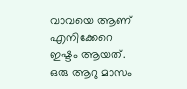വാവയെ ആണ് എനിക്കേറെ ഇഷ്ടം ആയത്. ഒരു ആറു മാസം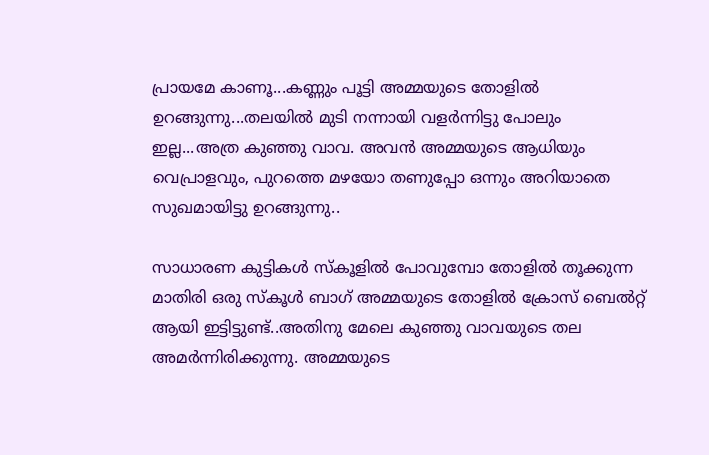പ്രായമേ കാണൂ...കണ്ണും പൂട്ടി അമ്മയുടെ തോളില്‍ ഉറങ്ങുന്നു...തലയില്‍ മുടി നന്നായി വളര്‍ന്നിട്ടു പോലും ഇല്ല...അത്ര കുഞ്ഞു വാവ. അവന്‍ അമ്മയുടെ ആധിയും വെപ്രാളവും, പുറത്തെ മഴയോ തണുപ്പോ ഒന്നും അറിയാതെ സുഖമായിട്ടു ഉറങ്ങുന്നു..

സാധാരണ കുട്ടികള്‍ സ്കൂളില്‍ പോവുമ്പോ തോളില്‍ തൂക്കുന്ന മാതിരി ഒരു സ്കൂള്‍ ബാഗ് അമ്മയുടെ തോളില്‍ ക്രോസ് ബെല്‍റ്റ്‌ ആയി ഇട്ടിട്ടുണ്ട്..അതിനു മേലെ കുഞ്ഞു വാവയുടെ തല അമര്‍ന്നിരിക്കുന്നു. അമ്മയുടെ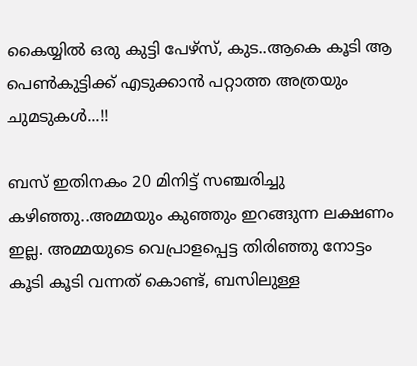കൈയ്യില്‍ ഒരു കുട്ടി പേഴ്സ്, കുട..ആകെ കൂടി ആ പെണ്‍കുട്ടിക്ക് എടുക്കാന്‍ പറ്റാത്ത അത്രയും ചുമടുകള്‍...!!

ബസ്‌ ഇതിനകം 20 മിനിട്ട് സഞ്ചരിച്ചു കഴിഞ്ഞു..അമ്മയും കുഞ്ഞും ഇറങ്ങുന്ന ലക്ഷണം ഇല്ല. അമ്മയുടെ വെപ്രാളപ്പെട്ട തിരിഞ്ഞു നോട്ടം കൂടി കൂടി വന്നത് കൊണ്ട്, ബസിലുള്ള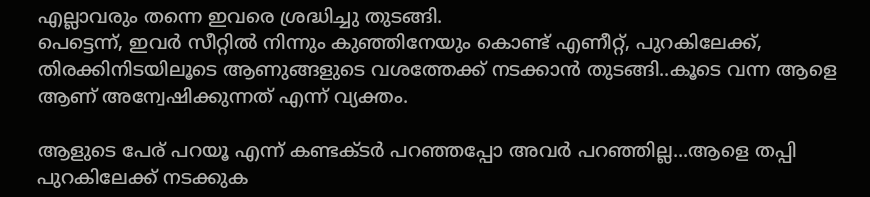എല്ലാവരും തന്നെ ഇവരെ ശ്രദ്ധിച്ചു തുടങ്ങി.
പെട്ടെന്ന്, ഇവര്‍ സീറ്റില്‍ നിന്നും കുഞ്ഞിനേയും കൊണ്ട് എണീറ്റ്‌, പുറകിലേക്ക്, തിരക്കിനിടയിലൂടെ ആണുങ്ങളുടെ വശത്തേക്ക് നടക്കാന്‍ തുടങ്ങി..കൂടെ വന്ന ആളെ ആണ് അന്വേഷിക്കുന്നത് എന്ന് വ്യക്തം.

ആളുടെ പേര് പറയൂ എന്ന് കണ്ടക്ടര്‍ പറഞ്ഞപ്പോ അവര്‍ പറഞ്ഞില്ല...ആളെ തപ്പി പുറകിലേക്ക് നടക്കുക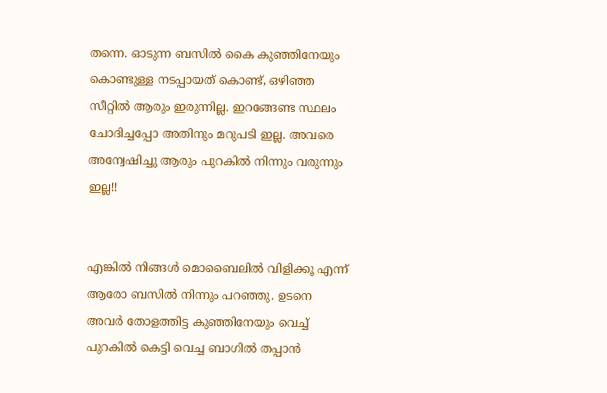തന്നെ. ഓടുന്ന ബസില്‍ കൈ കുഞ്ഞിനേയും കൊണ്ടുള്ള നടപ്പായത് കൊണ്ട്, ഒഴിഞ്ഞ സീറ്റില്‍ ആരും ഇരുന്നില്ല. ഇറങ്ങേണ്ട സ്ഥലം ചോദിച്ചപ്പോ അതിനും മറുപടി ഇല്ല. അവരെ അന്വേഷിച്ചു ആരും പുറകില്‍ നിന്നും വരുന്നും ഇല്ല!!


എങ്കില്‍ നിങ്ങള്‍ മൊബൈലില്‍ വിളിക്കൂ എന്ന് ആരോ ബസില്‍ നിന്നും പറഞ്ഞു. ഉടനെ അവര്‍ തോളത്തിട്ട കുഞ്ഞിനേയും വെച്ച് പുറകില്‍ കെട്ടി വെച്ച ബാഗില്‍ തപ്പാന്‍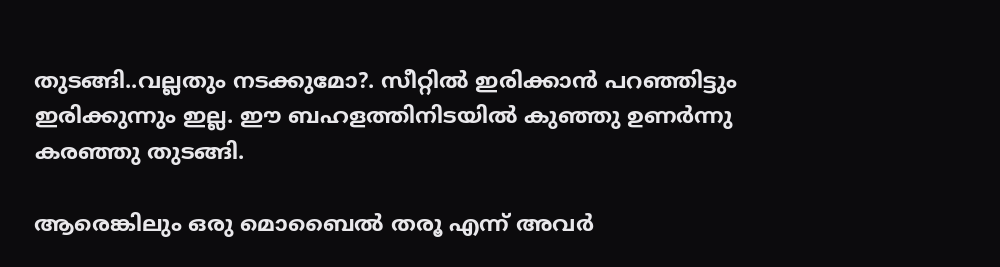തുടങ്ങി..വല്ലതും നടക്കുമോ?. സീറ്റില്‍ ഇരിക്കാന്‍ പറഞ്ഞിട്ടും ഇരിക്കുന്നും ഇല്ല. ഈ ബഹളത്തിനിടയില്‍ കുഞ്ഞു ഉണര്‍ന്നു കരഞ്ഞു തുടങ്ങി.

ആരെങ്കിലും ഒരു മൊബൈല്‍ തരൂ എന്ന് അവര്‍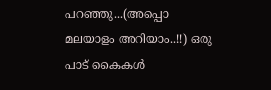പറഞ്ഞു...(അപ്പൊ മലയാളം അറിയാം..!!) ഒരു പാട് കൈകള്‍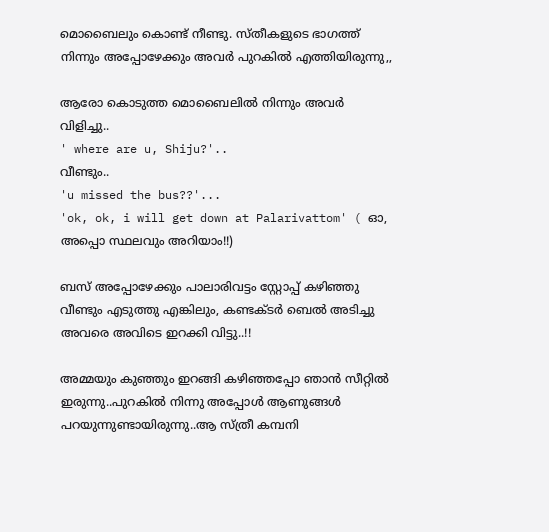മൊബൈലും കൊണ്ട് നീണ്ടു. സ്തീകളുടെ ഭാഗത്ത്‌ നിന്നും അപ്പോഴേക്കും അവര്‍ പുറകില്‍ എത്തിയിരുന്നു,,

ആരോ കൊടുത്ത മൊബൈലില്‍ നിന്നും അവര്‍ വിളിച്ചു..
' where are u, Shiju?'..
വീണ്ടും..
'u missed the bus??'...
'ok, ok, i will get down at Palarivattom' ( ഓ, അപ്പൊ സ്ഥലവും അറിയാം!!)

ബസ്‌ അപ്പോഴേക്കും പാലാരിവട്ടം സ്റ്റോപ്പ്‌ കഴിഞ്ഞു വീണ്ടും എടുത്തു എങ്കിലും, കണ്ടക്ടര്‍ ബെല്‍ അടിച്ചു അവരെ അവിടെ ഇറക്കി വിട്ടു..!!

അമ്മയും കുഞ്ഞും ഇറങ്ങി കഴിഞ്ഞപ്പോ ഞാന്‍ സീറ്റില്‍ ഇരുന്നു..പുറകില്‍ നിന്നു അപ്പോള്‍ ആണുങ്ങള്‍ പറയുന്നുണ്ടായിരുന്നു..ആ സ്ത്രീ കമ്പനി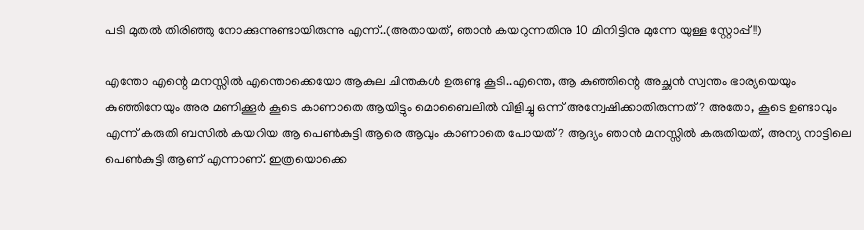പടി മുതല്‍ തിരിഞ്ഞു നോക്കുന്നുണ്ടായിരുന്നു എന്ന്..(അതായത്, ഞാന്‍ കയറുന്നതിനു 10 മിനിട്ടിനു മുന്നേ യുള്ള സ്റ്റോപ്പ്‌!!)

എന്തോ എന്റെ മനസ്സില്‍ എന്തൊക്കെയോ ആകുല ചിന്തകള്‍ ഉരുണ്ടു കൂടി..എന്തെ, ആ കുഞ്ഞിന്റെ അച്ഛന്‍ സ്വന്തം ഭാര്യയെയും കുഞ്ഞിനേയും അര മണിക്കൂര്‍ കൂടെ കാണാതെ ആയിട്ടും മൊബൈലില്‍ വിളിച്ചു ഒന്ന് അന്വേഷിക്കാതിരുന്നത്? അതോ, കൂടെ ഉണ്ടാവും എന്ന് കരുതി ബസില്‍ കയറിയ ആ പെണ്‍കുട്ടി ആരെ ആവും കാണാതെ പോയത്? ആദ്യം ഞാന്‍ മനസ്സില്‍ കരുതിയത്, അന്യ നാട്ടിലെ പെണ്‍കുട്ടി ആണ് എന്നാണ്. ഇത്രയൊക്കെ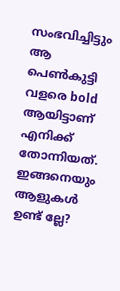സംഭവിച്ചിട്ടും ആ പെണ്‍കുട്ടി വളരെ bold ആയിട്ടാണ് എനിക്ക് തോന്നിയത്. ഇങ്ങനെയും ആളുകള്‍ ഉണ്ട് ല്ലേ?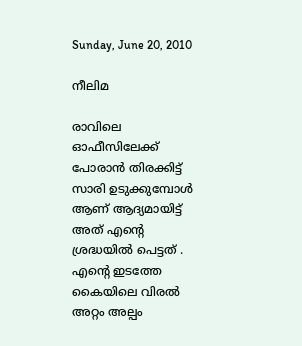Sunday, June 20, 2010

നീലിമ

രാവിലെ ഓഫീസിലേക്ക് പോരാന്‍ തിരക്കിട്ട് സാരി ഉടുക്കുമ്പോള്‍ ആണ് ആദ്യമായിട്ട് അത് എന്റെ ശ്രദ്ധയില്‍ പെട്ടത് . എന്റെ ഇടത്തേ കൈയിലെ വിരല്‍ അറ്റം അല്പം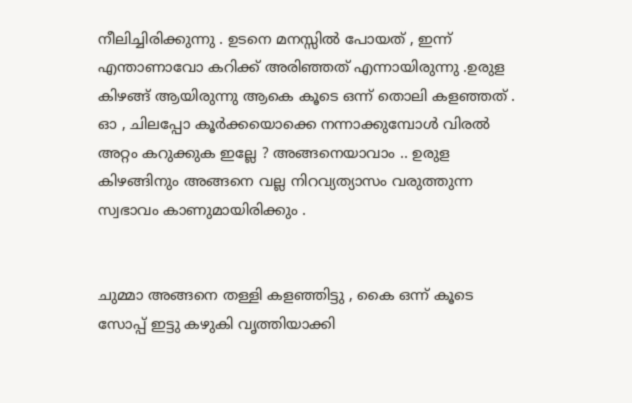നീലിച്ചിരിക്കുന്നു . ഉടനെ മനസ്സില്‍ പോയത് , ഇന്ന് എന്താണാവോ കറിക്ക് അരിഞ്ഞത് എന്നായിരുന്നു .ഉരുള കിഴങ്ങ് ആയിരുന്നു ആകെ കൂടെ ഒന്ന് തൊലി കളഞ്ഞത് . ഓ , ചിലപ്പോ കൂര്‍ക്കയൊക്കെ നന്നാക്കുമ്പോള്‍ വിരല്‍ അറ്റം കറുക്കുക ഇല്ലേ ? അങ്ങനെയാവാം .. ഉരുള കിഴങ്ങിനും അങ്ങനെ വല്ല നിറവ്യത്യാസം വരുത്തുന്ന സ്വഭാവം കാണുമായിരിക്കും .


ചുമ്മാ അങ്ങനെ തള്ളി കളഞ്ഞിട്ടു , കൈ ഒന്ന് കൂടെ സോപ്പ് ഇട്ടു കഴുകി വൃത്തിയാക്കി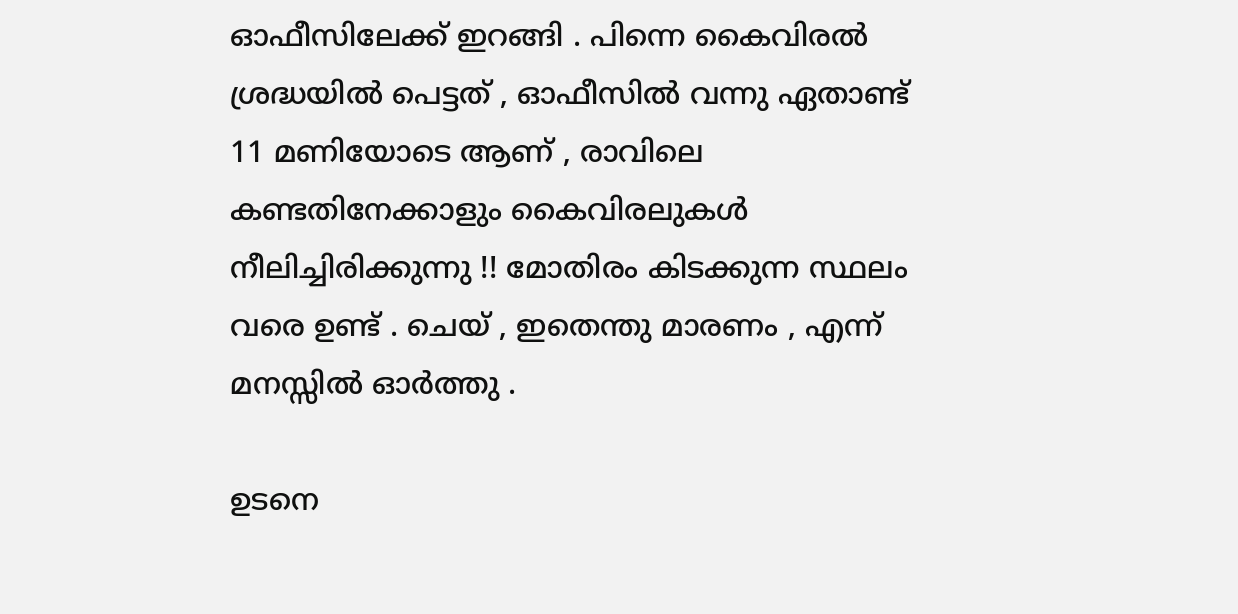ഓഫീസിലേക്ക് ഇറങ്ങി . പിന്നെ കൈവിരല്‍ ശ്രദ്ധയില്‍ പെട്ടത് , ഓഫീസില്‍ വന്നു ഏതാണ്ട് 11 മണിയോടെ ആണ് , രാവിലെ കണ്ടതിനേക്കാളും കൈവിരലുകള്‍ നീലിച്ചിരിക്കുന്നു !! മോതിരം കിടക്കുന്ന സ്ഥലം വരെ ഉണ്ട് . ചെയ് , ഇതെന്തു മാരണം , എന്ന് മനസ്സില്‍ ഓര്‍ത്തു .

ഉടനെ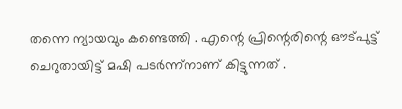തന്നെ ന്യായവും കണ്ടെത്തി . എന്റെ പ്രിന്റെരിന്റെ ഔട്പുട്ട് ചെറുതായിട്ട് മഷി പടര്‍ന്ന്നാണ് കിട്ടുന്നത് .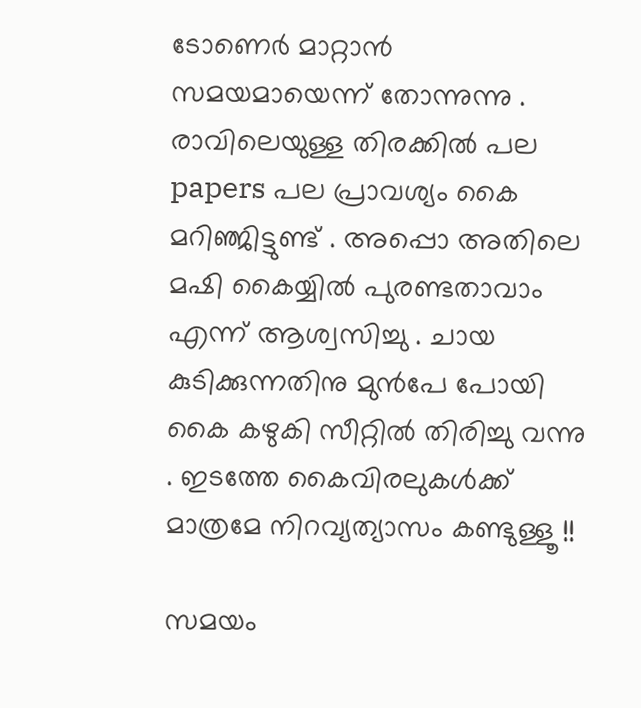ടോണെര്‍ മാറ്റാന്‍ സമയമായെന്ന് തോന്നുന്നു . രാവിലെയുള്ള തിരക്കില്‍ പല papers പല പ്രാവശ്യം കൈ മറിഞ്ജിട്ടുണ്ട് . അപ്പൊ അതിലെ മഷി കൈയ്യില്‍ പുരണ്ടതാവാം എന്ന് ആശ്വസിച്ചു . ചായ കുടിക്കുന്നതിനു മുന്‍പേ പോയി കൈ കഴുകി സീറ്റില്‍ തിരിച്ചു വന്നു . ഇടത്തേ കൈവിരലുകള്‍ക്ക് മാത്രമേ നിറവ്യത്യാസം കണ്ടുള്ളൂ !!

സമയം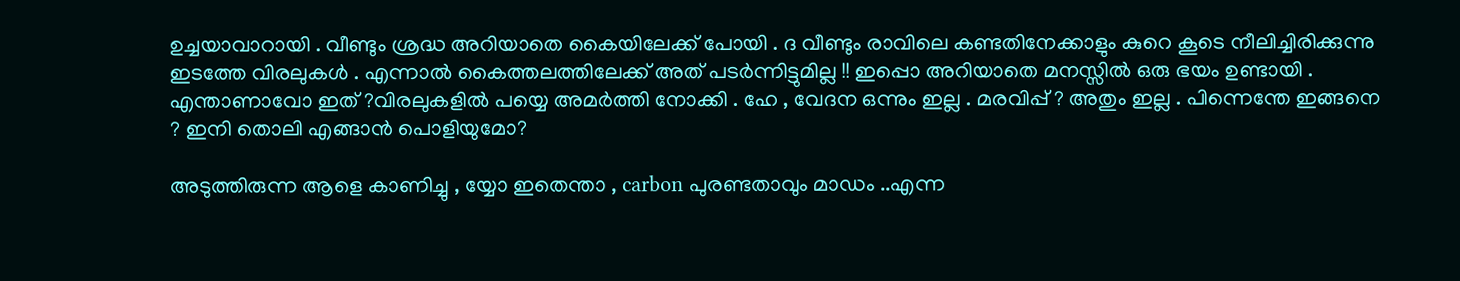ഉച്ചയാവാറായി . വീണ്ടും ശ്രദ്ധ അറിയാതെ കൈയിലേക്ക്‌ പോയി . ദ വീണ്ടും രാവിലെ കണ്ടതിനേക്കാളും കുറെ കൂടെ നീലിച്ചിരിക്കുന്നു ഇടത്തേ വിരലുകള്‍ . എന്നാല്‍ കൈത്തലത്തിലേക്ക് അത് പടര്‍ന്നിട്ടുമില്ല !! ഇപ്പൊ അറിയാതെ മനസ്സില്‍ ഒരു ഭയം ഉണ്ടായി . എന്താണാവോ ഇത് ?വിരലുകളില്‍ പയ്യെ അമര്‍ത്തി നോക്കി . ഹേ , വേദന ഒന്നും ഇല്ല . മരവിപ്പ് ? അതും ഇല്ല . പിന്നെന്തേ ഇങ്ങനെ ? ഇനി തൊലി എങ്ങാന്‍ പൊളിയുമോ?

അടുത്തിരുന്ന ആളെ കാണിച്ചു , യ്യോ ഇതെന്താ , carbon പുരണ്ടതാവും മാഡം ..എന്ന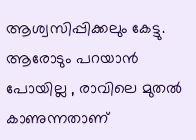ആശ്വസിപ്പിക്കലും കേട്ടു. ആരോടും പറയാന്‍ പോയില്ല , രാവിലെ മുതല്‍ കാണുന്നതാണ്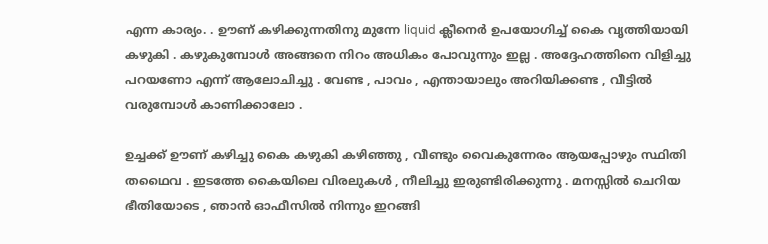എന്ന കാര്യം. . ഊണ് കഴിക്കുന്നതിനു മുന്നേ liquid ക്ലീനെര്‍ ഉപയോഗിച്ച് കൈ വൃത്തിയായി കഴുകി . കഴുകുമ്പോള്‍ അങ്ങനെ നിറം അധികം പോവുന്നും ഇല്ല . അദ്ദേഹത്തിനെ വിളിച്ചു പറയണോ എന്ന് ആലോചിച്ചു . വേണ്ട , പാവം , എന്തായാലും അറിയിക്കണ്ട , വീട്ടില്‍ വരുമ്പോള്‍ കാണിക്കാലോ .

ഉച്ചക്ക് ഊണ് കഴിച്ചു കൈ കഴുകി കഴിഞ്ഞു , വീണ്ടും വൈകുന്നേരം ആയപ്പോഴും സ്ഥിതി തഥൈവ . ഇടത്തേ കൈയിലെ വിരലുകള്‍ , നീലിച്ചു ഇരുണ്ടിരിക്കുന്നു . മനസ്സില്‍ ചെറിയ ഭീതിയോടെ , ഞാന്‍ ഓഫീസില്‍ നിന്നും ഇറങ്ങി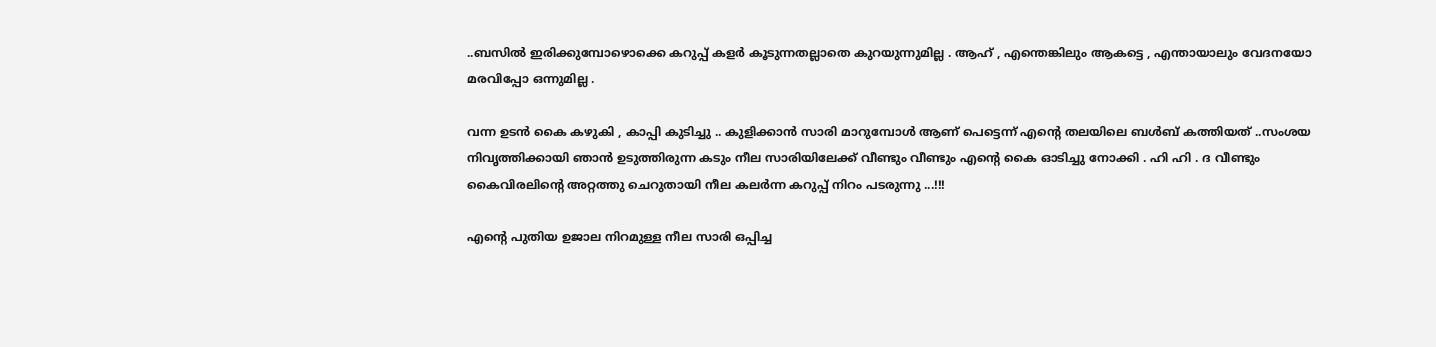..ബസില്‍ ഇരിക്കുമ്പോഴൊക്കെ കറുപ്പ് കളര്‍ കൂടുന്നതല്ലാതെ കുറയുന്നുമില്ല . ആഹ് , എന്തെങ്കിലും ആകട്ടെ , എന്തായാലും വേദനയോ മരവിപ്പോ ഒന്നുമില്ല .

വന്ന ഉടന്‍ കൈ കഴുകി , കാപ്പി കുടിച്ചു .. കുളിക്കാന്‍ സാരി മാറുമ്പോള്‍ ആണ് പെട്ടെന്ന് എന്റെ തലയിലെ ബള്‍ബ്‌ കത്തിയത് ..സംശയ നിവൃത്തിക്കായി ഞാന്‍ ഉടുത്തിരുന്ന കടും നീല സാരിയിലേക്ക് വീണ്ടും വീണ്ടും എന്റെ കൈ ഓടിച്ചു നോക്കി . ഹി ഹി . ദ വീണ്ടും കൈവിരലിന്റെ അറ്റത്തു ചെറുതായി നീല കലര്‍ന്ന കറുപ്പ് നിറം പടരുന്നു ...!!!

എന്റെ പുതിയ ഉജാല നിറമുള്ള നീല സാരി ഒപ്പിച്ച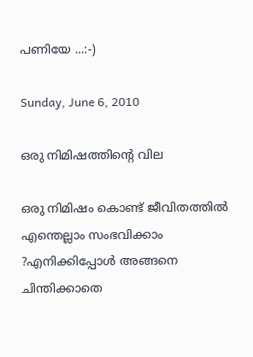പണിയേ ...:-)

Sunday, June 6, 2010

ഒരു നിമിഷത്തിന്റെ വില

ഒരു നിമിഷം കൊണ്ട് ജീവിതത്തില്‍ എന്തെല്ലാം സംഭവിക്കാം ?എനിക്കിപ്പോള്‍ അങ്ങനെ ചിന്തിക്കാതെ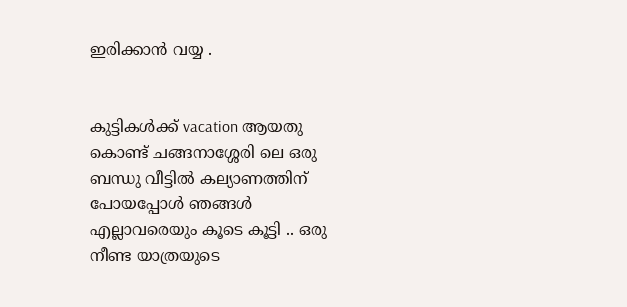ഇരിക്കാന്‍ വയ്യ .


കുട്ടികള്‍ക്ക് vacation ആയതു കൊണ്ട് ചങ്ങനാശ്ശേരി ലെ ഒരു ബന്ധു വീട്ടില്‍ കല്യാണത്തിന് പോയപ്പോള്‍ ഞങ്ങള്‍ എല്ലാവരെയും കൂടെ കൂട്ടി .. ഒരു നീണ്ട യാത്രയുടെ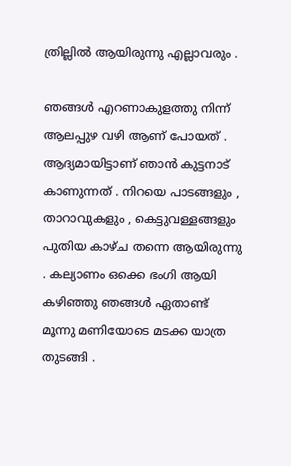ത്രില്ലില്‍ ആയിരുന്നു എല്ലാവരും .

ഞങ്ങള്‍ എറണാകുളത്തു നിന്ന് ആലപ്പുഴ വഴി ആണ് പോയത് . ആദ്യമായിട്ടാണ് ഞാന്‍ കുട്ടനാട് കാണുന്നത് . നിറയെ പാടങ്ങളും , താറാവുകളും , കെട്ടുവള്ളങ്ങളും പുതിയ കാഴ്ച തന്നെ ആയിരുന്നു . കല്യാണം ഒക്കെ ഭംഗി ആയി കഴിഞ്ഞു ഞങ്ങള്‍ ഏതാണ്ട് മൂന്നു മണിയോടെ മടക്ക യാത്ര തുടങ്ങി .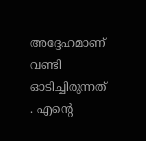അദ്ദേഹമാണ് വണ്ടി ഓടിച്ചിരുന്നത് . എന്റെ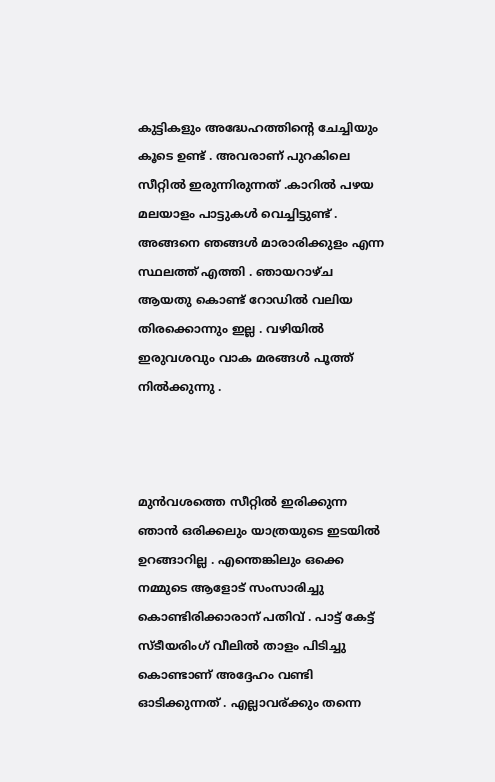കുട്ടികളും അദ്ധേഹത്തിന്റെ ചേച്ചിയും കൂടെ ഉണ്ട് . അവരാണ് പുറകിലെ സീറ്റില്‍ ഇരുന്നിരുന്നത് .കാറില്‍ പഴയ മലയാളം പാട്ടുകള്‍ വെച്ചിട്ടുണ്ട് . അങ്ങനെ ഞങ്ങള്‍ മാരാരിക്കുളം എന്ന സ്ഥലത്ത് എത്തി . ഞായറാഴ്ച ആയതു കൊണ്ട് റോഡില്‍ വലിയ തിരക്കൊന്നും ഇല്ല . വഴിയില്‍ ഇരുവശവും വാക മരങ്ങള്‍ പൂത്ത്‌ നില്‍ക്കുന്നു .



മുന്‍വശത്തെ സീറ്റില്‍ ഇരിക്കുന്ന ഞാന്‍ ഒരിക്കലും യാത്രയുടെ ഇടയില്‍ ഉറങ്ങാറില്ല . എന്തെങ്കിലും ഒക്കെ നമ്മുടെ ആളോട് സംസാരിച്ചു കൊണ്ടിരിക്കാരാന് പതിവ് . പാട്ട് കേട്ട് സ്ടീയരിംഗ് വീലില്‍ താളം പിടിച്ചു കൊണ്ടാണ് അദ്ദേഹം വണ്ടി ഓടിക്കുന്നത് . എല്ലാവര്ക്കും തന്നെ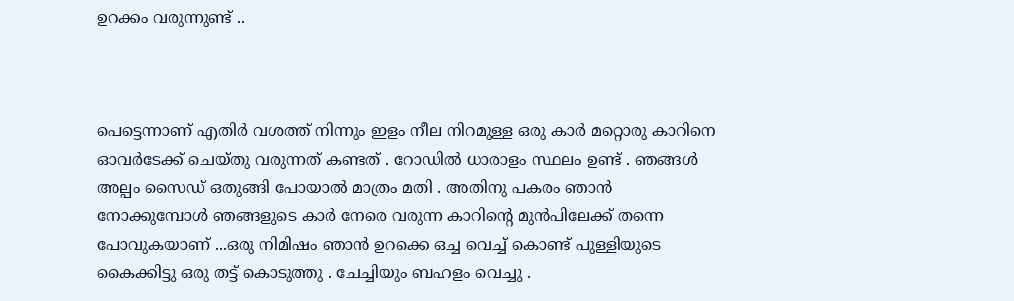ഉറക്കം വരുന്നുണ്ട് ..



പെട്ടെന്നാണ് എതിര്‍ വശത്ത് നിന്നും ഇളം നീല നിറമുള്ള ഒരു കാര്‍ മറ്റൊരു കാറിനെ ഓവര്‍ടേക്ക് ചെയ്തു വരുന്നത് കണ്ടത് . റോഡില്‍ ധാരാളം സ്ഥലം ഉണ്ട് . ഞങ്ങള്‍ അല്പം സൈഡ് ഒതുങ്ങി പോയാല്‍ മാത്രം മതി . അതിനു പകരം ഞാന്‍ നോക്കുമ്പോള്‍ ഞങ്ങളുടെ കാര്‍ നേരെ വരുന്ന കാറിന്റെ മുന്‍പിലേക്ക് തന്നെ പോവുകയാണ് ...ഒരു നിമിഷം ഞാന്‍ ഉറക്കെ ഒച്ച വെച്ച് കൊണ്ട് പുള്ളിയുടെ കൈക്കിട്ടു ഒരു തട്ട് കൊടുത്തു . ചേച്ചിയും ബഹളം വെച്ചു .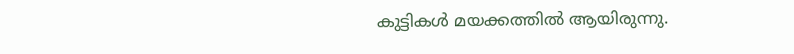കുട്ടികള്‍ മയക്കത്തില്‍ ആയിരുന്നു.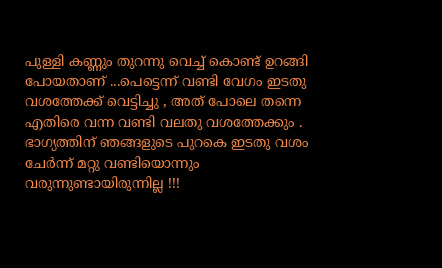പുള്ളി കണ്ണും തുറന്നു വെച്ച് കൊണ്ട് ഉറങ്ങി പോയതാണ് ...പെട്ടെന്ന് വണ്ടി വേഗം ഇടതു വശത്തേക്ക് വെട്ടിച്ചു , അത് പോലെ തന്നെ എതിരെ വന്ന വണ്ടി വലതു വശത്തേക്കും . ഭാഗ്യത്തിന് ഞങ്ങളുടെ പുറകെ ഇടതു വശം ചേര്‍ന്ന് മറ്റു വണ്ടിയൊന്നും വരുന്നുണ്ടായിരുന്നില്ല !!!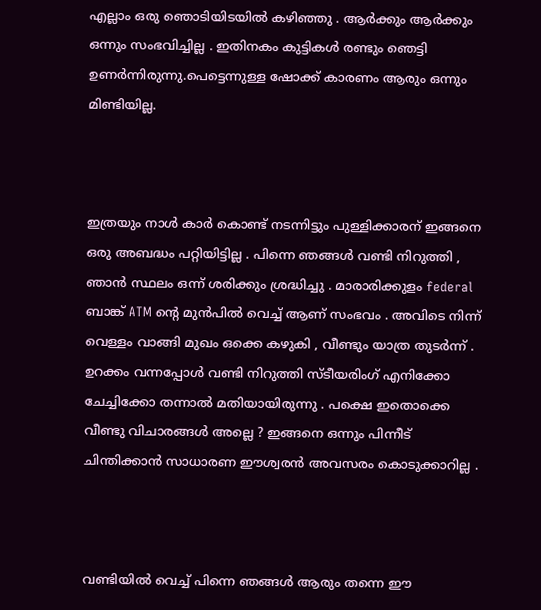എല്ലാം ഒരു ഞൊടിയിടയില്‍ കഴിഞ്ഞു . ആര്‍ക്കും ആര്‍ക്കും ഒന്നും സംഭവിച്ചില്ല . ഇതിനകം കുട്ടികള്‍ രണ്ടും ഞെട്ടി ഉണര്‍ന്നിരുന്നു.പെട്ടെന്നുള്ള ഷോക്ക്‌ കാരണം ആരും ഒന്നും മിണ്ടിയില്ല.



ഇത്രയും നാള്‍ കാര്‍ കൊണ്ട് നടന്നിട്ടും പുള്ളിക്കാരന് ഇങ്ങനെ ഒരു അബദ്ധം പറ്റിയിട്ടില്ല . പിന്നെ ഞങ്ങള്‍ വണ്ടി നിറുത്തി , ഞാന്‍ സ്ഥലം ഒന്ന് ശരിക്കും ശ്രദ്ധിച്ചു . മാരാരിക്കുളം federal ബാങ്ക് ATM ന്റെ മുന്‍പില്‍ വെച്ച് ആണ് സംഭവം . അവിടെ നിന്ന് വെള്ളം വാങ്ങി മുഖം ഒക്കെ കഴുകി , വീണ്ടും യാത്ര തുടര്‍ന്ന് . ഉറക്കം വന്നപ്പോള്‍ വണ്ടി നിറുത്തി സ്ടീയരിംഗ് എനിക്കോ ചേച്ചിക്കോ തന്നാല്‍ മതിയായിരുന്നു . പക്ഷെ ഇതൊക്കെ വീണ്ടു വിചാരങ്ങള്‍ അല്ലെ ? ഇങ്ങനെ ഒന്നും പിന്നീട് ചിന്തിക്കാന്‍ സാധാരണ ഈശ്വരന്‍ അവസരം കൊടുക്കാറില്ല .



വണ്ടിയില്‍ വെച്ച് പിന്നെ ഞങ്ങള്‍ ആരും തന്നെ ഈ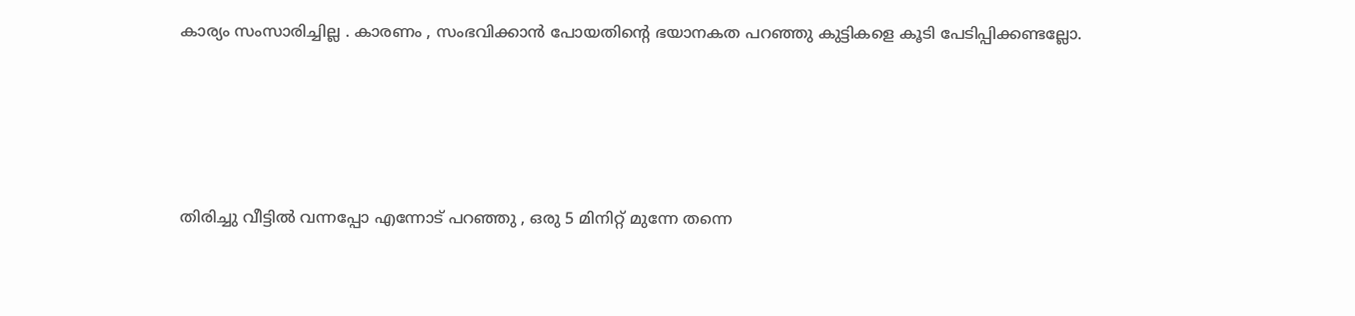കാര്യം സംസാരിച്ചില്ല . കാരണം , സംഭവിക്കാന്‍ പോയതിന്റെ ഭയാനകത പറഞ്ഞു കുട്ടികളെ കൂടി പേടിപ്പിക്കണ്ടല്ലോ.





തിരിച്ചു വീട്ടില്‍ വന്നപ്പോ എന്നോട് പറഞ്ഞു , ഒരു 5 മിനിറ്റ് മുന്നേ തന്നെ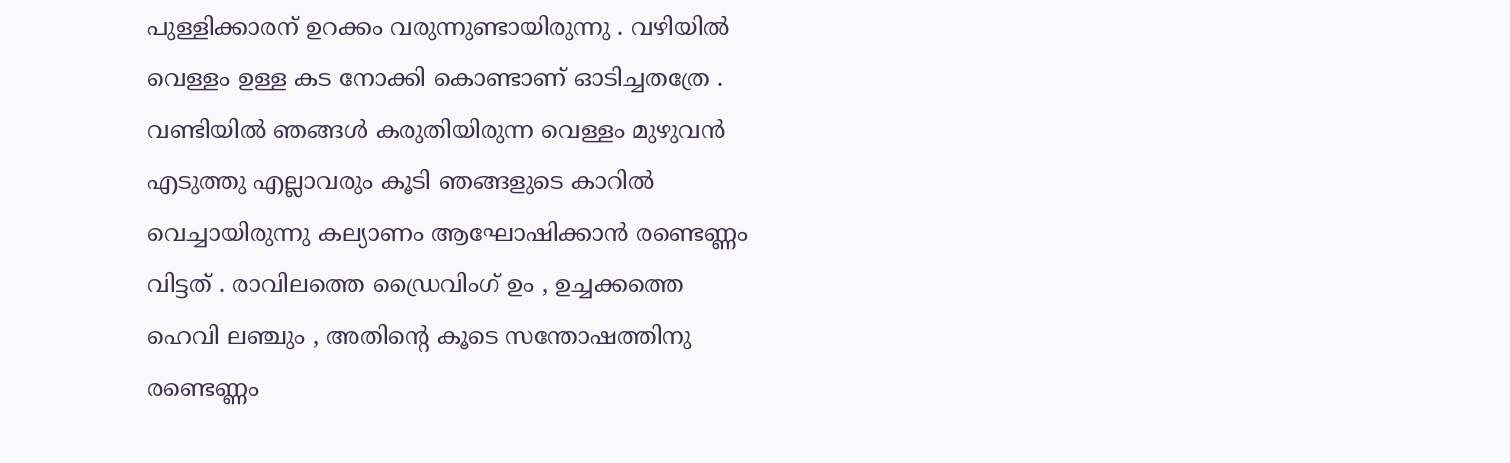പുള്ളിക്കാരന് ഉറക്കം വരുന്നുണ്ടായിരുന്നു . വഴിയില്‍ വെള്ളം ഉള്ള കട നോക്കി കൊണ്ടാണ് ഓടിച്ചതത്രേ . വണ്ടിയില്‍ ഞങ്ങള്‍ കരുതിയിരുന്ന വെള്ളം മുഴുവന്‍ എടുത്തു എല്ലാവരും കൂടി ഞങ്ങളുടെ കാറില്‍ വെച്ചായിരുന്നു കല്യാണം ആഘോഷിക്കാന്‍ രണ്ടെണ്ണം വിട്ടത് . രാവിലത്തെ ഡ്രൈവിംഗ് ഉം , ഉച്ചക്കത്തെ ഹെവി ലഞ്ചും , അതിന്റെ കൂടെ സന്തോഷത്തിനു രണ്ടെണ്ണം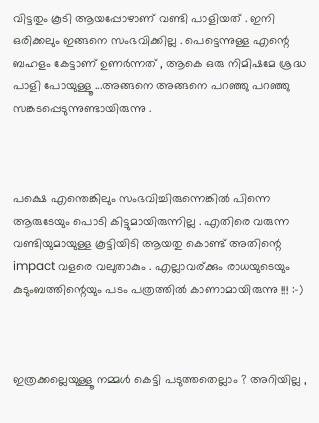വിട്ടതും കൂടി ആയപ്പോഴാണ് വണ്ടി പാളിയത് . ഇനി ഒരിക്കലും ഇങ്ങനെ സംഭവിക്കില്ല . പെട്ടെന്നുള്ള എന്റെ ബഹളം കേട്ടാണ് ഉണര്‍ന്നത് , ആകെ ഒരു നിമിഷമേ ശ്രദ്ധ പാളി പോയുള്ളൂ ...അങ്ങനെ അങ്ങനെ പറഞ്ഞു പറഞ്ഞു സങ്കടപ്പെടുന്നുണ്ടായിരുന്നു .



പക്ഷെ എന്തെങ്കിലും സംഭവിച്ചിരുന്നെങ്കില്‍ പിന്നെ ആരുടേയും പൊടി കിട്ടുമായിരുന്നില്ല . എതിരെ വരുന്ന വണ്ടിയുമായുള്ള കൂട്ടിയിടി ആയതു കൊണ്ട് അതിന്റെ impact വളരെ വലുതാകും . എല്ലാവര്ക്കും രാധയുടെയും കുടുംബത്തിന്റെയും പടം പത്രത്തില്‍ കാണാമായിരുന്നു !!! :-)



ഇത്രക്കല്ലെയുള്ളൂ നമ്മള്‍ കെട്ടി പടുത്തതെല്ലാം ? അറിയില്ല ,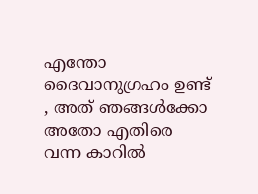എന്തോ ദൈവാനുഗ്രഹം ഉണ്ട് , അത് ഞങ്ങള്‍ക്കോ അതോ എതിരെ വന്ന കാറില്‍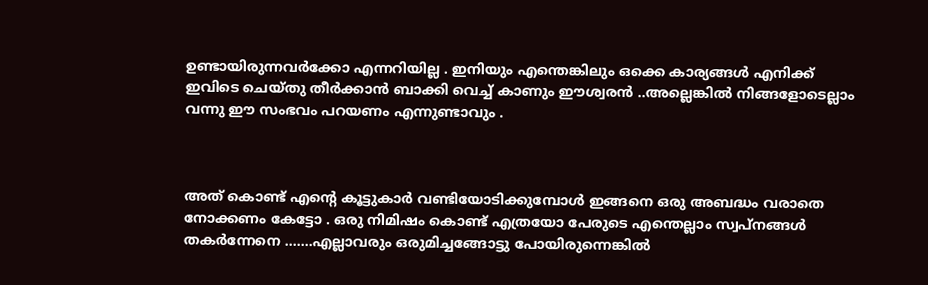ഉണ്ടായിരുന്നവര്‍ക്കോ എന്നറിയില്ല . ഇനിയും എന്തെങ്കിലും ഒക്കെ കാര്യങ്ങള്‍ എനിക്ക് ഇവിടെ ചെയ്തു തീര്‍ക്കാന്‍ ബാക്കി വെച്ച് കാണും ഈശ്വരന്‍ ..അല്ലെങ്കില്‍ നിങ്ങളോടെല്ലാം വന്നു ഈ സംഭവം പറയണം എന്നുണ്ടാവും .



അത് കൊണ്ട് എന്റെ കൂട്ടുകാര്‍ വണ്ടിയോടിക്കുമ്പോള്‍ ഇങ്ങനെ ഒരു അബദ്ധം വരാതെ നോക്കണം കേട്ടോ . ഒരു നിമിഷം കൊണ്ട് എത്രയോ പേരുടെ എന്തെല്ലാം സ്വപ്‌നങ്ങള്‍ തകര്‍ന്നേനെ .......എല്ലാവരും ഒരുമിച്ചങ്ങോട്ടു പോയിരുന്നെങ്കില്‍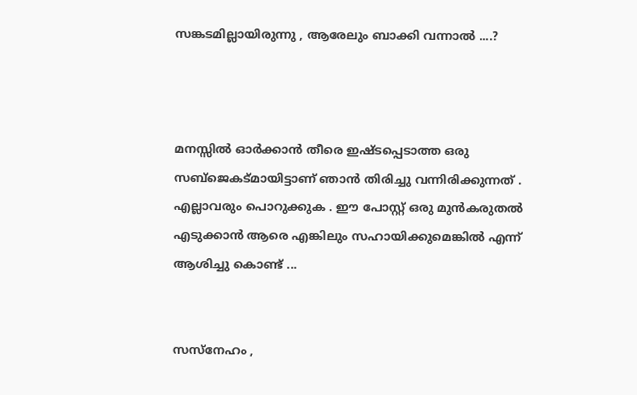സങ്കടമില്ലായിരുന്നു , ആരേലും ബാക്കി വന്നാല്‍ ....?



മനസ്സില്‍ ഓര്‍ക്കാന്‍ തീരെ ഇഷ്ടപ്പെടാത്ത ഒരു സബ്ജെകട്മായിട്ടാണ് ഞാന്‍ തിരിച്ചു വന്നിരിക്കുന്നത് . എല്ലാവരും പൊറുക്കുക . ഈ പോസ്റ്റ്‌ ഒരു മുന്‍കരുതല്‍ എടുക്കാന്‍ ആരെ എങ്കിലും സഹായിക്കുമെങ്കില്‍ എന്ന് ആശിച്ചു കൊണ്ട് ...


സസ്നേഹം ,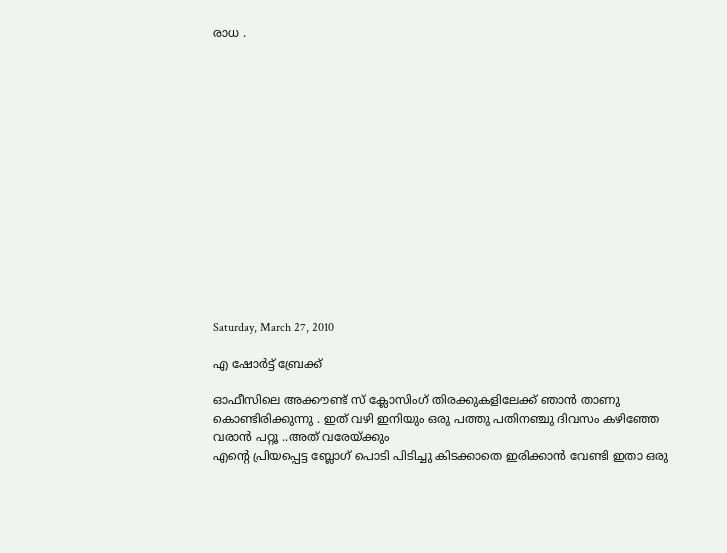രാധ .















Saturday, March 27, 2010

എ ഷോര്‍ട്ട് ബ്രേക്ക്‌

ഓഫീസിലെ അക്കൗണ്ട്‌ സ് ക്ലോസിംഗ് തിരക്കുകളിലേക്ക് ഞാന്‍ താണു കൊണ്ടിരിക്കുന്നു . ഇത് വഴി ഇനിയും ഒരു പത്തു പതിനഞ്ചു ദിവസം കഴിഞ്ഞേ വരാന്‍ പറ്റൂ ..അത് വരേയ്ക്കും
എന്റെ പ്രിയപ്പെട്ട ബ്ലോഗ്‌ പൊടി പിടിച്ചു കിടക്കാതെ ഇരിക്കാന്‍ വേണ്ടി ഇതാ ഒരു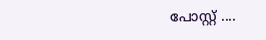പോസ്റ്റ്‌ ....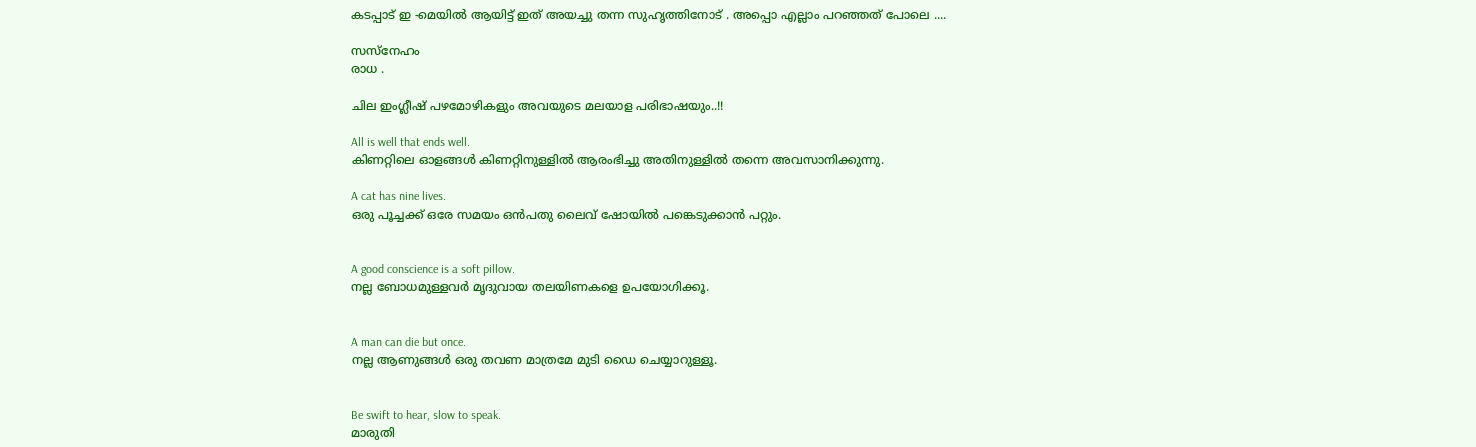കടപ്പാട് ഇ -മെയില്‍ ആയിട്ട് ഇത് അയച്ചു തന്ന സുഹൃത്തിനോട്‌ . അപ്പൊ എല്ലാം പറഞ്ഞത് പോലെ ....

സസ്നേഹം
രാധ .

ചില ഇംഗ്ലീഷ് പഴമോഴികളും അവയുടെ മലയാള പരിഭാഷയും..!!

All is well that ends well.
കിണറ്റിലെ ഓളങ്ങള്‍ കിണറ്റിനുള്ളില്‍ ആരംഭിച്ചു അതിനുള്ളില്‍ തന്നെ അവസാനിക്കുന്നു.

A cat has nine lives.
ഒരു പൂച്ചക്ക് ഒരേ സമയം ഒന്‍പതു ലൈവ് ഷോയില്‍ പങ്കെടുക്കാന്‍ പറ്റും.


A good conscience is a soft pillow.
നല്ല ബോധമുള്ളവര്‍ മൃദുവായ തലയിണകളെ ഉപയോഗിക്കൂ.


A man can die but once.
നല്ല ആണുങ്ങള്‍ ഒരു തവണ മാത്രമേ മുടി ഡൈ ചെയ്യാറുള്ളൂ.


Be swift to hear, slow to speak.
മാരുതി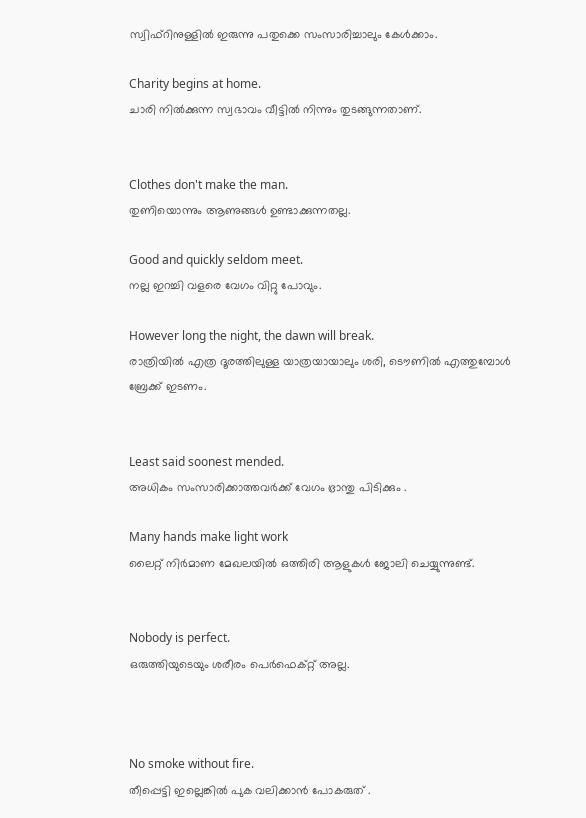സ്വിഫ്റിനുള്ളില്‍ ഇരുന്നു പതുക്കെ സംസാരിച്ചാലും കേള്‍ക്കാം.

Charity begins at home.
ചാരി നില്‍ക്കുന്ന സ്വഭാവം വീട്ടില്‍ നിന്നും തുടങ്ങുന്നതാണ്.


Clothes don't make the man.
തുണിയൊന്നും ആണുങ്ങള്‍ ഉണ്ടാക്കുന്നതല്ല.

Good and quickly seldom meet.
നല്ല ഇറച്ചി വളരെ വേഗം വിറ്റു പോവും.

However long the night, the dawn will break.
രാത്രിയില്‍ എത്ര ദൂരത്തിലുള്ള യാത്രയായാലും ശരി, ടൌണില്‍ എത്തുമ്പോള്‍ ബ്രേക്ക്‌ ഇടണം.


Least said soonest mended.
അധികം സംസാരിക്കാത്തവര്‍ക്ക് വേഗം ഭ്രാന്തു പിടിക്കും .

Many hands make light work
ലൈറ്റ് നിര്‍മാണ മേഖലയില്‍ ഒത്തിരി ആളുകള്‍ ജോലി ചെയ്യുന്നുണ്ട്.


Nobody is perfect.
ഒരുത്തിയുടെയും ശരീരം പെര്‍ഫെക്റ്റ്‌ അല്ല.



No smoke without fire.
തീപ്പെട്ടി ഇല്ലെങ്കില്‍ പുക വലിക്കാന്‍ പോകരുത് .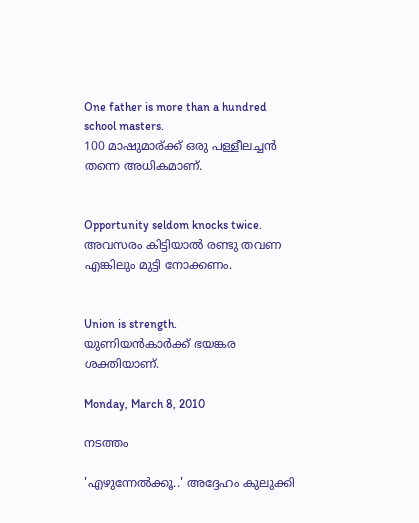One father is more than a hundred school masters.
100 മാഷുമാര്ക്ക് ഒരു പള്ളീലച്ചന്‍ തന്നെ അധികമാണ്.


Opportunity seldom knocks twice.
അവസരം കിട്ടിയാല്‍ രണ്ടു തവണ എങ്കിലും മുട്ടി നോക്കണം.


Union is strength.
യുണിയന്‍കാര്‍ക്ക് ഭയങ്കര ശക്തിയാണ്.

Monday, March 8, 2010

നടത്തം

'എഴുന്നേല്‍ക്കൂ..' അദ്ദേഹം കുലുക്കി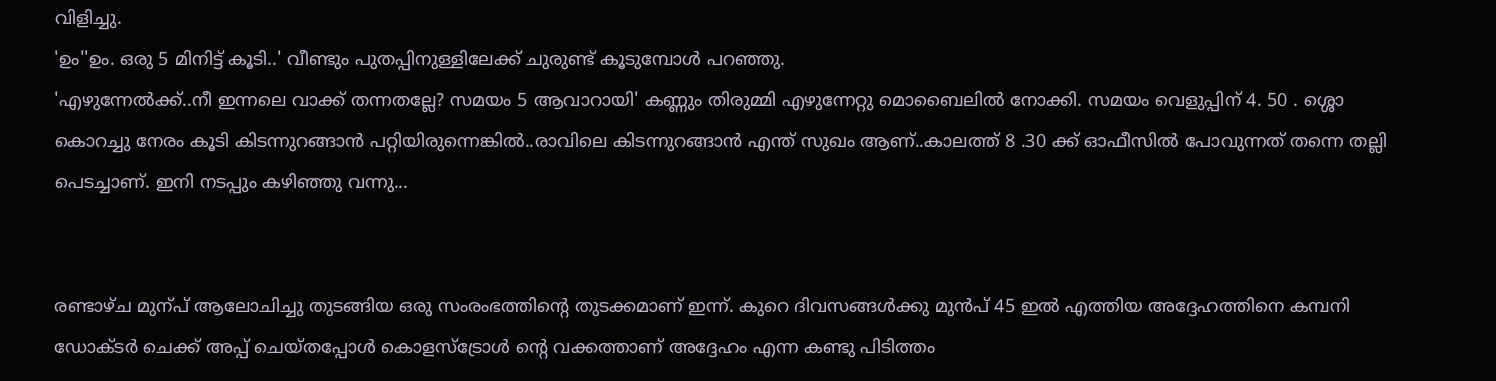വിളിച്ചു.
'ഉം''ഉം. ഒരു 5 മിനിട്ട് കൂടി..' വീണ്ടും പുതപ്പിനുള്ളിലേക്ക് ചുരുണ്ട് കൂടുമ്പോള്‍ പറഞ്ഞു.
'എഴുന്നേല്‍ക്ക്..നീ ഇന്നലെ വാക്ക് തന്നതല്ലേ? സമയം 5 ആവാറായി' കണ്ണും തിരുമ്മി എഴുന്നേറ്റു മൊബൈലില്‍ നോക്കി. സമയം വെളുപ്പിന് 4. 50 . ശ്ശൊ കൊറച്ചു നേരം കൂടി കിടന്നുറങ്ങാന്‍ പറ്റിയിരുന്നെങ്കില്‍..രാവിലെ കിടന്നുറങ്ങാന്‍ എന്ത് സുഖം ആണ്..കാലത്ത് 8 .30 ക്ക് ഓഫീസില്‍ പോവുന്നത് തന്നെ തല്ലി പെടച്ചാണ്. ഇനി നടപ്പും കഴിഞ്ഞു വന്നു...


രണ്ടാഴ്ച മുന്പ് ആലോചിച്ചു തുടങ്ങിയ ഒരു സംരംഭത്തിന്റെ തുടക്കമാണ് ഇന്ന്. കുറെ ദിവസങ്ങള്‍ക്കു മുന്‍പ് 45 ഇല്‍ എത്തിയ അദ്ദേഹത്തിനെ കമ്പനി ഡോക്ടര്‍ ചെക്ക്‌ അപ്പ്‌ ചെയ്തപ്പോള്‍ കൊളസ്ട്രോള്‍ ന്റെ വക്കത്താണ് അദ്ദേഹം എന്ന കണ്ടു പിടിത്തം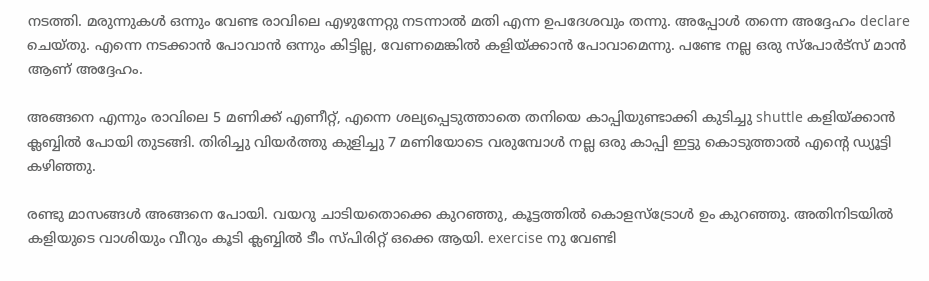നടത്തി. മരുന്നുകള്‍ ഒന്നും വേണ്ട രാവിലെ എഴുന്നേറ്റു നടന്നാല്‍ മതി എന്ന ഉപദേശവും തന്നു. അപ്പോള്‍ തന്നെ അദ്ദേഹം declare ചെയ്തു. എന്നെ നടക്കാന്‍ പോവാന്‍ ഒന്നും കിട്ടില്ല, വേണമെങ്കില്‍ കളിയ്ക്കാന്‍ പോവാമെന്നു. പണ്ടേ നല്ല ഒരു സ്പോര്‍ട്സ് മാന്‍ ആണ് അദ്ദേഹം.

അങ്ങനെ എന്നും രാവിലെ 5 മണിക്ക് എണീറ്റ്‌, എന്നെ ശല്യപ്പെടുത്താതെ തനിയെ കാപ്പിയുണ്ടാക്കി കുടിച്ചു shuttle കളിയ്ക്കാന്‍ ക്ലബ്ബില്‍ പോയി തുടങ്ങി. തിരിച്ചു വിയര്‍ത്തു കുളിച്ചു 7 മണിയോടെ വരുമ്പോള്‍ നല്ല ഒരു കാപ്പി ഇട്ടു കൊടുത്താല്‍ എന്റെ ഡ്യൂട്ടി കഴിഞ്ഞു.

രണ്ടു മാസങ്ങള്‍ അങ്ങനെ പോയി. വയറു ചാടിയതൊക്കെ കുറഞ്ഞു, കൂട്ടത്തില്‍ കൊളസ്ട്രോള്‍ ഉം കുറഞ്ഞു. അതിനിടയില്‍ കളിയുടെ വാശിയും വീറും കൂടി ക്ലബ്ബില്‍ ടീം സ്പിരിറ്റ്‌ ഒക്കെ ആയി. exercise നു വേണ്ടി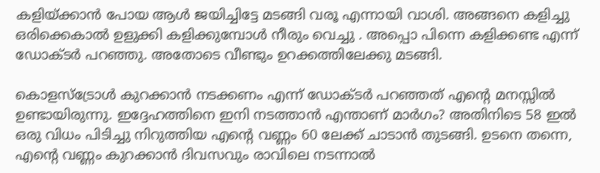കളിയ്ക്കാന്‍ പോയ ആള്‍ ജയിച്ചിട്ടേ മടങ്ങി വരൂ എന്നായി വാശി. അങ്ങനെ കളിച്ചു ഒരിക്കെകാല്‍ ഉളുക്കി കളിക്കുമ്പോള്‍ നീരും വെച്ചു . അപ്പൊ പിന്നെ കളിക്കണ്ട എന്ന് ഡോക്ടര്‍ പറഞ്ഞു. അതോടെ വീണ്ടും ഉറക്കത്തിലേക്കു മടങ്ങി.

കൊളസ്ട്രോള്‍ കുറക്കാന്‍ നടക്കണം എന്ന് ഡോക്ടര്‍ പറഞ്ഞത് എന്റെ മനസ്സില്‍ ഉണ്ടായിരുന്നു. ഇദ്ദേഹത്തിനെ ഇനി നടത്താന്‍ എന്താണ് മാര്‍ഗം? അതിനിടെ 58 ഇല്‍ ഒരു വിധം പിടിച്ചു നിറുത്തിയ എന്റെ വണ്ണം 60 ലേക്ക് ചാടാന്‍ തുടങ്ങി. ഉടനെ തന്നെ, എന്റെ വണ്ണം കുറക്കാന്‍ ദിവസവും രാവിലെ നടന്നാല്‍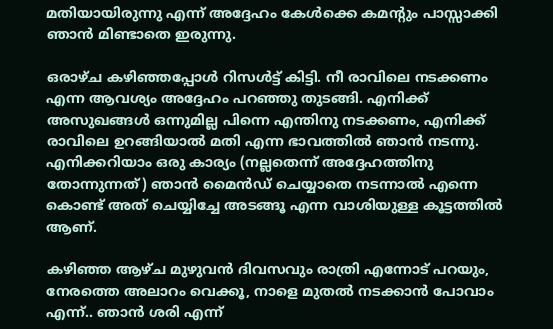മതിയായിരുന്നു എന്ന് അദ്ദേഹം കേള്‍ക്കെ കമന്റും പാസ്സാക്കി ഞാന്‍ മിണ്ടാതെ ഇരുന്നു.

ഒരാഴ്ച കഴിഞ്ഞപ്പോള്‍ റിസള്‍ട്ട്‌ കിട്ടി. നീ രാവിലെ നടക്കണം എന്ന ആവശ്യം അദ്ദേഹം പറഞ്ഞു തുടങ്ങി. എനിക്ക് അസുഖങ്ങള്‍ ഒന്നുമില്ല പിന്നെ എന്തിനു നടക്കണം, എനിക്ക് രാവിലെ ഉറങ്ങിയാല്‍ മതി എന്ന ഭാവത്തില്‍ ഞാന്‍ നടന്നു. എനിക്കറിയാം ഒരു കാര്യം (നല്ലതെന്ന് അദ്ദേഹത്തിനു തോന്നുന്നത്) ഞാന്‍ മൈന്‍ഡ് ചെയ്യാതെ നടന്നാല്‍ എന്നെ കൊണ്ട് അത് ചെയ്യിച്ചേ അടങ്ങൂ എന്ന വാശിയുള്ള കൂട്ടത്തില്‍ ആണ്.

കഴിഞ്ഞ ആഴ്ച മുഴുവന്‍ ദിവസവും രാത്രി എന്നോട് പറയും, നേരത്തെ അലാറം വെക്കൂ, നാളെ മുതല്‍ നടക്കാന്‍ പോവാം എന്ന്.. ഞാന്‍ ശരി എന്ന്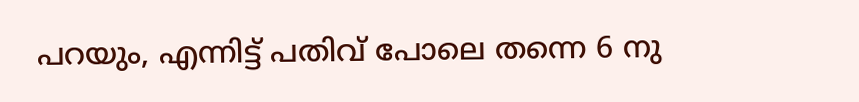പറയും, എന്നിട്ട് പതിവ് പോലെ തന്നെ 6 നു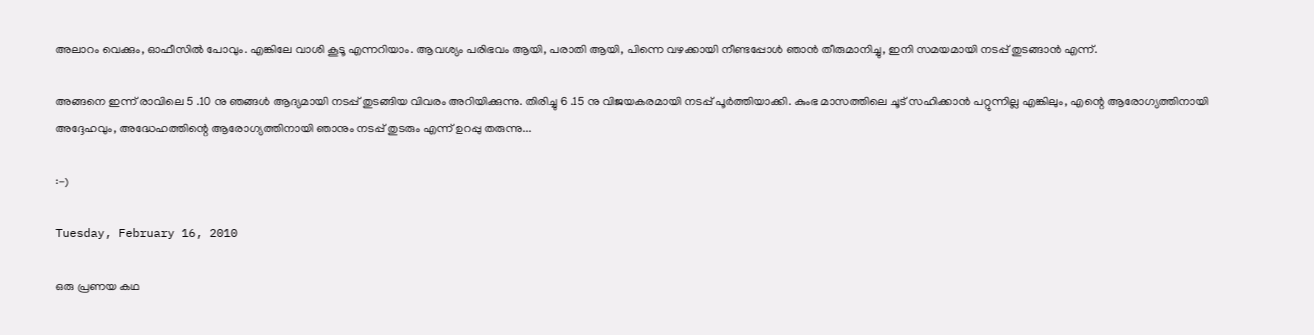അലാറം വെക്കും, ഓഫീസില്‍ പോവും. എങ്കിലേ വാശി കൂടൂ എന്നറിയാം. ആവശ്യം പരിഭവം ആയി, പരാതി ആയി, പിന്നെ വഴക്കായി നീണ്ടപ്പോള്‍ ഞാന്‍ തീരുമാനിച്ചു, ഇനി സമയമായി നടപ്പ് തുടങ്ങാന്‍ എന്ന്.

അങ്ങനെ ഇന്ന് രാവിലെ 5 .10 നു ഞങ്ങള്‍ ആദ്യമായി നടപ്പ് തുടങ്ങിയ വിവരം അറിയിക്കുന്നു. തിരിച്ചു 6 .15 നു വിജയകരമായി നടപ്പ് പൂര്‍ത്തിയാക്കി. കുംഭ മാസത്തിലെ ചൂട് സഹിക്കാന്‍ പറ്റുന്നില്ല എങ്കിലും, എന്റെ ആരോഗ്യത്തിനായി അദ്ദേഹവും, അദ്ധേഹത്തിന്റെ ആരോഗ്യത്തിനായി ഞാനും നടപ്പ് തുടരും എന്ന് ഉറപ്പു തരുന്നു...

:-)

Tuesday, February 16, 2010

ഒരു പ്രണയ കഥ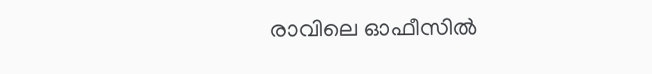രാവിലെ ഓഫീസില്‍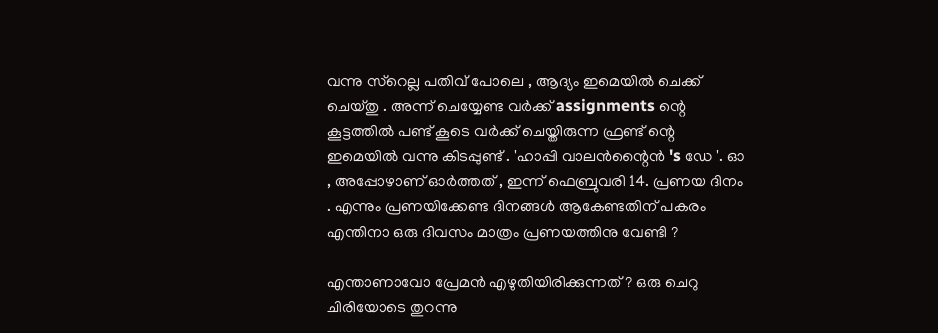വന്നു സ്റെല്ല പതിവ് പോലെ , ആദ്യം ഇമെയില്‍ ചെക്ക്‌ ചെയ്തു . അന്ന് ചെയ്യേണ്ട വര്‍ക്ക്‌ assignments ന്റെ കൂട്ടത്തില്‍ പണ്ട് കൂടെ വര്‍ക്ക്‌ ചെയ്തിരുന്ന ഫ്രണ്ട് ന്റെ ഇമെയില്‍ വന്നു കിടപ്പുണ്ട് . 'ഹാപ്പി വാലന്‍ന്റൈന്‍ 's ഡേ '. ഓ , അപ്പോഴാണ്‌ ഓര്‍ത്തത്‌ , ഇന്ന് ഫെബ്രുവരി 14. പ്രണയ ദിനം . എന്നും പ്രണയിക്കേണ്ട ദിനങ്ങള്‍ ആകേണ്ടതിന് പകരം എന്തിനാ ഒരു ദിവസം മാത്രം പ്രണയത്തിനു വേണ്ടി ?

എന്താണാവോ പ്രേമന്‍ എഴുതിയിരിക്കുന്നത് ? ഒരു ചെറു ചിരിയോടെ തുറന്നു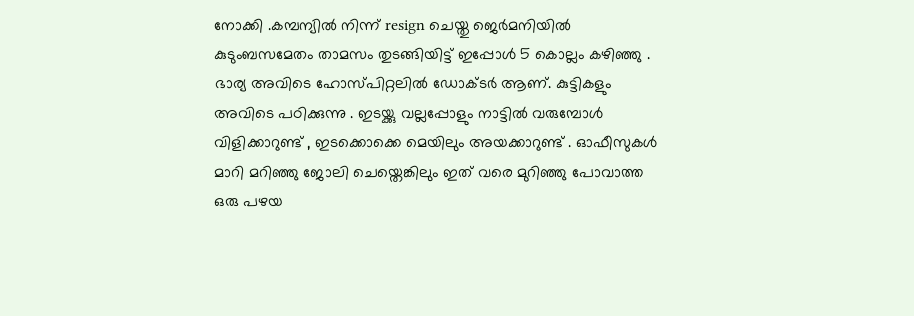നോക്കി .കമ്പന്യില്‍ നിന്ന് resign ചെയ്തു ജെര്‍മനിയില്‍ കുടുംബസമേതം താമസം തുടങ്ങിയിട്ട്‌ ഇപ്പോള്‍ 5 കൊല്ലം കഴിഞ്ഞു . ഭാര്യ അവിടെ ഹോസ്പിറ്റലില്‍ ഡോക്ടര്‍ ആണ്. കുട്ടികളും അവിടെ പഠിക്കുന്നു . ഇടയ്ക്കു വല്ലപ്പോളും നാട്ടില്‍ വരുമ്പോള്‍ വിളിക്കാറുണ്ട് , ഇടക്കൊക്കെ മെയിലും അയക്കാറുണ്ട് . ഓഫീസുകള്‍ മാറി മറിഞ്ഞു ജോലി ചെയ്തെങ്കിലും ഇത് വരെ മുറിഞ്ഞു പോവാത്ത ഒരു പഴയ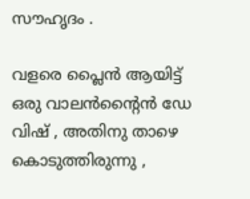സൗഹൃദം .

വളരെ പ്ലൈന്‍ ആയിട്ട് ഒരു വാലന്‍ന്റൈന്‍ ഡേ വിഷ് , അതിനു താഴെ കൊടുത്തിരുന്നു ,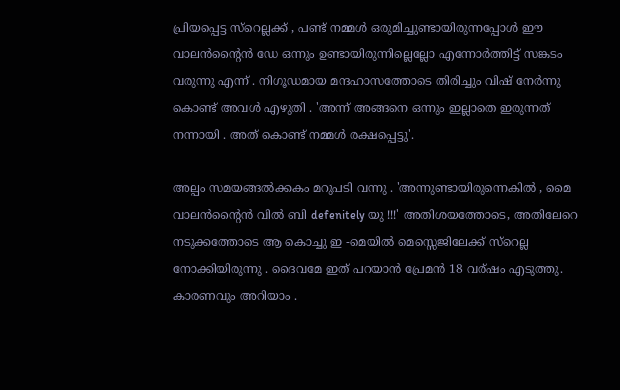പ്രിയപ്പെട്ട സ്റെല്ലക്ക് , പണ്ട് നമ്മള്‍ ഒരുമിച്ചുണ്ടായിരുന്നപ്പോള്‍ ഈ വാലന്‍ന്റൈന്‍ ഡേ ഒന്നും ഉണ്ടായിരുന്നില്ലെല്ലോ എന്നോര്‍ത്തിട്ട് സങ്കടം വരുന്നു എന്ന് . നിഗൂഡമായ മന്ദഹാസത്തോടെ തിരിച്ചും വിഷ് നേര്‍ന്നു കൊണ്ട് അവള്‍ എഴുതി . 'അന്ന് അങ്ങനെ ഒന്നും ഇല്ലാതെ ഇരുന്നത് നന്നായി . അത് കൊണ്ട് നമ്മള്‍ രക്ഷപ്പെട്ടു'.

അല്പം സമയങ്ങല്‍ക്കകം മറുപടി വന്നു . 'അന്നുണ്ടായിരുന്നെകില്‍ , മൈ വാലന്‍ന്റൈന്‍ വില്‍ ബി defenitely യു !!!' അതിശയത്തോടെ, അതിലേറെ നടുക്കത്തോടെ ആ കൊച്ചു ഇ -മെയില്‍ മെസ്സെജിലേക്ക് സ്റെല്ല നോക്കിയിരുന്നു . ദൈവമേ ഇത് പറയാന്‍ പ്രേമന്‍ 18 വര്ഷം എടുത്തു. കാരണവും അറിയാം .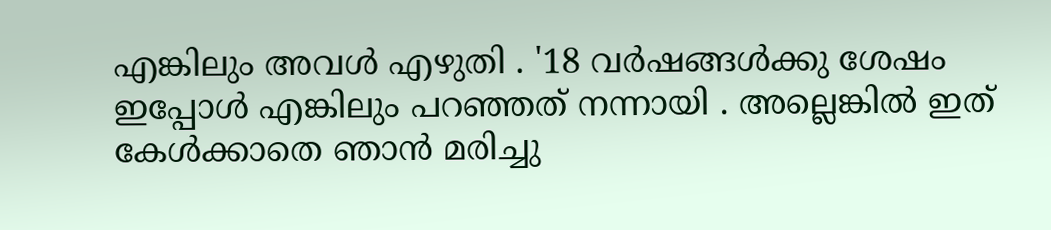എങ്കിലും അവള്‍ എഴുതി . '18 വര്‍ഷങ്ങള്‍ക്കു ശേഷം ഇപ്പോള്‍ എങ്കിലും പറഞ്ഞത് നന്നായി . അല്ലെങ്കില്‍ ഇത് കേള്‍ക്കാതെ ഞാന്‍ മരിച്ചു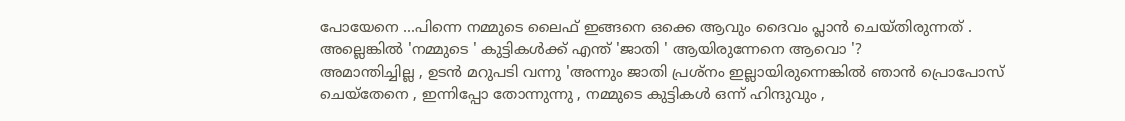പോയേനെ ...പിന്നെ നമ്മുടെ ലൈഫ് ഇങ്ങനെ ഒക്കെ ആവും ദൈവം പ്ലാന്‍ ചെയ്തിരുന്നത് . അല്ലെങ്കില്‍ 'നമ്മുടെ ' കുട്ടികള്‍ക്ക് എന്ത് 'ജാതി ' ആയിരുന്നേനെ ആവൊ '?
അമാന്തിച്ചില്ല , ഉടന്‍ മറുപടി വന്നു 'അന്നും ജാതി പ്രശ്നം ഇല്ലായിരുന്നെങ്കില്‍ ഞാന്‍ പ്രൊപോസ് ചെയ്തേനെ , ഇന്നിപ്പോ തോന്നുന്നു , നമ്മുടെ കുട്ടികള്‍ ഒന്ന് ഹിന്ദുവും ,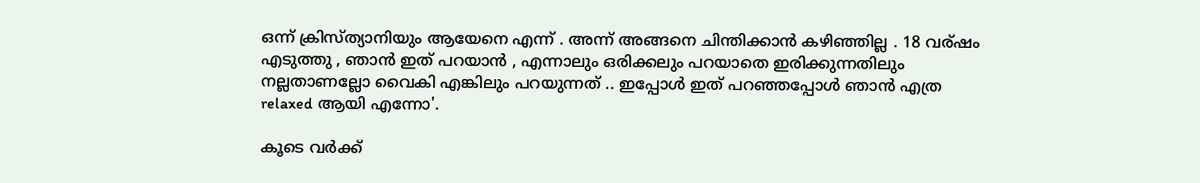ഒന്ന് ക്രിസ്ത്യാനിയും ആയേനെ എന്ന് . അന്ന് അങ്ങനെ ചിന്തിക്കാന്‍ കഴിഞ്ഞില്ല . 18 വര്ഷം എടുത്തു , ഞാന്‍ ഇത് പറയാന്‍ , എന്നാലും ഒരിക്കലും പറയാതെ ഇരിക്കുന്നതിലും നല്ലതാണല്ലോ വൈകി എങ്കിലും പറയുന്നത് .. ഇപ്പോള്‍ ഇത് പറഞ്ഞപ്പോള്‍ ഞാന്‍ എത്ര relaxed ആയി എന്നോ'.

കൂടെ വര്‍ക്ക്‌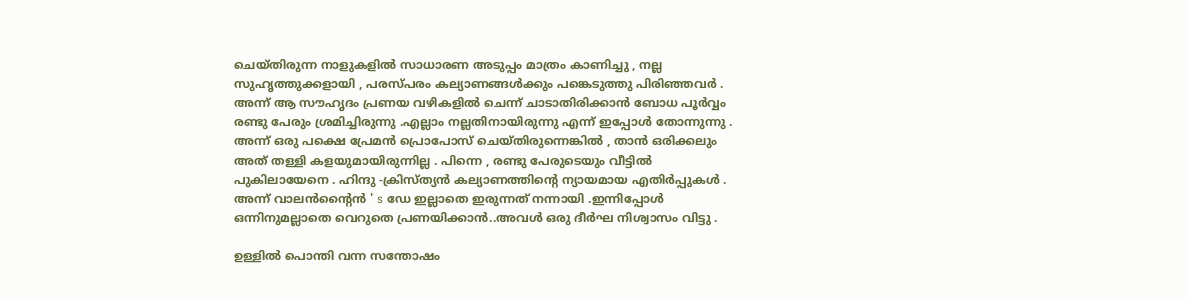ചെയ്തിരുന്ന നാളുകളില്‍ സാധാരണ അടുപ്പം മാത്രം കാണിച്ചു , നല്ല സുഹൃത്തുക്കളായി , പരസ്പരം കല്യാണങ്ങള്‍ക്കും പങ്കെടുത്തു പിരിഞ്ഞവര്‍ . അന്ന് ആ സൗഹൃദം പ്രണയ വഴികളില്‍ ചെന്ന് ചാടാതിരിക്കാന്‍ ബോധ പൂര്‍വ്വം രണ്ടു പേരും ശ്രമിച്ചിരുന്നു .എല്ലാം നല്ലതിനായിരുന്നു എന്ന് ഇപ്പോള്‍ തോന്നുന്നു . അന്ന് ഒരു പക്ഷെ പ്രേമന്‍ പ്രൊപോസ് ചെയ്തിരുന്നെങ്കില്‍ , താന്‍ ഒരിക്കലും അത് തള്ളി കളയുമായിരുന്നില്ല . പിന്നെ , രണ്ടു പേരുടെയും വീട്ടില്‍ പുകിലായേനെ . ഹിന്ദു -ക്രിസ്ത്യന്‍ കല്യാണത്തിന്റെ ന്യായമായ എതിര്‍പ്പുകള്‍ . അന്ന് വാലന്‍ന്റൈന്‍ ' s ഡേ ഇല്ലാതെ ഇരുന്നത് നന്നായി .ഇന്നിപ്പോള്‍ ഒന്നിനുമല്ലാതെ വെറുതെ പ്രണയിക്കാന്‍..അവള്‍ ഒരു ദീര്‍ഘ നിശ്വാസം വിട്ടു .

ഉള്ളില്‍ പൊന്തി വന്ന സന്തോഷം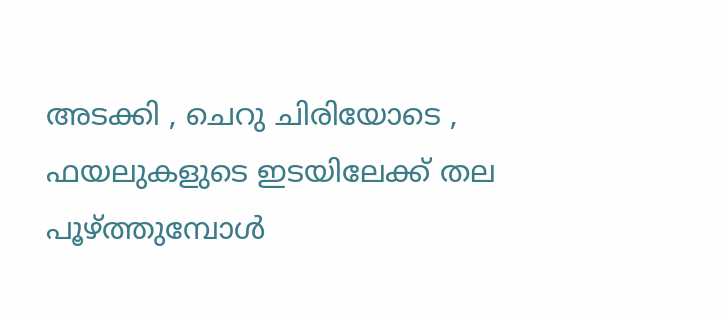അടക്കി , ചെറു ചിരിയോടെ , ഫയലുകളുടെ ഇടയിലേക്ക് തല പൂഴ്ത്തുമ്പോള്‍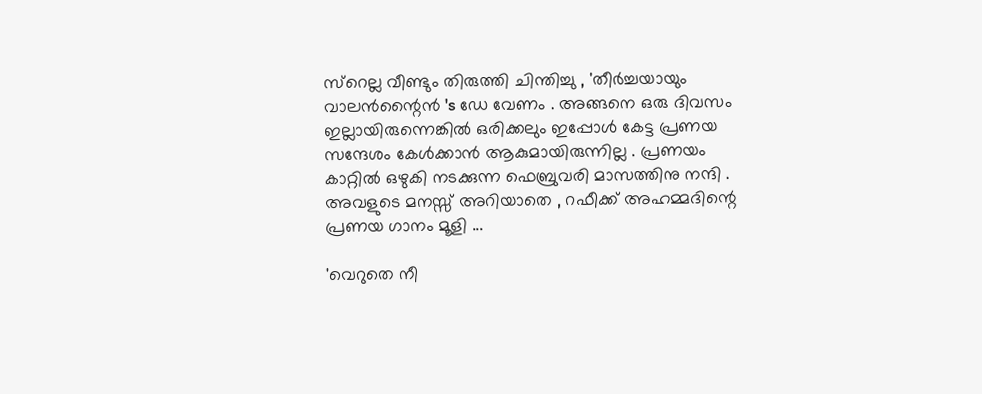സ്റെല്ല വീണ്ടും തിരുത്തി ചിന്തിച്ചു , 'തീര്‍ച്ചയായും വാലന്‍ന്റൈന്‍ 's ഡേ വേണം . അങ്ങനെ ഒരു ദിവസം ഇല്ലായിരുന്നെങ്കില്‍ ഒരിക്കലും ഇപ്പോള്‍ കേട്ട പ്രണയ സന്ദേശം കേള്‍ക്കാന്‍ ആകുമായിരുന്നില്ല . പ്രണയം കാറ്റില്‍ ഒഴുകി നടക്കുന്ന ഫെബ്രുവരി മാസത്തിനു നന്ദി .
അവളുടെ മനസ്സ് അറിയാതെ , റഫീക്ക് അഹമ്മദിന്റെ പ്രണയ ഗാനം മൂളി ...

'വെറുതെ നീ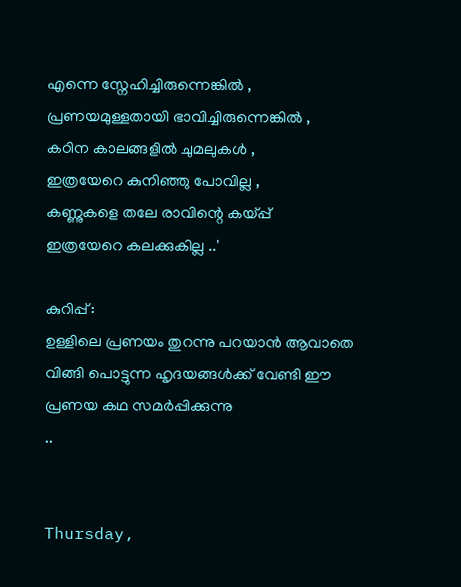എന്നെ സ്നേഹിച്ചിരുന്നെങ്കില്‍ ,
പ്രണയമുള്ളതായി ഭാവിച്ചിരുന്നെങ്കില്‍ ,
കഠിന കാലങ്ങളില്‍ ചുമലുകള്‍ ,
ഇത്രയേറെ കുനിഞ്ഞു പോവില്ല ,
കണ്ണുകളെ തലേ രാവിന്റെ കയ്പ്പ്
ഇത്രയേറെ കലക്കുകില്ല ..'

കുറിപ്പ് :
ഉള്ളിലെ പ്രണയം തുറന്നു പറയാന്‍ ആവാതെ വിങ്ങി പൊട്ടുന്ന ഹൃദയങ്ങള്‍ക്ക്‌ വേണ്ടി ഈ പ്രണയ കഥ സമര്‍പ്പിക്കുന്നു
..


Thursday,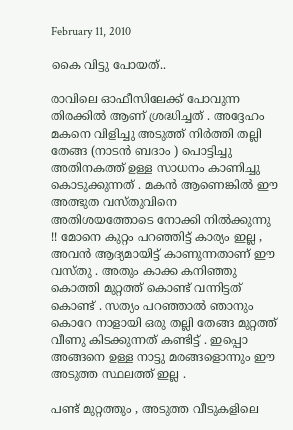February 11, 2010

കൈ വിട്ടു പോയത്..

രാവിലെ ഓഫീസിലേക്ക് പോവുന്ന തിരക്കില്‍ ആണ് ശ്രദ്ധിച്ചത് . അദ്ദേഹം മകനെ വിളിച്ചു അടുത്ത് നിര്‍ത്തി തല്ലി തേങ്ങ (നാടന്‍ ബദാം ) പൊട്ടിച്ചു അതിനകത്ത് ഉള്ള സാധനം കാണിച്ചു കൊടുക്കുന്നത് . മകന്‍ ആണെങ്കില്‍ ഈ അത്ഭുത വസ്തുവിനെ അതിശയത്തോടെ നോക്കി നില്‍ക്കുന്നു !! മോനെ കുറ്റം പറഞ്ഞിട്ട് കാര്യം ഇല്ല , അവന്‍ ആദ്യമായിട്ട് കാണുന്നതാണ് ഈ വസ്തു . അതും കാക്ക കനിഞ്ഞു കൊത്തി മുറ്റത്ത്‌ കൊണ്ട് വന്നിട്ടത് കൊണ്ട് . സത്യം പറഞ്ഞാല്‍ ഞാനും കൊറേ നാളായി ഒരു തല്ലി തേങ്ങ മുറ്റത്ത്‌ വീണു കിടക്കുന്നത് കണ്ടിട്ട് . ഇപ്പൊ അങ്ങനെ ഉള്ള നാട്ടു മരങ്ങളൊന്നും ഈ അടുത്ത സ്ഥലത്ത് ഇല്ല .

പണ്ട് മുറ്റത്തും , അടുത്ത വീടുകളിലെ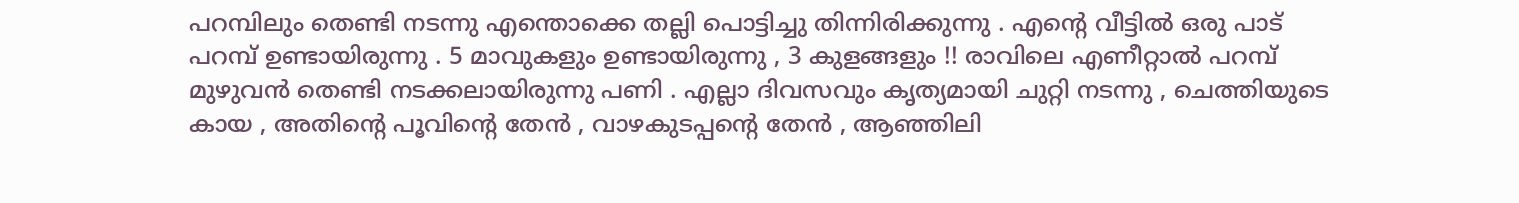പറമ്പിലും തെണ്ടി നടന്നു എന്തൊക്കെ തല്ലി പൊട്ടിച്ചു തിന്നിരിക്കുന്നു . എന്റെ വീട്ടില്‍ ഒരു പാട് പറമ്പ് ഉണ്ടായിരുന്നു . 5 മാവുകളും ഉണ്ടായിരുന്നു , 3 കുളങ്ങളും !! രാവിലെ എണീറ്റാല്‍ പറമ്പ് മുഴുവന്‍ തെണ്ടി നടക്കലായിരുന്നു പണി . എല്ലാ ദിവസവും കൃത്യമായി ചുറ്റി നടന്നു , ചെത്തിയുടെ കായ , അതിന്റെ പൂവിന്റെ തേന്‍ , വാഴകുടപ്പന്റെ തേന്‍ , ആഞ്ഞിലി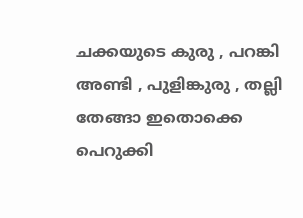ചക്കയുടെ കുരു , പറങ്കി അണ്ടി , പുളിങ്കുരു , തല്ലി തേങ്ങാ ഇതൊക്കെ പെറുക്കി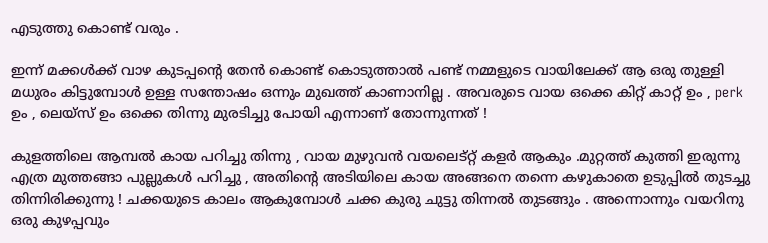എടുത്തു കൊണ്ട് വരും .

ഇന്ന് മക്കള്‍ക്ക്‌ വാഴ കുടപ്പന്റെ തേന്‍ കൊണ്ട് കൊടുത്താല്‍ പണ്ട് നമ്മളുടെ വായിലേക്ക് ആ ഒരു തുള്ളി മധുരം കിട്ടുമ്പോള്‍ ഉള്ള സന്തോഷം ഒന്നും മുഖത്ത് കാണാനില്ല . അവരുടെ വായ ഒക്കെ കിറ്റ്‌ കാറ്റ് ഉം , perk ഉം , ലെയ്സ് ഉം ഒക്കെ തിന്നു മുരടിച്ചു പോയി എന്നാണ് തോന്നുന്നത് !

കുളത്തിലെ ആമ്പല്‍ കായ പറിച്ചു തിന്നു , വായ മുഴുവന്‍ വയലെട്റ്റ്‌ കളര്‍ ആകും .മുറ്റത്ത്‌ കുത്തി ഇരുന്നു എത്ര മുത്തങ്ങാ പുല്ലുകള്‍ പറിച്ചു , അതിന്റെ അടിയിലെ കായ അങ്ങനെ തന്നെ കഴുകാതെ ഉടുപ്പില്‍ തുടച്ചു തിന്നിരിക്കുന്നു ! ചക്കയുടെ കാലം ആകുമ്പോള്‍ ചക്ക കുരു ചുട്ടു തിന്നല്‍ തുടങ്ങും . അന്നൊന്നും വയറിനു ഒരു കുഴപ്പവും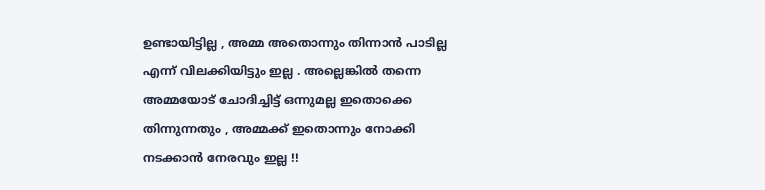ഉണ്ടായിട്ടില്ല , അമ്മ അതൊന്നും തിന്നാന്‍ പാടില്ല എന്ന് വിലക്കിയിട്ടും ഇല്ല . അല്ലെങ്കില്‍ തന്നെ അമ്മയോട് ചോദിച്ചിട്ട് ഒന്നുമല്ല ഇതൊക്കെ തിന്നുന്നതും , അമ്മക്ക് ഇതൊന്നും നോക്കി നടക്കാന്‍ നേരവും ഇല്ല !!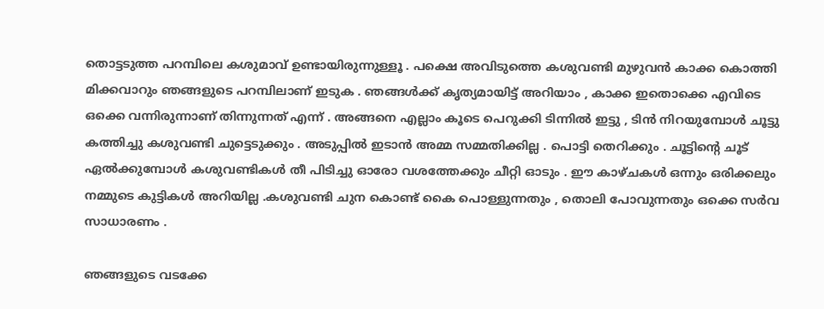തൊട്ടടുത്ത പറമ്പിലെ കശുമാവ് ഉണ്ടായിരുന്നുള്ളൂ . പക്ഷെ അവിടുത്തെ കശുവണ്ടി മുഴുവന്‍ കാക്ക കൊത്തി മിക്കവാറും ഞങ്ങളുടെ പറമ്പിലാണ് ഇടുക . ഞങ്ങള്‍ക്ക് കൃത്യമായിട്ട്‌ അറിയാം , കാക്ക ഇതൊക്കെ എവിടെ ഒക്കെ വന്നിരുന്നാണ് തിന്നുന്നത് എന്ന് . അങ്ങനെ എല്ലാം കൂടെ പെറുക്കി ടിന്നില്‍ ഇട്ടു , ടിന്‍ നിറയുമ്പോള്‍ ചൂട്ടു കത്തിച്ചു കശുവണ്ടി ചുട്ടെടുക്കും . അടുപ്പില്‍ ഇടാന്‍ അമ്മ സമ്മതിക്കില്ല . പൊട്ടി തെറിക്കും . ചൂട്ടിന്റെ ചൂട് ഏല്‍ക്കുമ്പോള്‍ കശുവണ്ടികള്‍ തീ പിടിച്ചു ഓരോ വശത്തേക്കും ചീറ്റി ഓടും . ഈ കാഴ്ചകള്‍ ഒന്നും ഒരിക്കലും നമ്മുടെ കുട്ടികള്‍ അറിയില്ല .കശുവണ്ടി ചുന കൊണ്ട് കൈ പൊള്ളുന്നതും , തൊലി പോവുന്നതും ഒക്കെ സര്‍വ സാധാരണം .

ഞങ്ങളുടെ വടക്കേ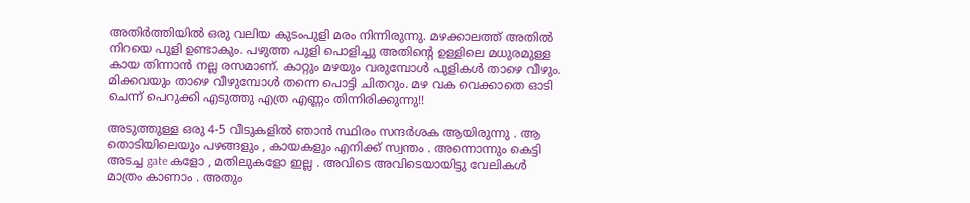അതിര്‍ത്തിയില്‍ ഒരു വലിയ കുടംപുളി മരം നിന്നിരുന്നു. മഴക്കാലത്ത്‌ അതില്‍ നിറയെ പുളി ഉണ്ടാകും. പഴുത്ത പുളി പൊളിച്ചു അതിന്റെ ഉള്ളിലെ മധുരമുള്ള കായ തിന്നാന്‍ നല്ല രസമാണ്. കാറ്റും മഴയും വരുമ്പോള്‍ പുളികള്‍ താഴെ വീഴും. മിക്കവയും താഴെ വീഴുമ്പോള്‍ തന്നെ പൊട്ടി ചിതറും. മഴ വക വെക്കാതെ ഓടി ചെന്ന് പെറുക്കി എടുത്തു എത്ര എണ്ണം തിന്നിരിക്കുന്നു!!

അടുത്തുള്ള ഒരു 4-5 വീടുകളില്‍ ഞാന്‍ സ്ഥിരം സന്ദര്‍ശക ആയിരുന്നു . ആ തൊടിയിലെയും പഴങ്ങളും , കായകളും എനിക്ക് സ്വന്തം . അന്നൊന്നും കെട്ടി അടച്ച gate കളോ , മതിലുകളോ ഇല്ല . അവിടെ അവിടെയായിട്ടു വേലികള്‍ മാത്രം കാണാം . അതും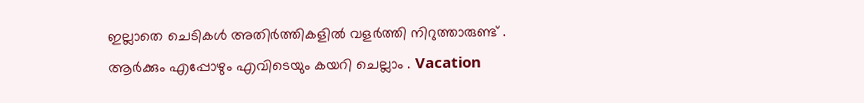ഇല്ലാതെ ചെടികള്‍ അതിര്‍ത്തികളില്‍ വളര്‍ത്തി നിറുത്താരുണ്ട് . ആര്‍ക്കും എപ്പോഴും എവിടെയും കയറി ചെല്ലാം . Vacation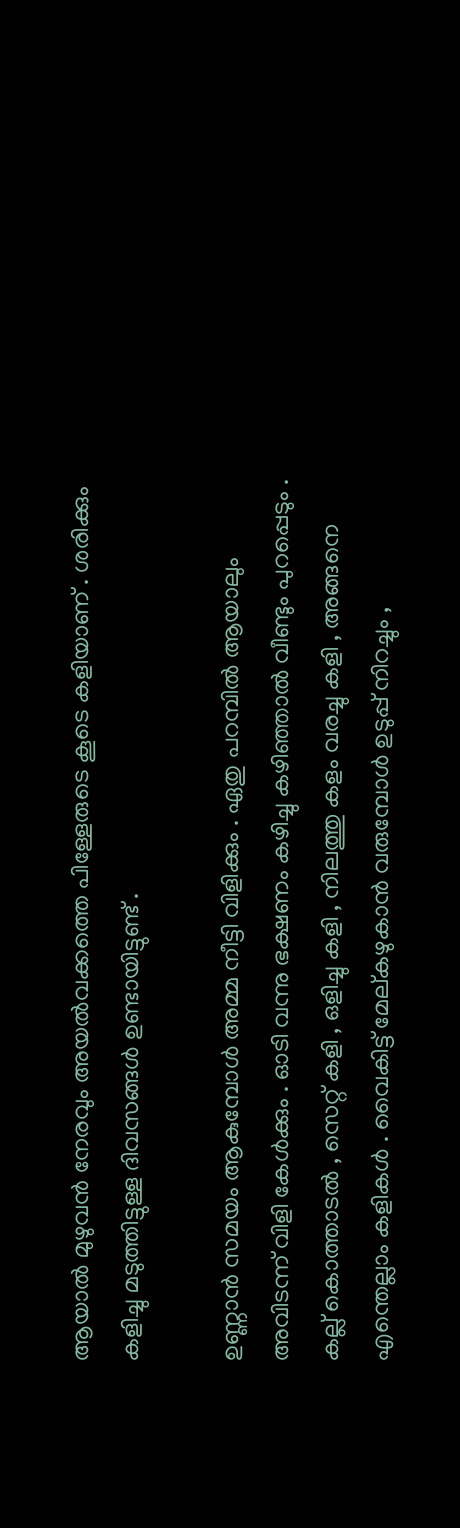ആയാല്‍ മുഴുവന്‍ നേരവും അയല്‍വക്കത്തെ പിള്ളേരുടെ കൂടെ കളിയാണ് . ശരിക്കും കളിച്ചു മടുത്തിട്ടുള്ള ദിവസങ്ങള്‍ ഉണ്ടായിട്ടുണ്ട് .

ഉണ്ണാന്‍ സമയം ആകുമ്പോള്‍ അമ്മ നീട്ടി വിളിക്കും . ഏതു പറമ്പില്‍ ആയാലും അവിടന്ന് വിളി കേള്‍ക്കും . ഓടി വന്നു ഭക്ഷണം കഴിച്ചു കഴിഞ്ഞാല്‍ വീണ്ടും പുറപ്പെടും . കല്ല്‌ കൊത്താടല്‍ , സെറ്റ് കളി , ഒളിച്ചു കളി , നിലത്തു കളം വരച്ചു കളി , അങ്ങനെ എന്തെല്ലാം കളികള്‍ . വൈകിട്ട് മേല്കഴുകാന്‍ വരുമ്പോള്‍ ഉടുപ്പ് നിറച്ചും ,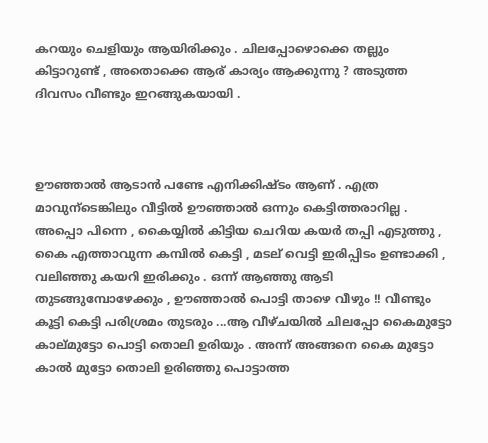കറയും ചെളിയും ആയിരിക്കും . ചിലപ്പോഴൊക്കെ തല്ലും കിട്ടാറുണ്ട് , അതൊക്കെ ആര് കാര്യം ആക്കുന്നു ? അടുത്ത ദിവസം വീണ്ടും ഇറങ്ങുകയായി .



ഊഞ്ഞാല്‍ ആടാന്‍ പണ്ടേ എനിക്കിഷ്ടം ആണ് . എത്ര മാവുന്ടെങ്കിലും വീട്ടില്‍ ഊഞ്ഞാല്‍ ഒന്നും കെട്ടിത്തരാറില്ല . അപ്പൊ പിന്നെ , കൈയ്യില്‍ കിട്ടിയ ചെറിയ കയര്‍ തപ്പി എടുത്തു , കൈ എത്താവുന്ന കമ്പില്‍ കെട്ടി , മടല് വെട്ടി ഇരിപ്പിടം ഉണ്ടാക്കി , വലിഞ്ഞു കയറി ഇരിക്കും . ഒന്ന് ആഞ്ഞു ആടി തുടങ്ങുമ്പോഴേക്കും , ഊഞ്ഞാല്‍ പൊട്ടി താഴെ വീഴും !! വീണ്ടും കൂട്ടി കെട്ടി പരിശ്രമം തുടരും ...ആ വീഴ്ചയില്‍ ചിലപ്പോ കൈമുട്ടോ കാല്മുട്ടോ പൊട്ടി തൊലി ഉരിയും . അന്ന് അങ്ങനെ കൈ മുട്ടോ കാല്‍ മുട്ടോ തൊലി ഉരിഞ്ഞു പൊട്ടാത്ത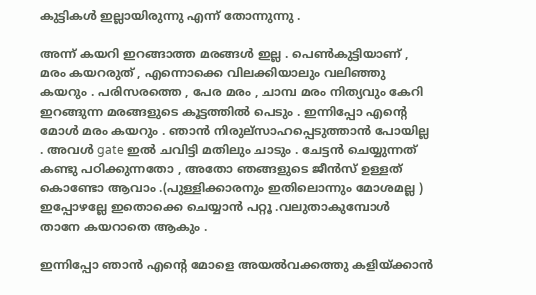കുട്ടികള്‍ ഇല്ലായിരുന്നു എന്ന് തോന്നുന്നു .

അന്ന് കയറി ഇറങ്ങാത്ത മരങ്ങള്‍ ഇല്ല . പെണ്‍കുട്ടിയാണ് , മരം കയറരുത് , എന്നൊക്കെ വിലക്കിയാലും വലിഞ്ഞു കയറും . പരിസരത്തെ , പേര മരം , ചാമ്പ മരം നിത്യവും കേറി ഇറങ്ങുന്ന മരങ്ങളുടെ കൂട്ടത്തില്‍ പെടും . ഇന്നിപ്പോ എന്റെ മോള്‍ മരം കയറും . ഞാന്‍ നിരുല്സാഹപ്പെടുത്താന്‍ പോയില്ല . അവള്‍ gate ഇല്‍ ചവിട്ടി മതിലും ചാടും . ചേട്ടന്‍ ചെയ്യുന്നത് കണ്ടു പഠിക്കുന്നതോ , അതോ ഞങ്ങളുടെ ജീന്‍സ് ഉള്ളത് കൊണ്ടോ ആവാം .(പുള്ളിക്കാരനും ഇതിലൊന്നും മോശമല്ല ) ഇപ്പോഴല്ലേ ഇതൊക്കെ ചെയ്യാന്‍ പറ്റൂ .വലുതാകുമ്പോള്‍ താനേ കയറാതെ ആകും .

ഇന്നിപ്പോ ഞാന്‍ എന്റെ മോളെ അയല്‍വക്കത്തു കളിയ്ക്കാന്‍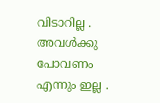വിടാറില്ല . അവള്‍ക്കു പോവണം എന്നും ഇല്ല .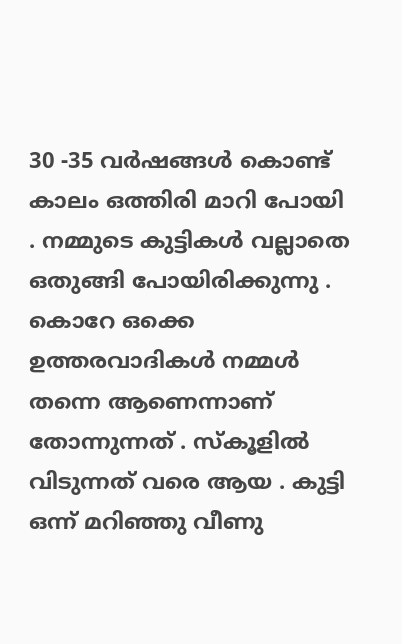30 -35 വര്‍ഷങ്ങള്‍ കൊണ്ട് കാലം ഒത്തിരി മാറി പോയി . നമ്മുടെ കുട്ടികള്‍ വല്ലാതെ ഒതുങ്ങി പോയിരിക്കുന്നു . കൊറേ ഒക്കെ ഉത്തരവാദികള്‍ നമ്മള്‍ തന്നെ ആണെന്നാണ് തോന്നുന്നത് . സ്കൂളില്‍ വിടുന്നത് വരെ ആയ . കുട്ടി ഒന്ന് മറിഞ്ഞു വീണു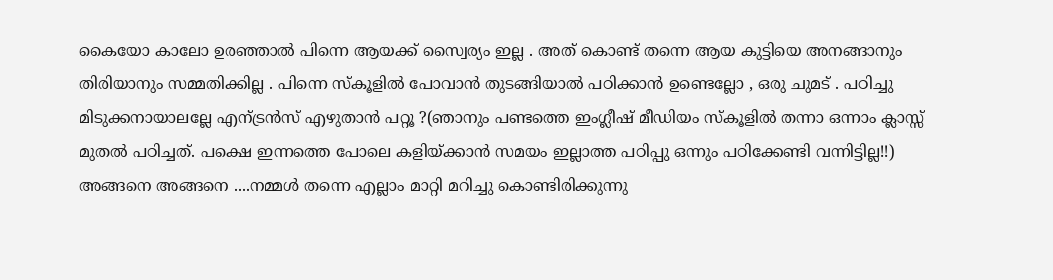കൈയോ കാലോ ഉരഞ്ഞാല്‍ പിന്നെ ആയക്ക് സ്വൈര്യം ഇല്ല . അത് കൊണ്ട് തന്നെ ആയ കുട്ടിയെ അനങ്ങാനും തിരിയാനും സമ്മതിക്കില്ല . പിന്നെ സ്കൂളില്‍ പോവാന്‍ തുടങ്ങിയാല്‍ പഠിക്കാന്‍ ഉണ്ടെല്ലോ , ഒരു ചുമട് . പഠിച്ചു മിടുക്കനായാലല്ലേ എന്ട്രന്‍സ് എഴുതാന്‍ പറ്റൂ ?(ഞാനും പണ്ടത്തെ ഇംഗ്ലീഷ് മീഡിയം സ്കൂളില്‍ തന്നാ ഒന്നാം ക്ലാസ്സ്‌ മുതല്‍ പഠിച്ചത്. പക്ഷെ ഇന്നത്തെ പോലെ കളിയ്ക്കാന്‍ സമയം ഇല്ലാത്ത പഠിപ്പു ഒന്നും പഠിക്കേണ്ടി വന്നിട്ടില്ല!!) അങ്ങനെ അങ്ങനെ ....നമ്മള്‍ തന്നെ എല്ലാം മാറ്റി മറിച്ചു കൊണ്ടിരിക്കുന്നു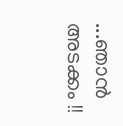...ഞാന്‍ അടക്കം !!